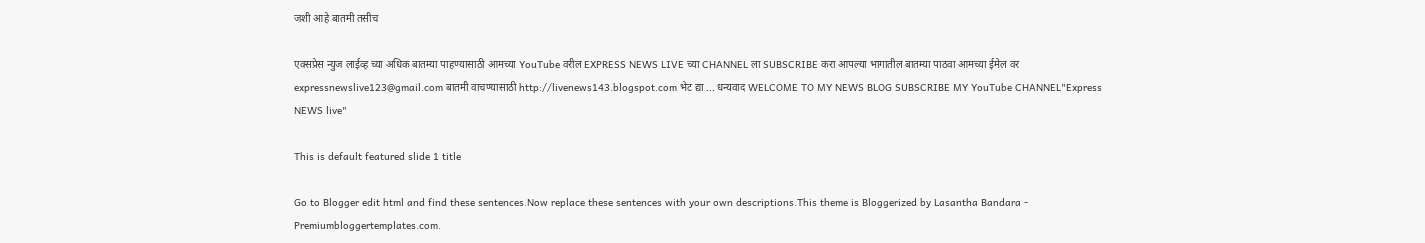जशी आहे बातमी तसीच

एक्सप्रेस न्युज लाईव्ह च्या अधिक बातम्या पाहण्यासाठी आमच्या YouTube वरील EXPRESS NEWS LIVE च्या CHANNEL ला SUBSCRIBE करा आपल्या भागातील बातम्या पाठवा आमच्या ईमेल वर expressnewslive123@gmail.com बातमी वाचण्यासाठी http://livenews143.blogspot.com भेट द्या ... धन्यवाद WELCOME TO MY NEWS BLOG SUBSCRIBE MY YouTube CHANNEL"Express NEWS live"

This is default featured slide 1 title

Go to Blogger edit html and find these sentences.Now replace these sentences with your own descriptions.This theme is Bloggerized by Lasantha Bandara - Premiumbloggertemplates.com.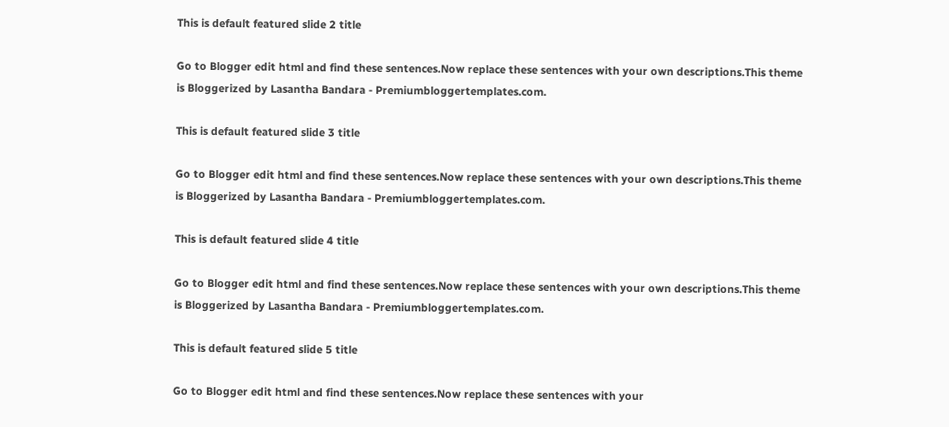This is default featured slide 2 title

Go to Blogger edit html and find these sentences.Now replace these sentences with your own descriptions.This theme is Bloggerized by Lasantha Bandara - Premiumbloggertemplates.com.

This is default featured slide 3 title

Go to Blogger edit html and find these sentences.Now replace these sentences with your own descriptions.This theme is Bloggerized by Lasantha Bandara - Premiumbloggertemplates.com.

This is default featured slide 4 title

Go to Blogger edit html and find these sentences.Now replace these sentences with your own descriptions.This theme is Bloggerized by Lasantha Bandara - Premiumbloggertemplates.com.

This is default featured slide 5 title

Go to Blogger edit html and find these sentences.Now replace these sentences with your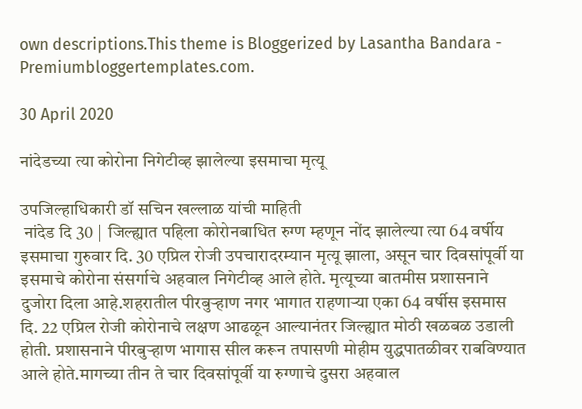own descriptions.This theme is Bloggerized by Lasantha Bandara - Premiumbloggertemplates.com.

30 April 2020

नांदेडच्या त्या कोरोना निगेटीव्ह झालेल्या इसमाचा मृत्यू

उपजिल्हाधिकारी डॉ सचिन खल्लाळ यांची माहिती
 नांदेड दि 30 |  जिल्ह्यात पहिला कोरोनबाधित रुग्ण म्हणून नोंद झालेल्या त्या 64 वर्षीय इसमाचा गुरुवार दि. 30 एप्रिल रोजी उपचारादरम्यान मृत्यू झाला, असून चार दिवसांपूर्वी या इसमाचे कोरोना संसर्गाचे अहवाल निगेटीव्ह आले होते. मृत्यूच्या बातमीस प्रशासनाने दुजोरा दिला आहे.शहरातील पीरबुर्‍हाण नगर भागात राहणार्‍या एका 64 वर्षीस इसमास दि. 22 एप्रिल रोजी कोरोनाचे लक्षण आढळून आल्यानंतर जिल्ह्यात मोठी खळबळ उडाली होती. प्रशासनाने पीरबुर्‍हाण भागास सील करून तपासणी मोहीम युद्धपातळीवर राबविण्यात आले होते.मागच्या तीन ते चार दिवसांपूर्वी या रुग्णाचे दुसरा अहवाल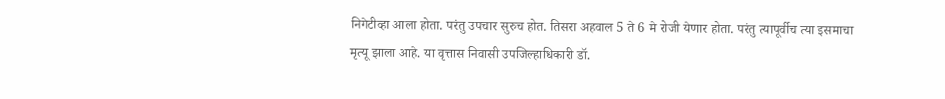निगेटीव्हा आला होता. परंतु उपचार सुरुच होत. तिसरा अहवाल 5 ते 6 मे रोजी येणार होता. परंतु त्यापूर्वीच त्या इसमाचा मृत्यू झाला आहे. या वृत्तास निवासी उपजिल्हाधिकारी डॉ.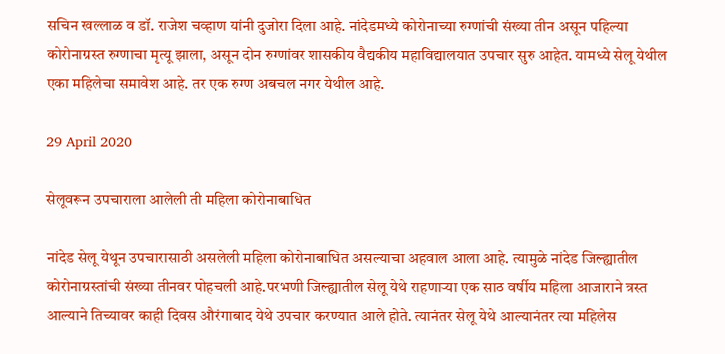सचिन खल्लाळ व डॉ. राजेश चव्हाण यांनी दुजोरा दिला आहे. नांदेडमध्ये कोरोनाच्या रुग्णांची संख्या तीन असून पहिल्या कोरोनाग्रस्त रुग्णाचा मृत्यू झाला, असून दोन रुग्णांवर शासकीय वैद्यकीय महाविद्यालयात उपचार सुरु आहेत. यामध्ये सेलू येथील एका महिलेचा समावेश आहे. तर एक रुग्ण अबचल नगर येथील आहे.

29 April 2020

सेलूवरून उपचाराला आलेली ती महिला कोरोनाबाधित

नांदेड सेलू येथून उपचारासाठी असलेली महिला कोरोनाबाधित असल्याचा अहवाल आला आहे. त्यामुळे नांदेड जिल्ह्यातील कोरोनाग्रस्तांची संख्या तीनवर पोहचली आहे.परभणी जिल्ह्यातील सेलू येथे राहणार्‍या एक साठ वर्षीय महिला आजाराने त्रस्त आल्याने तिच्यावर काही दिवस औरंगाबाद येथे उपचार करण्यात आले होते. त्यानंतर सेलू येथे आल्यानंतर त्या महिलेस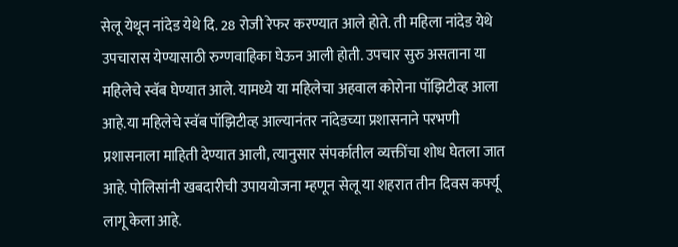सेलू येथून नांदेड येथे दि. 28 रोजी रेफर करण्यात आले होते. ती महिला नांदेड येथे उपचारास येण्यासाठी रुग्णवाहिका घेऊन आली होती. उपचार सुरु असताना या महिलेचे स्वॅब घेण्यात आले. यामध्ये या महिलेचा अहवाल कोरोना पॉझिटीव्ह आला आहे.या महिलेचे स्वॅब पॉझिटीव्ह आल्यानंतर नांदेडच्या प्रशासनाने परभणी प्रशासनाला माहिती देण्यात आली, त्यानुसार संपर्कातील व्यक्तींचा शोध घेतला जात आहे. पोलिसांनी खबदारीची उपाययोजना म्हणून सेलू या शहरात तीन दिवस कर्फ्यू लागू केला आहे.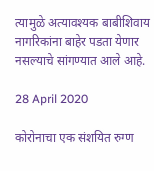त्यामुळे अत्यावश्यक बाबीशिवाय नागरिकांना बाहेर पडता येणार नसल्याचे सांगण्यात आले आहे.

28 April 2020

कोरोनाचा एक संशयित रुग्ण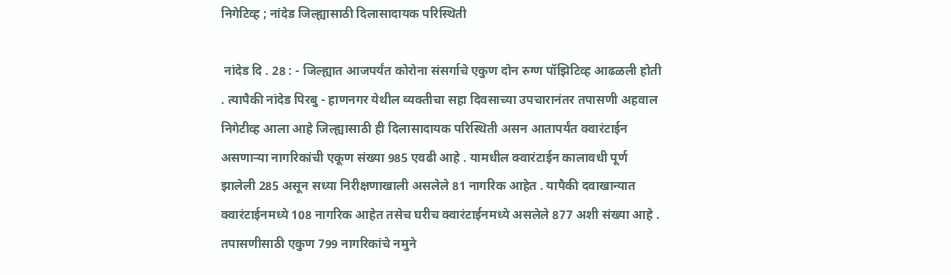निगेटिव्ह ; नांदेड जिल्ह्यासाठी दिलासादायक परिस्थिती

 नांदेड दि . 28 : - जिल्ह्यात आजपर्यंत कोरोना संसर्गाचे एकुण दोन रुग्ण पॉझिटिव्ह आढळली होती . त्यापैकी नांदेड पिरबु - हाणनगर येथील व्यक्तीचा सहा दिवसाच्या उपचारानंतर तपासणी अहवाल निगेटीव्ह आला आहे जिल्ह्यासाठी ही दिलासादायक परिस्थिती असन आतापर्यंत क्वारंटाईन असणाऱ्या नागरिकांची एकूण संख्या 985 एवढी आहे . यामधील क्वारंटाईन कालावधी पूर्ण झालेली 285 असून सध्या निरीक्षणाखाली असलेले 81 नागरिक आहेत . यापैकी दवाखान्यात क्वारंटाईनमध्ये 108 नागरिक आहेत तसेच घरीच क्वारंटाईनमध्ये असलेले 877 अशी संख्या आहे . तपासणीसाठी एकुण 799 नागरिकांचे नमुने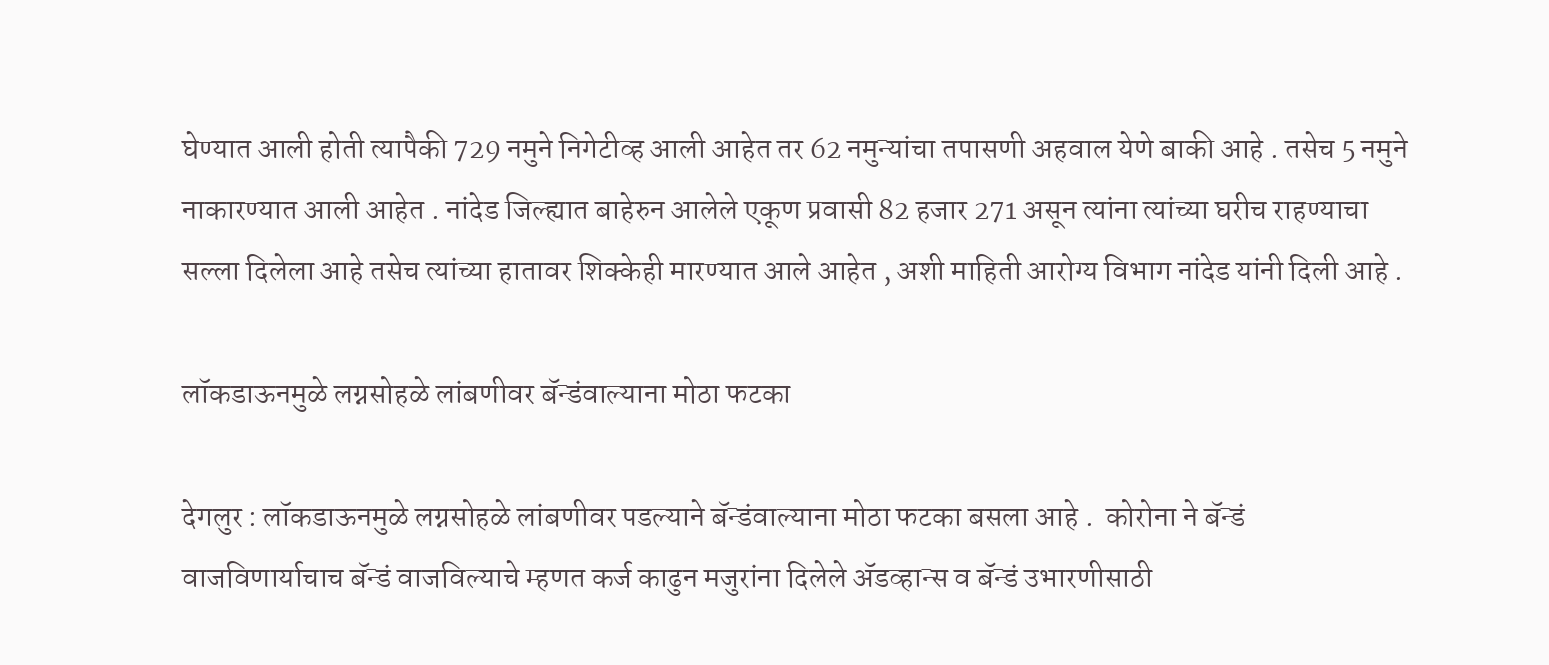घेण्यात आली होती त्यापैकी 729 नमुने निगेटीव्ह आली आहेत तर 62 नमुन्यांचा तपासणी अहवाल येणे बाकी आहे . तसेच 5 नमुने नाकारण्यात आली आहेत . नांदेड जिल्ह्यात बाहेरुन आलेले एकूण प्रवासी 82 हजार 271 असून त्यांना त्यांच्या घरीच राहण्याचा सल्ला दिलेला आहे तसेच त्यांच्या हातावर शिक्केही मारण्यात आले आहेत , अशी माहिती आरोग्य विभाग नांदेड यांनी दिली आहे .

लॉकडाऊनमुळे लग्नसोहळे लांबणीवर बॅन्डंवाल्याना मोठा फटका

देगलुर : लॉकडाऊनमुळे लग्नसोहळे लांबणीवर पडल्याने बॅन्डंवाल्याना मोठा फटका बसला आहे .  कोरोना ने बॅन्डं वाजविणार्याचाच बॅन्डं वाजविल्याचे म्हणत कर्ज काढुन मजुरांना दिलेले ॲडव्हान्स व बॅन्डं उभारणीसाठी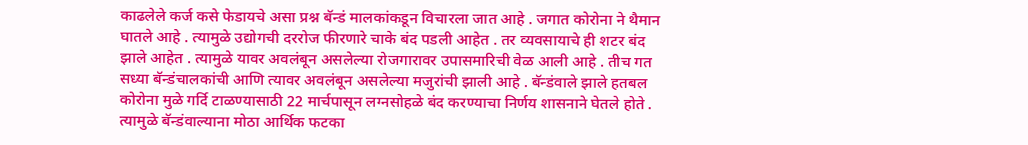काढलेले कर्ज कसे फेडायचे असा प्रश्न बॅन्डं मालकांकडून विचारला जात आहे . जगात कोरोना ने थैमान घातले आहे . त्यामुळे उद्योगची दररोज फीरणारे चाके बंद पडली आहेत . तर व्यवसायाचे ही शटर बंद झाले आहेत . त्यामुळे यावर अवलंबून असलेल्या रोजगारावर उपासमारिची वेळ आली आहे . तीच गत सध्या बॅन्डंचालकांची आणि त्यावर अवलंबून असलेल्या मजुरांची झाली आहे . बॅन्डंवाले झाले हतबल कोरोना मुळे गर्दि टाळण्यासाठी 22 मार्चपासून लग्नसोहळे बंद करण्याचा निर्णय शासनाने घेतले होते . त्यामुळे बॅन्डंवाल्याना मोठा आर्थिक फटका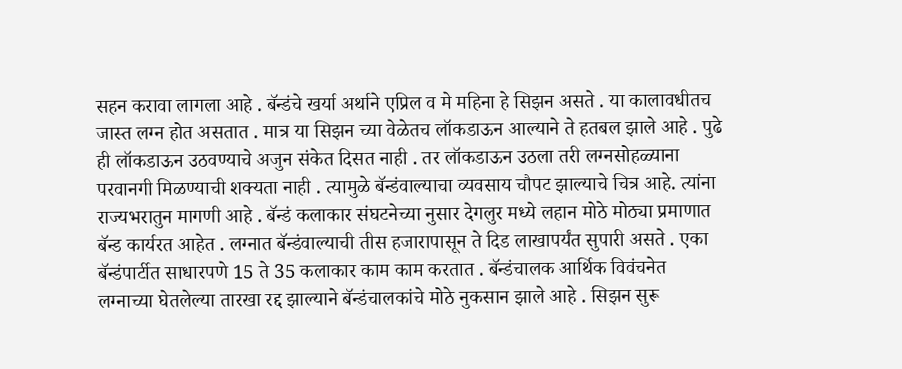सहन करावा लागला आहे . बॅन्डंचे खर्या अर्थाने एप्रिल व मे महिना हे सिझन असते . या कालावधीतच जास्त लग्न होत असतात . मात्र या सिझन च्या वेळेतच लॉकडाऊन आल्याने ते हतबल झाले आहे . पुढे ही लॉकडाऊन उठवण्याचे अजुन संकेत दिसत नाही . तर लॉकडाऊन उठला तरी लग्नसोहळ्याना परवानगी मिळण्याची शक्यता नाही . त्यामुळे बॅन्डंवाल्याचा व्यवसाय चौपट झाल्याचे चित्र आहे. त्यांना राज्यभरातुन मागणी आहे . बॅन्डं कलाकार संघटनेच्या नुसार देगलुर मध्ये लहान मोठे मोठ्या प्रमाणात बॅन्ड कार्यरत आहेत . लग्नात बॅन्डंवाल्याची तीस हजारापासून ते दिड लाखापर्यंत सुपारी असते . एका बॅन्डंपार्टीत साधारपणे 15 ते 35 कलाकार काम काम करतात . बॅन्डंचालक आर्थिक विवंचनेत लग्नाच्या घेतलेल्या तारखा रद्द झाल्याने बॅन्डंचालकांचे मोठे नुकसान झाले आहे . सिझन सुरू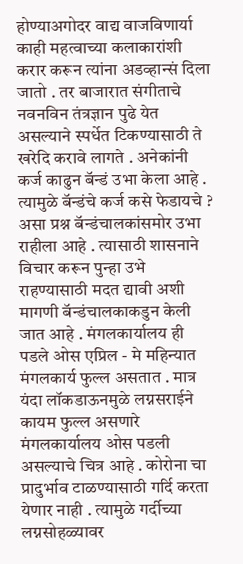होण्याअगोदर वाद्य वाजविणार्या काही महत्वाच्या कलाकारांशी करार करून त्यांना अडव्हान्सं दिला जातो . तर बाजारात संगीताचे नवनविन तंत्रज्ञान पुढे येत असल्याने स्पर्धेत टिकण्यासाठी ते खरेदि करावे लागते . अनेकांनी कर्ज काढुन बॅन्डं उभा केला आहे . त्यामुळे बॅन्डंचे कर्ज कसे फेडायचे ? असा प्रश्न बॅन्डंचालकांसमोर उभा राहीला आहे . त्यासाठी शासनाने  विचार करून पुन्हा उभे राहण्यासाठी मदत द्यावी अशी मागणी बॅन्डंचालकाकडुन केली जात आहे . मंगलकार्यालय ही पडले ओस एप्रिल - मे महिन्यात मंगलकार्य फुल्ल असतात . मात्र यंदा लॉकडाऊनमुळे लग्नसराईने कायम फुल्ल असणारे मंगलकार्यालय ओस पडली असल्याचे चित्र आहे . कोरोना चा प्रादुर्भाव टाळण्यासाठी गर्दि करता येणार नाही . त्यामुळे गर्दीच्या लग्नसोहळ्यावर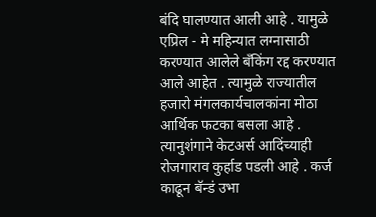बंदि घालण्यात आली आहे . यामुळे एप्रिल - मे महिन्यात लग्नासाठी करण्यात आलेले बँकिंग रद्द करण्यात आले आहेत . त्यामुळे राज्यातील हजारो मंगलकार्यचालकांना मोठा आर्थिक फटका बसला आहे . त्यानुशंगाने केटअर्स आदिंच्याही रोजगाराव कुर्हाड पडली आहे . कर्ज काढून बॅन्डं उभा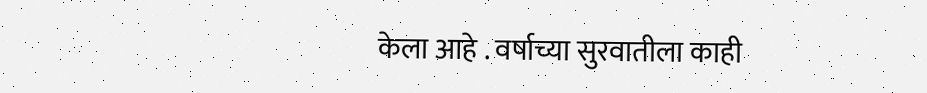केला आहे . वर्षाच्या सुरवातीला काही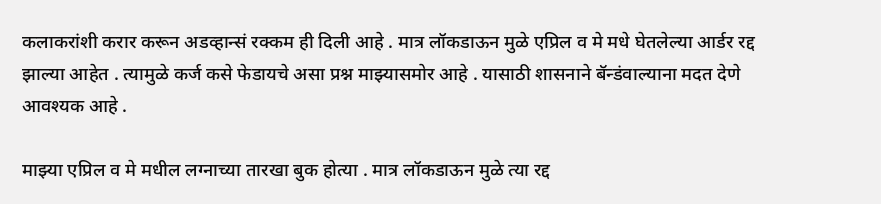कलाकरांशी करार करून अडव्हान्सं रक्कम ही दिली आहे . मात्र लॉकडाऊन मुळे एप्रिल व मे मधे घेतलेल्या आर्डर रद्द झाल्या आहेत . त्यामुळे कर्ज कसे फेडायचे असा प्रश्न माझ्यासमोर आहे . यासाठी शासनाने बॅन्डंवाल्याना मदत देणे आवश्यक आहे .

माझ्या एप्रिल व मे मधील लग्नाच्या तारखा बुक होत्या . मात्र लॉकडाऊन मुळे त्या रद्द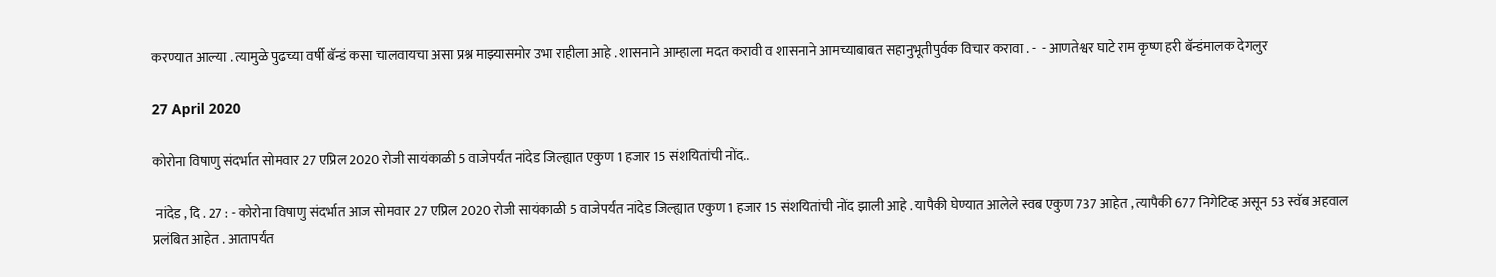करण्यात आल्या . त्यामुळे पुढच्या वर्षी बॅन्डं कसा चालवायचा असा प्रश्न माझ्यासमोर उभा राहीला आहे . शासनाने आम्हाला मदत करावी व शासनाने आमच्याबाबत सहानुभूतीपुर्वक विचार करावा . -  - आणतेश्वर घाटे राम कृष्ण हरी बॅन्डंमालक देगलुर

27 April 2020

कोरोना विषाणु संदर्भात सोमवार 27 एप्रिल 2020 रोजी सायंकाळी 5 वाजेपर्यंत नांदेड जिल्ह्यात एकुण 1 हजार 15 संशयितांची नोंद..

 नांदेड , दि . 27 : - कोरोना विषाणु संदर्भात आज सोमवार 27 एप्रिल 2020 रोजी सायंकाळी 5 वाजेपर्यंत नांदेड जिल्ह्यात एकुण 1 हजार 15 संशयितांची नोंद झाली आहे . यापैकी घेण्यात आलेले स्वब एकुण 737 आहेत , त्यापैकी 677 निगेटिव्ह असून 53 स्वॅब अहवाल प्रलंबित आहेत . आतापर्यंत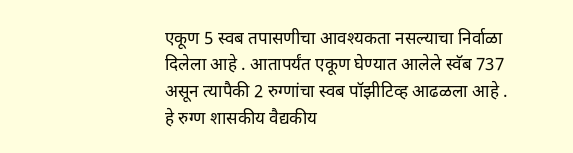एकूण 5 स्वब तपासणीचा आवश्यकता नसल्याचा निर्वाळा दिलेला आहे . आतापर्यंत एकूण घेण्यात आलेले स्वॅब 737 असून त्यापैकी 2 रुग्णांचा स्वब पॉझीटिव्ह आढळला आहे . हे रुग्ण शासकीय वैद्यकीय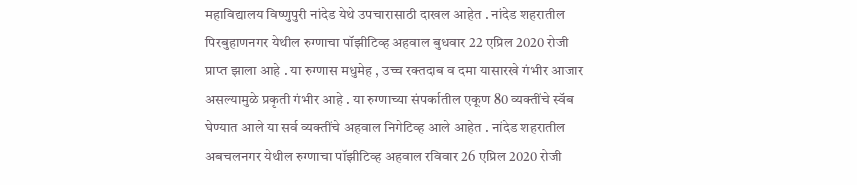महाविद्यालय विष्णुपुरी नांदेड येथे उपचारासाठी दाखल आहेत . नांदेड शहरातील पिरबुहाणनगर येथील रुग्णाचा पॉझीटिव्ह अहवाल बुधवार 22 एप्रिल 2020 रोजी प्राप्त झाला आहे . या रुग्णास मधुमेह , उच्च रक्तदाब व दमा यासारखे गंभीर आजार असल्यामुळे प्रकृती गंभीर आहे . या रुग्णाच्या संपर्कातील एकूण 80 व्यक्तींचे स्वॅब घेण्यात आले या सर्व व्यक्तींचे अहवाल निगेटिव्ह आले आहेत . नांदेड शहरातील अबचलनगर येथील रुग्णाचा पॉझीटिव्ह अहवाल रविवार 26 एप्रिल 2020 रोजी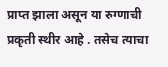प्राप्त झाला असून या रुग्णाची प्रकृती स्थीर आहे . तसेच त्याचा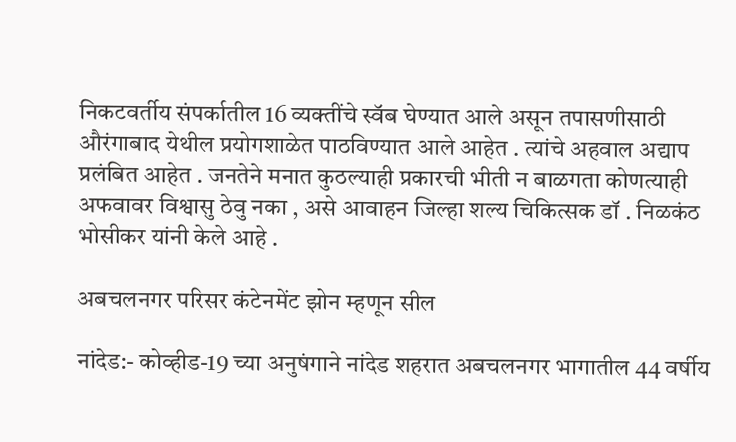निकटवर्तीय संपर्कातील 16 व्यक्तींचे स्वॅब घेण्यात आले असून तपासणीसाठी औरंगाबाद येथील प्रयोगशाळेत पाठविण्यात आले आहेत . त्यांचे अहवाल अद्याप प्रलंबित आहेत . जनतेने मनात कुठल्याही प्रकारची भीती न बाळगता कोणत्याही अफवावर विश्वासु ठेवु नका , असे आवाहन जिल्हा शल्य चिकित्सक डॉ . निळकंठ भोसीकर यांनी केले आहे .

अबचलनगर परिसर कंटेनमेंट झोन म्हणून सील

नांदेड:- कोव्हीड-19 च्या अनुषंगाने नांदेड शहरात अबचलनगर भागातील 44 वर्षीय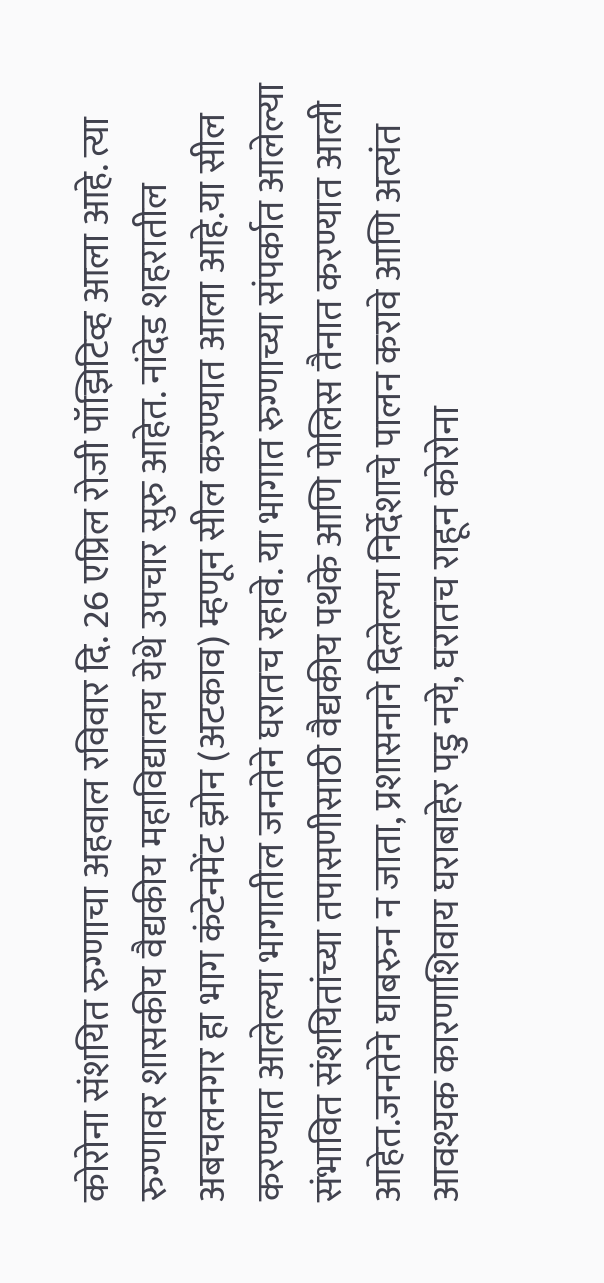कोरोना संशयित रुग्णाचा अहवाल रविवार दि. 26 एप्रिल रोजी पॉझिटिव्ह आला आहे. त्या रुग्णावर शासकीय वैद्यकीय महाविद्यालय येथे उपचार सुरु आहेत. नांदेड शहरातील अबचलनगर हा भाग कंटेनमेंट झोन (अटकाव) म्हणून सील करण्यात आला आहे.या सील करण्यात आलेल्या भागातील जनतेने घरातच रहावे. या भागात रुग्णाच्या संपर्कात आलेल्या संभावित संशयितांच्या तपासणीसाठी वैद्यकीय पथके आणि पोलिस तैनात करण्यात आली आहेत.जनतेने घाबरुन न जाता, प्रशासनाने दिलेल्या निर्देशाचे पालन करावे आणि अत्यंत आवश्यक कारणाशिवाय घराबाहेर पडु नये, घरातच राहून कोरोना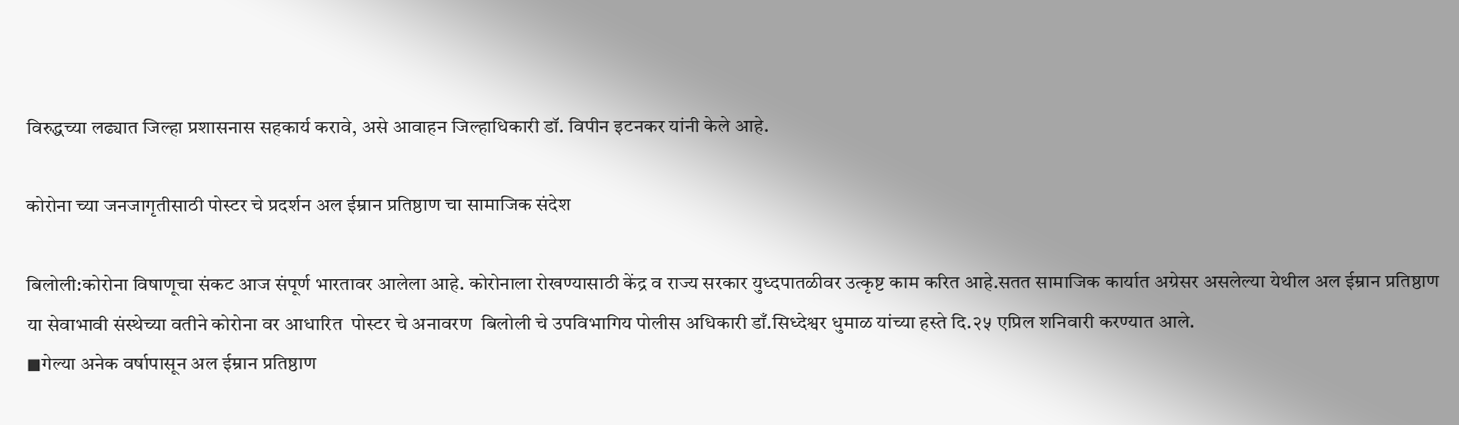विरुद्धच्या लढ्यात जिल्हा प्रशासनास सहकार्य करावे, असे आवाहन जिल्हाधिकारी डॉ. विपीन इटनकर यांनी केले आहे.

कोरोना च्या जनजागृतीसाठी पोस्टर चे प्रदर्शन अल ईम्रान प्रतिष्ठाण चा सामाजिक संदेश

बिलोली:कोरोना विषाणूचा संकट आज संपूर्ण भारतावर आलेला आहे. कोरोनाला रोखण्यासाठी केंद्र व राज्य सरकार युध्दपातळीवर उत्कृष्ट काम करित आहे.सतत सामाजिक कार्यात अग्रेसर असलेल्या येथील अल ईम्रान प्रतिष्ठाण या सेवाभावी संस्थेच्या वतीने कोरोना वर आधारित  पोस्टर चे अनावरण  बिलोली चे उपविभागिय पोलीस अधिकारी डाँ.सिध्देश्वर धुमाळ यांच्या हस्ते दि.२५ एप्रिल शनिवारी करण्यात आले.
◼गेल्या अनेक वर्षापासून अल ईम्रान प्रतिष्ठाण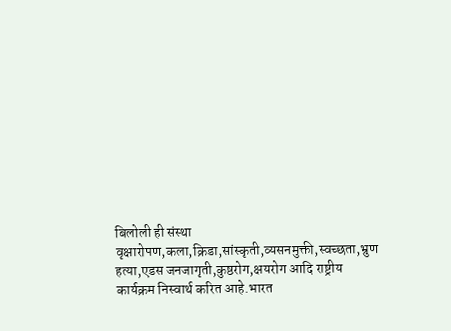बिलोली ही संस्था वृक्षारोपण,कला,क्रिडा,सांस्कृती,व्यसनमुक्ती,स्वच्छता,भ्रुण हत्या,एडस जनजागृती,कुष्ठरोग,क्षयरोग आदि राष्ट्रीय कार्यक्रम निस्वार्थ करित आहे.भारत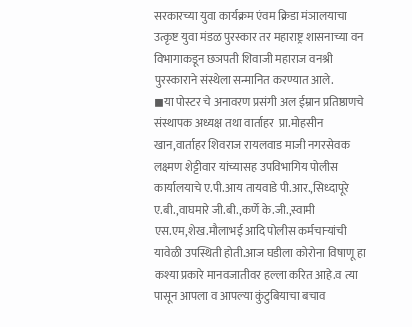सरकारच्या युवा कार्यक्रम एंवम क्रिडा मंञालयाचा उत्कृष्ट युवा मंडळ पुरस्कार तर महाराष्ट्र शासनाच्या वन विभागाकडून छञपती शिवाजी महाराज वनश्री पुरस्काराने संस्थेला सन्मानित करण्यात आले.
◼या पोस्टर चे अनावरण प्रसंगी अल ईम्रान प्रतिष्ठाणचे संस्थापक अध्यक्ष तथा वार्ताहर  प्रा.मोहसीन खान,वार्ताहर शिवराज रायलवाड माजी नगरसेवक लक्ष्मण शेट्टीवार यांच्यासह उपविभागिय पोलीस कार्यालयाचे ए.पी.आय तायवाडे पी.आर.,सिध्दापूरे ए.बी.,वाघमारे जी.बी.,कर्णे के.जी.,स्वामी एस.एम,शेख.मौलाभई आदि पोलीस कर्मचाऱ्यांची यावेळी उपस्थिती होती.आज घडीला कोरोना विषाणू हा कश्या प्रकारे मानवजातीवर हल्ला करित आहे.व त्या पासून आपला व आपल्या कुंटुबियाचा बचाव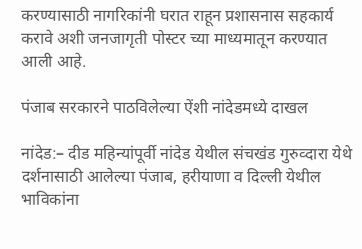करण्यासाठी नागरिकांनी घरात राहून प्रशासनास सहकार्य करावे अशी जनजागृती पोस्टर च्या माध्यमातून करण्यात आली आहे.

पंजाब सरकारने पाठविलेल्या ऐंशी नांदेडमध्ये दाखल

नांदेड:– दीड महिन्यांपूर्वी नांदेड येथील संचखंड गुरुव्दारा येथे दर्शनासाठी आलेल्या पंजाब, हरीयाणा व दिल्ली येथील भाविकांना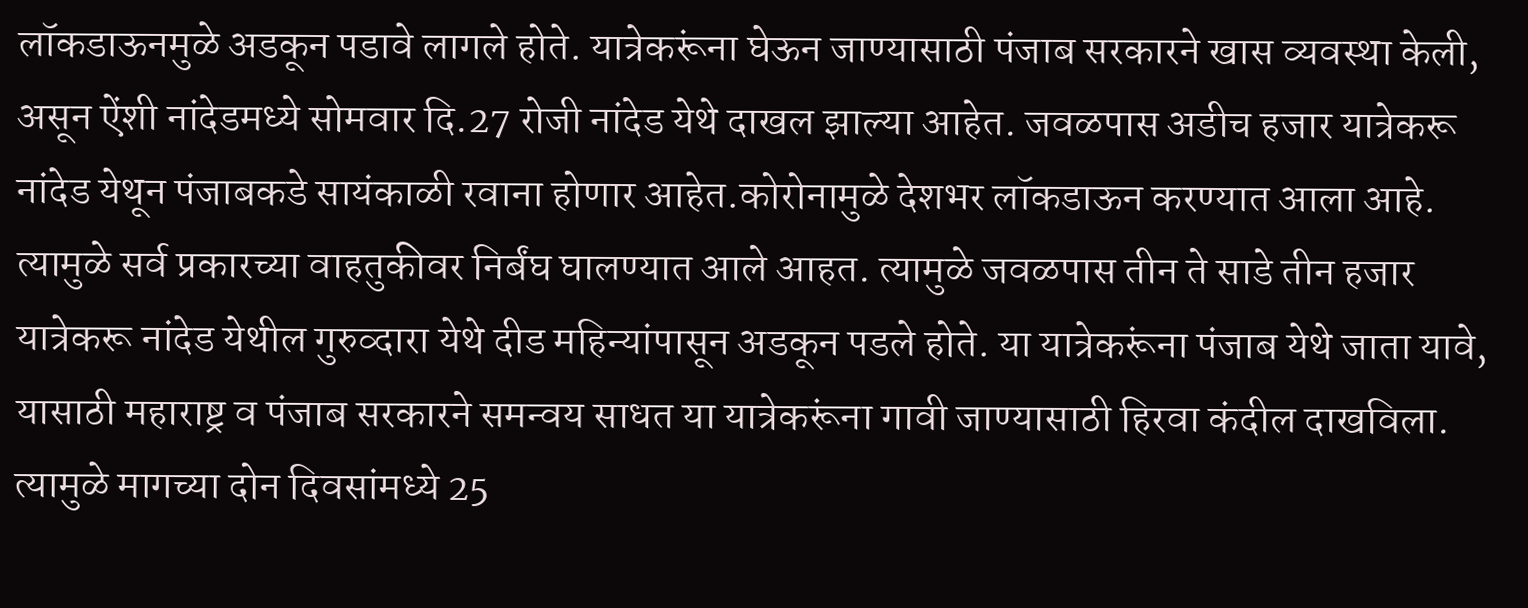लॉकडाऊनमुळे अडकून पडावे लागले होते. यात्रेकरूंना घेऊन जाण्यासाठी पंजाब सरकारने खास व्यवस्था केली, असून ऐंशी नांदेडमध्ये सोमवार दि.27 रोजी नांदेड येथे दाखल झाल्या आहेत. जवळपास अडीच हजार यात्रेकरू नांदेड येथून पंजाबकडे सायंकाळी रवाना होणार आहेत.कोरोनामुळे देशभर लॉकडाऊन करण्यात आला आहे. त्यामुळे सर्व प्रकारच्या वाहतुकीवर निर्बंघ घालण्यात आले आहत. त्यामुळे जवळपास तीन ते साडे तीन हजार यात्रेकरू नांदेड येथील गुरुव्दारा येथे दीड महिन्यांपासून अडकून पडले होते. या यात्रेकरूंना पंजाब येथे जाता यावे, यासाठी महाराष्ट्र व पंजाब सरकारने समन्वय साधत या यात्रेकरूंना गावी जाण्यासाठी हिरवा कंदील दाखविला. त्यामुळे मागच्या दोन दिवसांमध्ये 25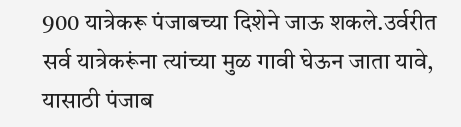900 यात्रेकरू पंजाबच्या दिशेने जाऊ शकले.उर्वरीत सर्व यात्रेकरूंना त्यांच्या मुळ गावी घेऊन जाता यावे, यासाठी पंजाब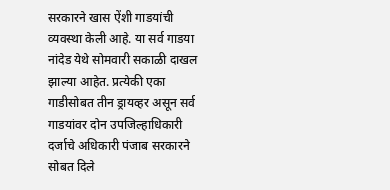सरकारने खास ऐंशी गाडयांची व्यवस्था केली आहे. या सर्व गाडया नांदेड येथे सोमवारी सकाळी दाखल झाल्या आहेत. प्रत्येकी एका गाडीसोबत तीन ड्रायव्हर असून सर्व गाडयांवर दोन उपजिल्हाधिकारी दर्जाचे अधिकारी पंजाब सरकारने सोबत दिले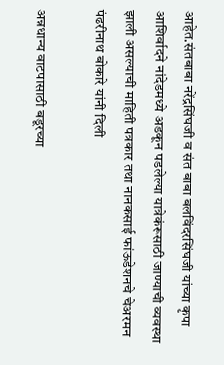आहेत.संतबाबा नरेंद्रसिंघजी व संत बाबा बलविंदरसिंघजी यांच्या कृपा आशिर्वादने नांदेडमध्ये अडकून पडलेल्या यात्रेकंरूसाठी जाण्याची व्यवस्था झाली असल्याची माहिती पत्रकार तथा नानकसाई फांऊडेशनचे चेअरमन पंढरीनाथ बोकारे यांनी दिली

अन्नधान्य वाटपासाठी बडूरच्या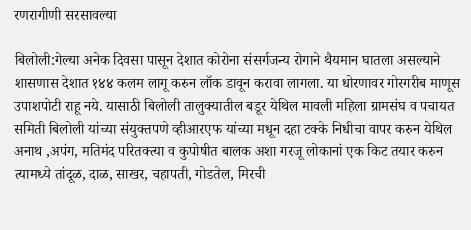रणरागीणी सरसावल्या

बिलोली:गेल्या अनेक दिवसा पासून देशात कोरोना संसर्गजन्य रोगाने थैयमान घातला असल्याने शासणास देशात १४४ कलम लागू करुन लॉक डावून करावा लागला. या धोरणावर गोरगरीब माणूस उपाशपोटी राहू नये. यासाठी बिलोली तालुक्यातील बडूर येथिल मावली महिला ग्रामसंघ व पचायत समिती बिलोली यांच्या संयुक्तपणे व्हीआरएफ यांच्या मधून दहा टक्के निधीचा वापर करुन येथिल अनाथ ,अपंग, मतिमंद परितक्त्या व कुपोषीत बालक अशा गरजू लोकानां एक किट तयार करुन त्यामध्ये तांदूळ, दाळ, साखर, चहापती, गोडतेल, मिरची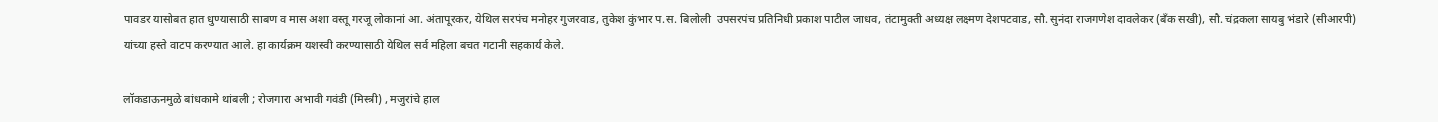पावडर यासोबत हात धुण्यासाठी साबण व मास अशा वस्तू गरजू लोकानां आ. अंतापूरकर, येथिल सरपंच मनोहर गुजरवाड, तुकेश कुंभार प.स. बिलोली  उपसरपंच प्रतिनिधी प्रकाश पाटील जाधव, तंटामुक्ती अध्यक्ष लक्ष्मण देशपटवाड, सौ. सुनंदा राजगणेश दावलेकर (बँक सखी), सौ. चंद्रकला सायबु भंडारे (सीआरपी) यांच्या हस्ते वाटप करण्यात आले. हा कार्यक्रम यशस्वी करण्यासाठी येथिल सर्व महिला बचत गटानी सहकार्य केले.

लॉकडाऊनमुळे बांधकामे थांबली ; रोजगारा अभावी गवंडी (मिस्त्री) , मजुरांचे हाल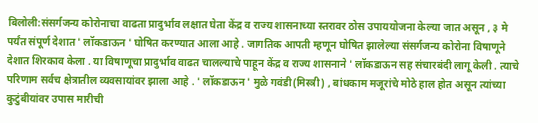बिलोली:संसर्गजन्य कोरोनाचा वाढता प्रादुर्भाव लक्षात घेता केंद्र व राज्य शासनाच्या स्तरावर ठोस उपाययोजना केल्या जात असून , ३ मे पर्यंत संपूर्ण देशात ' लॉकडाऊन ' घोषित करण्यात आला आहे . जागतिक आपती म्हणून घोषित झालेल्या संसर्गजन्य कोरोना विषाणूने देशात शिरकाव केला . या विषाणूचा प्रादुर्भाव वाढत चालल्याचे पाहून केंद्र व राज्य शासनाने ' लॉकडाऊन सह संचारबंदी लागू केली . त्याचे परिणाम सर्वच क्षेत्रातील व्यवसायांवर झाला आहे . ' लॉकडाऊन ' मुळे गवंडी(मिस्त्री) , बांधकाम मजूरांचे मोठे हाल होत असून त्यांच्या कुटुंबीयांवर उपास मारीची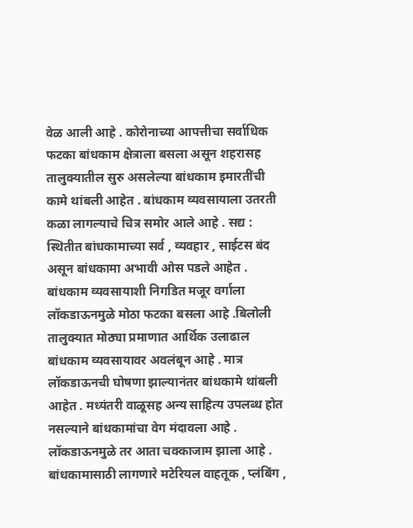वेळ आली आहे . कोरोनाच्या आपत्तीचा सर्वाधिक फटका बांधकाम क्षेत्राला बसला असून शहरासह तालुक्यातील सुरु असलेल्या बांधकाम इमारतींची कामे थांबली आहेत . बांधकाम व्यवसायाला उतरती कळा लागल्याचे चित्र समोर आले आहे . सद्य : स्थितीत बांधकामाच्या सर्व , व्यवहार , साईटस बंद असून बांधकामा अभावी ओस पडले आहेत . बांधकाम व्यवसायाशी निगडित मजूर वर्गाला लॉकडाऊनमुळे मोठा फटका बसला आहे .बिलोली तालुक्यात मोठ्या प्रमाणात आर्थिक उलाढाल बांधकाम व्यवसायावर अवलंबून आहे . मात्र लॉकडाऊनची घोषणा झाल्यानंतर बांधकामे थांबली आहेत . मध्यंतरी वाळूसह अन्य साहित्य उपलब्ध होत नसल्याने बांधकामांचा वेग मंदावला आहे . लॉकडाऊनमुळे तर आता चक्काजाम झाला आहे . बांधकामासाठी लागणारे मटेरियल वाहतूक , प्लंबिंग ,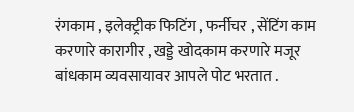रंगकाम , इलेक्ट्रीक फिटिंग , फर्नीचर , सेंटिंग काम करणारे कारागीर , खड्डे खोदकाम करणारे मजूर बांधकाम व्यवसायावर आपले पोट भरतात .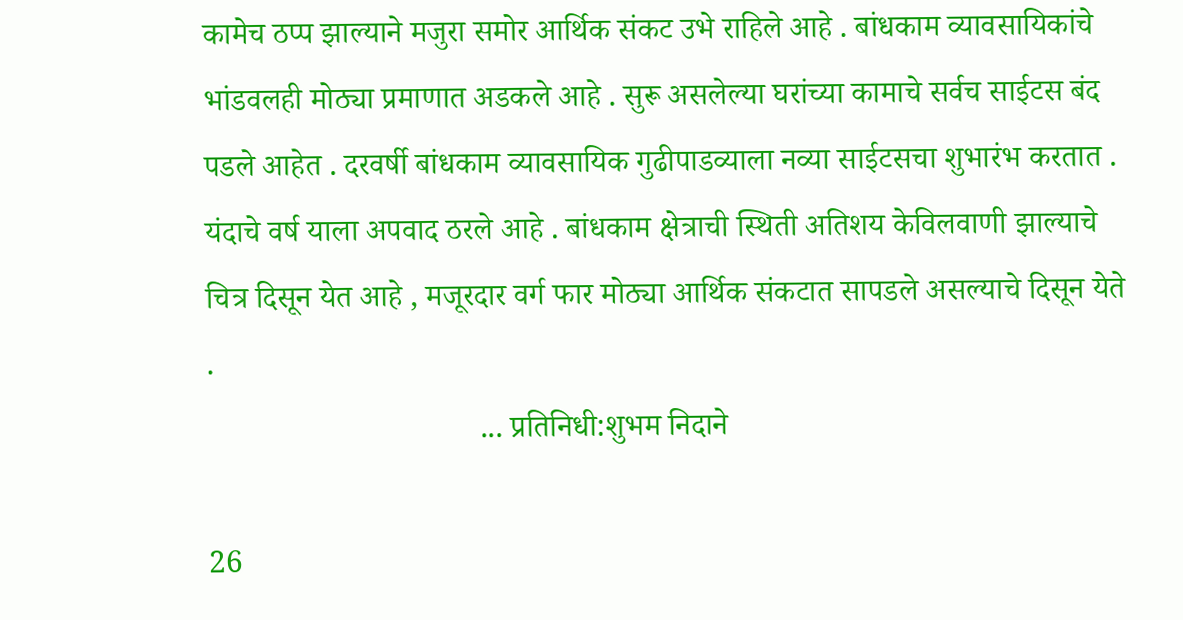कामेच ठप्प झाल्याने मजुरा समोर आर्थिक संकट उभे राहिले आहे . बांधकाम व्यावसायिकांचे भांडवलही मोठ्या प्रमाणात अडकले आहे . सुरू असलेल्या घरांच्या कामाचे सर्वच साईटस बंद पडले आहेत . दरवर्षी बांधकाम व्यावसायिक गुढीपाडव्याला नव्या साईटसचा शुभारंभ करतात . यंदाचे वर्ष याला अपवाद ठरले आहे . बांधकाम क्षेत्राची स्थिती अतिशय केविलवाणी झाल्याचे चित्र दिसून येत आहे , मजूरदार वर्ग फार मोठ्या आर्थिक संकटात सापडले असल्याचे दिसून येते .
                                   ... प्रतिनिधी:शुभम निदाने

26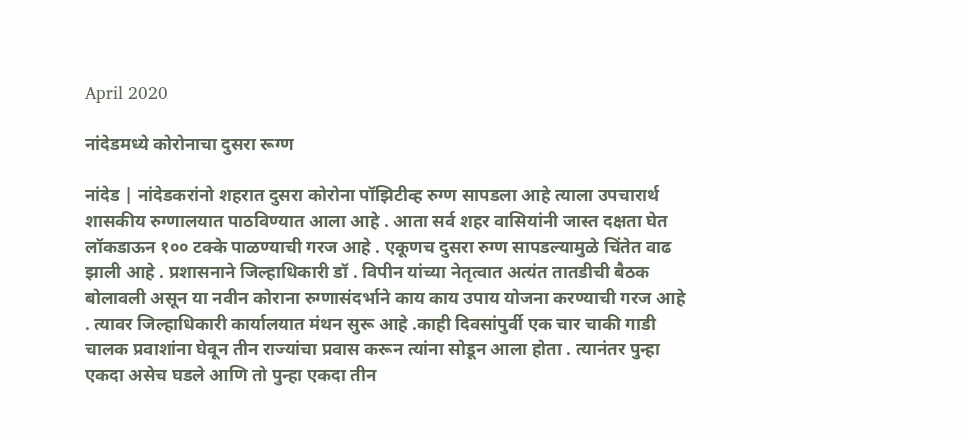April 2020

नांदेडमध्ये कोरोनाचा दुसरा रूग्ण

नांदेड | नांदेडकरांनो शहरात दुसरा कोरोना पॉझिटीव्ह रुग्ण सापडला आहे त्याला उपचारार्थ शासकीय रुग्णालयात पाठविण्यात आला आहे . आता सर्व शहर वासियांनी जास्त दक्षता घेत लॉकडाऊन १०० टक्के पाळण्याची गरज आहे . एकूणच दुसरा रुग्ण सापडल्यामुळे चिंतेत वाढ झाली आहे . प्रशासनाने जिल्हाधिकारी डॉ . विपीन यांच्या नेतृत्वात अत्यंत तातडीची बैठक बोलावली असून या नवीन कोराना रुग्णासंदर्भाने काय काय उपाय योजना करण्याची गरज आहे . त्यावर जिल्हाधिकारी कार्यालयात मंथन सुरू आहे .काही दिवसांपुर्वी एक चार चाकी गाडी चालक प्रवाशांना घेवून तीन राज्यांचा प्रवास करून त्यांना सोडून आला होता . त्यानंतर पुन्हा एकदा असेच घडले आणि तो पुन्हा एकदा तीन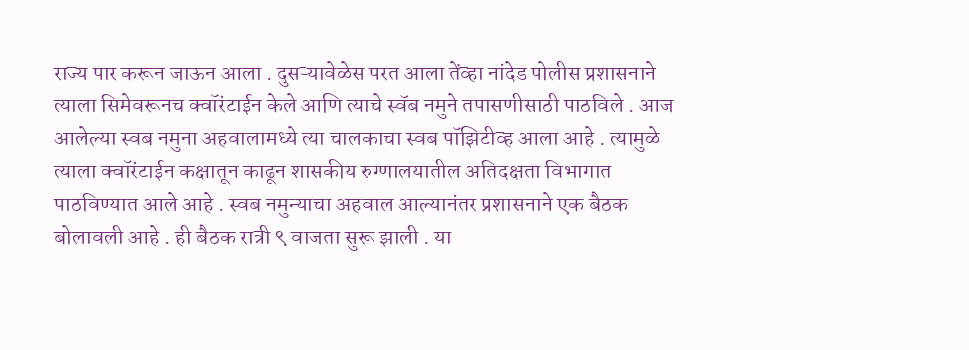राज्य पार करून जाऊन आला . दुसऱ्यावेळेस परत आला तेंव्हा नांदेड पोलीस प्रशासनाने त्याला सिमेवरूनच क्वॉरंटाईन केले आणि त्याचे स्वॅब नमुने तपासणीसाठी पाठविले . आज आलेल्या स्वब नमुना अहवालामध्ये त्या चालकाचा स्वब पॉझिटीव्ह आला आहे . त्यामुळे त्याला क्वॉरंटाईन कक्षातून काढून शासकीय रुग्णालयातील अतिदक्षता विभागात पाठविण्यात आले आहे . स्वब नमुन्याचा अहवाल आल्यानंतर प्रशासनाने एक बैठक बोलावली आहे . ही बैठक रात्री ९ वाजता सुरू झाली . या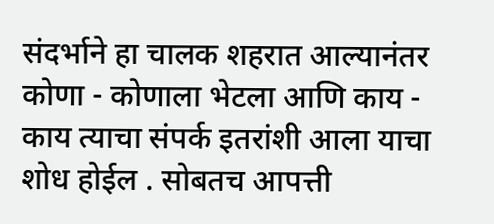संदर्भाने हा चालक शहरात आल्यानंतर कोणा - कोणाला भेटला आणि काय - काय त्याचा संपर्क इतरांशी आला याचा शोध होईल . सोबतच आपत्ती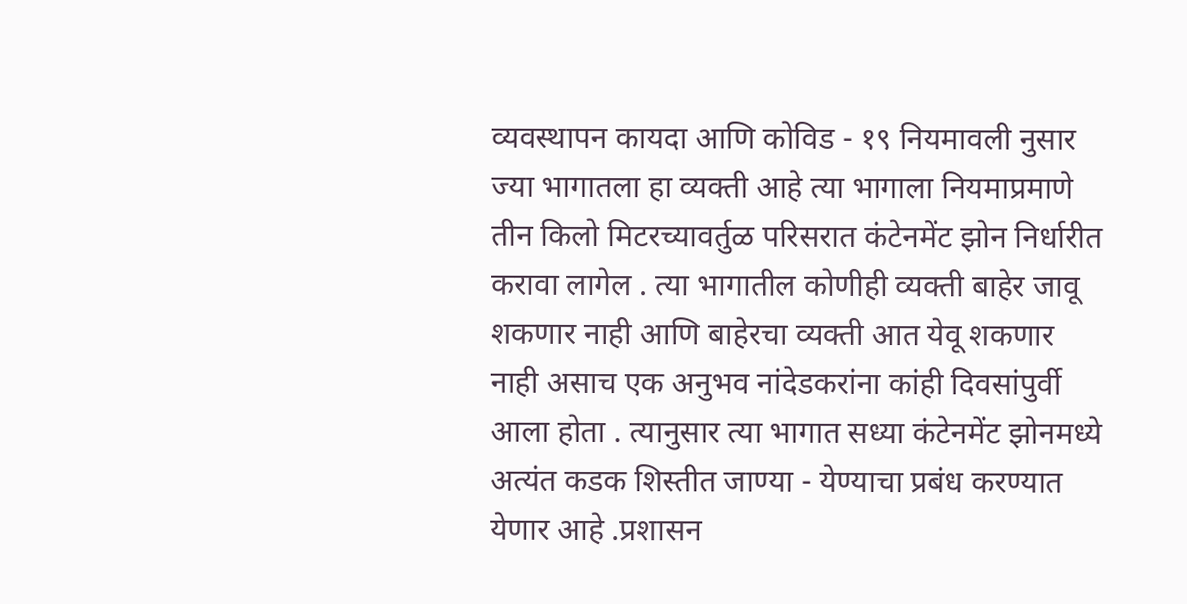व्यवस्थापन कायदा आणि कोविड - १९ नियमावली नुसार ज्या भागातला हा व्यक्ती आहे त्या भागाला नियमाप्रमाणे तीन किलो मिटरच्यावर्तुळ परिसरात कंटेनमेंट झोन निर्धारीत करावा लागेल . त्या भागातील कोणीही व्यक्ती बाहेर जावू शकणार नाही आणि बाहेरचा व्यक्ती आत येवू शकणार नाही असाच एक अनुभव नांदेडकरांना कांही दिवसांपुर्वी आला होता . त्यानुसार त्या भागात सध्या कंटेनमेंट झोनमध्ये अत्यंत कडक शिस्तीत जाण्या - येण्याचा प्रबंध करण्यात येणार आहे .प्रशासन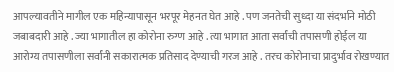आपल्यावतीने मागील एक महिन्यापासून भरपूर मेहनत घेत आहे . पण जनतेची सुध्दा या संदर्भाने मोठी जबाबदारी आहे . ज्या भागातील हा कोरोना रुग्ण आहे . त्या भागात आता सर्वांची तपासणी होईल या आरोग्य तपासणीला सर्वांनी सकारात्मक प्रतिसाद देण्याची गरज आहे . तरच कोरोनाचा प्रादुर्भाव रोखण्यात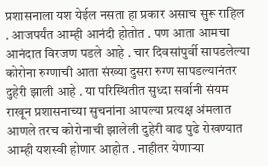प्रशासनाला यश येईल नसता हा प्रकार असाच सुरू राहिल . आजपर्यंत आम्ही आनंदी होतोत . पण आता आमचा आनंदात विरजण पडले आहे . चार दिवसांपुर्वी सापडलेल्या कोरोना रुग्णाची आता संख्या दुसरा रुग्ण सापडल्यानंतर दुहेरी झाली आहे . या परिस्थितीत सुध्दा सर्वानी संयम राखून प्रशासनाच्या सुचनांना आपल्या प्रत्यक्ष अंमलात आणले तरच कोरोनाची झालेली दुहेरी वाढ पुढे रोखण्यात आम्ही यशस्वी होणार आहोत . नाहीतर येणाऱ्या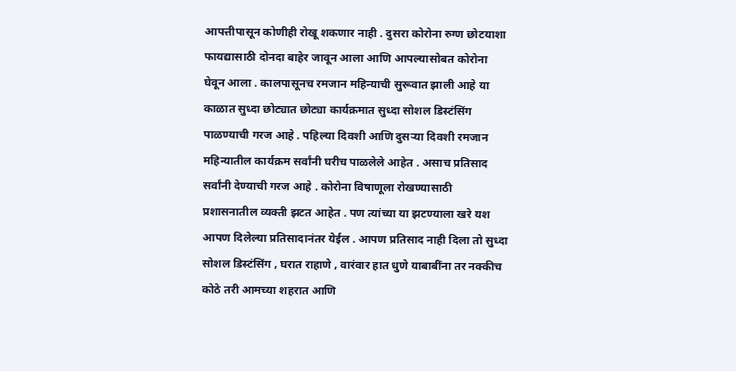आपत्तीपासून कोणीही रोखू शकणार नाही . दुसरा कोरोना रुग्ण छोटयाशा फायद्यासाठी दोनदा बाहेर जावून आला आणि आपल्यासोबत कोरोना घेवून आला . कालपासूनच रमजान महिन्याची सुरूवात झाली आहे या काळात सुध्दा छोट्यात छोट्या कार्यक्रमात सुध्दा सोशल डिस्टंसिंग पाळण्याची गरज आहे . पहिल्या दिवशी आणि दुसऱ्या दिवशी रमजान महिन्यातील कार्यक्रम सर्वांनी घरीच पाळलेले आहेत . असाच प्रतिसाद सर्वांनी देण्याची गरज आहे . कोरोना विषाणूला रोखण्यासाठी प्रशासनातील व्यक्ती झटत आहेत . पण त्यांच्या या झटण्याला खरे यश आपण दिलेल्या प्रतिसादानंतर येईल . आपण प्रतिसाद नाही दिला तो सुध्दा सोशल डिस्टंसिंग , घरात राहाणे , वारंवार हात धुणे याबाबींना तर नक्कीच कोठे तरी आमच्या शहरात आणि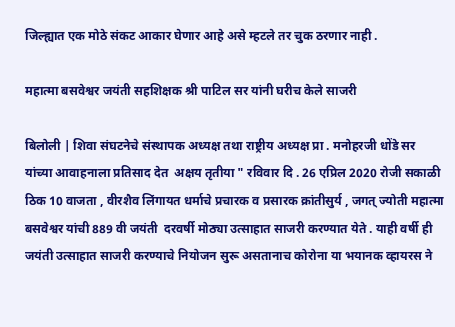जिल्ह्यात एक मोठे संकट आकार घेणार आहे असे म्हटले तर चुक ठरणार नाही .

महात्मा बसवेश्वर जयंती सहशिक्षक श्री पाटिल सर यांनी घरीच केले साजरी

बिलोली | शिवा संघटनेचे संस्थापक अध्यक्ष तथा राष्ट्रीय अध्यक्ष प्रा . मनोहरजी धोंडे सर यांच्या आवाहनाला प्रतिसाद देत  अक्षय तृतीया " रविवार दि . 26 एप्रिल 2020 रोजी सकाळी ठिक 10 वाजता , वीरशैव लिंगायत धर्माचे प्रचारक व प्रसारक क्रांतीसुर्य , जगत् ज्योती महात्मा बसवेश्वर यांची 889 वी जयंती  दरवर्षी मोठ्या उत्साहात साजरी करण्यात येते . याही वर्षी ही जयंती उत्साहात साजरी करण्याचे नियोजन सुरू असतानाच कोरोना या भयानक व्हायरस ने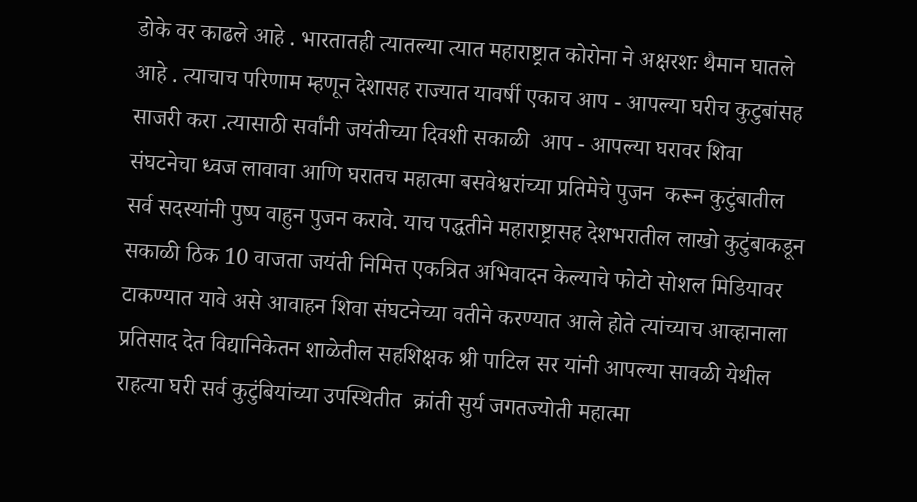डोके वर काढले आहे . भारतातही त्यातल्या त्यात महाराष्ट्रात कोरोना ने अक्षरशः थैमान घातले आहे . त्याचाच परिणाम म्हणून देशासह राज्यात यावर्षी एकाच आप - आपल्या घरीच कुटुबांसह साजरी करा .त्यासाठी सर्वांनी जयंतीच्या दिवशी सकाळी  आप - आपल्या घरावर शिवा संघटनेचा ध्वज लावावा आणि घरातच महात्मा बसवेश्वरांच्या प्रतिमेचे पुजन  करून कुटुंबातील सर्व सदस्यांनी पुष्प वाहुन पुजन करावे. याच पद्धतीने महाराष्ट्रासह देशभरातील लाखो कुटुंबाकडून सकाळी ठिक 10 वाजता जयंती निमित्त एकत्रित अभिवादन केल्याचे फोटो सोशल मिडियावर टाकण्यात यावे असे आवाहन शिवा संघटनेच्या वतीने करण्यात आले होते त्यांच्याच आव्हानाला प्रतिसाद देत विद्यानिकेतन शाळेतील सहशिक्षक श्री पाटिल सर यांनी आपल्या सावळी येथील राहत्या घरी सर्व कुटुंबियांच्या उपस्थितीत  क्रांती सुर्य जगतज्योती महात्मा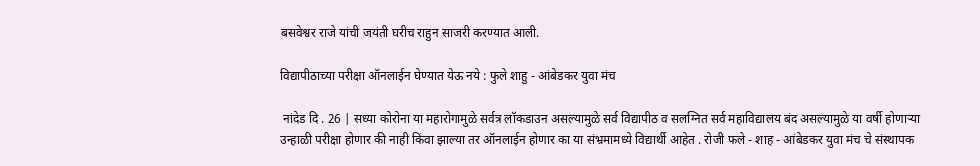बसवेश्वर राजे यांची जयंती घरीच राहुन साजरी करण्यात आली.

विद्यापीठाच्या परीक्षा ऑनलाईन घेण्यात येऊ नये : फुले शाहु - आंबेडकर युवा मंच

 नांदेड दि . 26 | सध्या कोरोना या महारोगामुळे सर्वत्र लॉकडाउन असल्यामुळे सर्व विद्यापीठ व सलग्नित सर्व महाविद्यालय बंद असल्यामुळे या वर्षी होणाऱ्या उन्हाळी परीक्षा होणार की नाही किंवा झाल्या तर ऑनलाईन होणार का या संभ्रमामध्ये विद्यार्थी आहेत . रोजी फले - शाह - आंबेडकर युवा मंच चे संस्थापक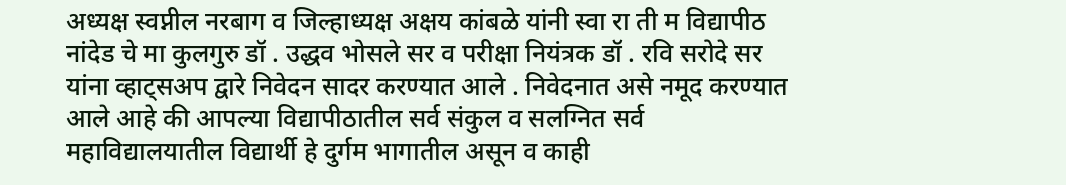अध्यक्ष स्वप्नील नरबाग व जिल्हाध्यक्ष अक्षय कांबळे यांनी स्वा रा ती म विद्यापीठ नांदेड चे मा कुलगुरु डॉ . उद्धव भोसले सर व परीक्षा नियंत्रक डॉ . रवि सरोदे सर यांना व्हाट्सअप द्वारे निवेदन सादर करण्यात आले . निवेदनात असे नमूद करण्यात आले आहे की आपल्या विद्यापीठातील सर्व संकुल व सलग्नित सर्व महाविद्यालयातील विद्यार्थी हे दुर्गम भागातील असून व काही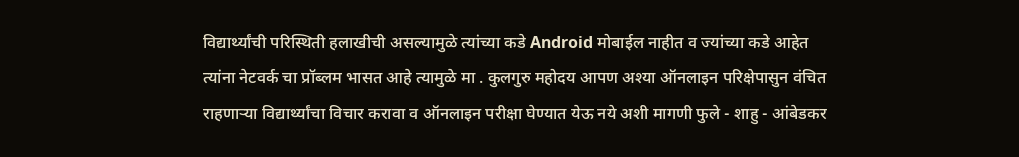विद्यार्थ्यांची परिस्थिती हलाखीची असल्यामुळे त्यांच्या कडे Android मोबाईल नाहीत व ज्यांच्या कडे आहेत त्यांना नेटवर्क चा प्रॉब्लम भासत आहे त्यामुळे मा . कुलगुरु महोदय आपण अश्या ऑनलाइन परिक्षेपासुन वंचित राहणाऱ्या विद्यार्थ्यांचा विचार करावा व ऑनलाइन परीक्षा घेण्यात येऊ नये अशी मागणी फुले - शाहु - आंबेडकर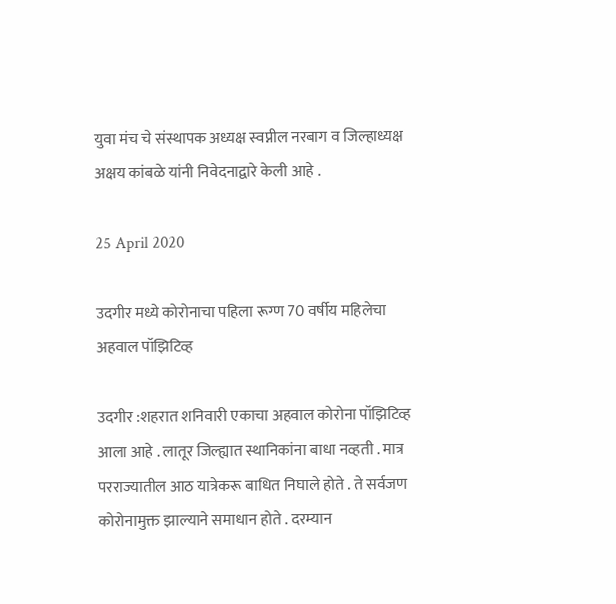युवा मंच चे संस्थापक अध्यक्ष स्वप्नील नरबाग व जिल्हाध्यक्ष अक्षय कांबळे यांनी निवेदनाद्वारे केली आहे .

25 April 2020

उदगीर मध्ये कोरोनाचा पहिला रूग्ण 70 वर्षीय महिलेचा अहवाल पॉझिटिव्ह

उदगीर :शहरात शनिवारी एकाचा अहवाल कोरोना पॉझिटिव्ह आला आहे . लातूर जिल्ह्यात स्थानिकांना बाधा नव्हती . मात्र परराज्यातील आठ यात्रेकरू बाधित निघाले होते . ते सर्वजण कोरोनामुक्त झाल्याने समाधान होते . दरम्यान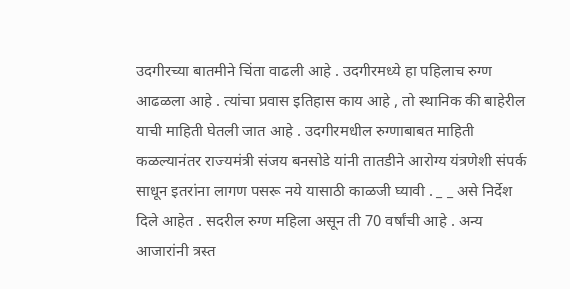उदगीरच्या बातमीने चिंता वाढली आहे . उदगीरमध्ये हा पहिलाच रुग्ण आढळला आहे . त्यांचा प्रवास इतिहास काय आहे , तो स्थानिक की बाहेरील याची माहिती घेतली जात आहे . उदगीरमधील रुग्णाबाबत माहिती कळल्यानंतर राज्यमंत्री संजय बनसोडे यांनी तातडीने आरोग्य यंत्रणेशी संपर्क साधून इतरांना लागण पसरू नये यासाठी काळजी घ्यावी . _ _ असे निर्देश दिले आहेत . सदरील रुग्ण महिला असून ती 70 वर्षांची आहे . अन्य आजारांनी त्रस्त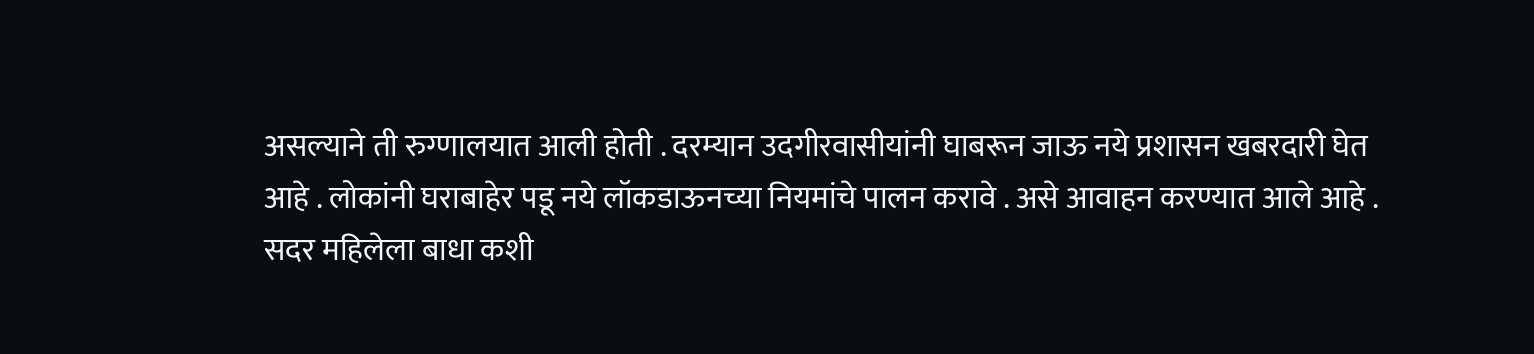असल्याने ती रुग्णालयात आली होती . दरम्यान उदगीरवासीयांनी घाबरून जाऊ नये प्रशासन खबरदारी घेत आहे . लोकांनी घराबाहेर पडू नये लॉकडाऊनच्या नियमांचे पालन करावे . असे आवाहन करण्यात आले आहे . सदर महिलेला बाधा कशी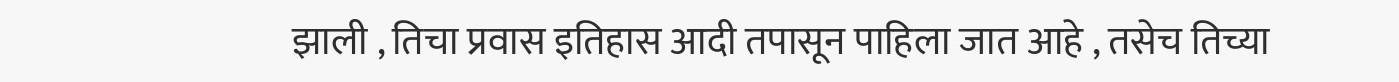झाली , तिचा प्रवास इतिहास आदी तपासून पाहिला जात आहे , तसेच तिच्या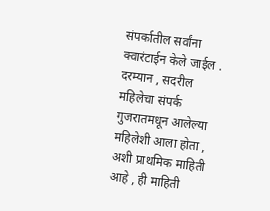संपर्कातील सर्वांना क्वारंटाईन केले जाईल . दरम्यान , सदरील महिलेचा संपर्क गुजरातमधून आलेल्या महिलेशी आला होता , अशी प्राथमिक माहिती आहे , ही माहिती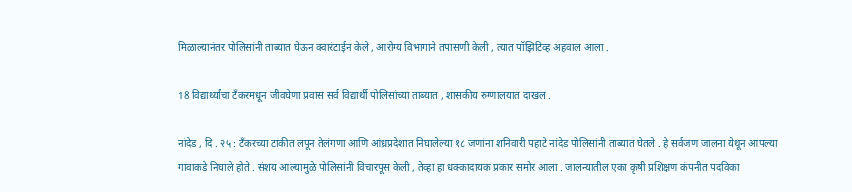मिळाल्यानंतर पोलिसांनी ताब्यात घेऊन क्वारंटाईन केले , आरोग्य विभागाने तपासणी केली , त्यात पॉझिटिव्ह अहवाल आला .

18 विद्यार्थ्यांचा टँकरमधून जीवघेणा प्रवास सर्व विद्यार्थी पोलिसांच्या ताब्यात , शासकीय रुग्णालयात दाखल .

नांदेड , दि . २५ : टँकरच्या टाकीत लपून तेलंगणा आणि आंध्रप्रदेशात निघालेल्या १८ जणांना शनिवारी पहाटे नांदेड पोलिसांनी ताब्यात घेतले . हे सर्वजण जालना येथून आपल्या गावाकडे निघाले होते . संशय आल्यामुळे पोलिसांनी विचारपूस केली , तेव्हा हा धक्कादायक प्रकार समोर आला . जालन्यातील एका कृषी प्रशिक्षण कंपनीत पदविका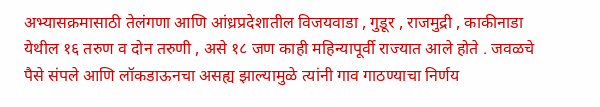अभ्यासक्रमासाठी तेलंगणा आणि आंध्रप्रदेशातील विजयवाडा , गुडूर , राजमुद्री , काकीनाडा येथील १६ तरुण व दोन तरुणी , असे १८ जण काही महिन्यापूर्वी राज्यात आले होते . जवळचे पैसे संपले आणि लॉकडाऊनचा असह्य झाल्यामुळे त्यांनी गाव गाठण्याचा निर्णय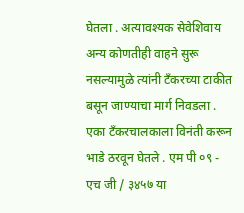घेतला . अत्यावश्यक सेवेशिवाय अन्य कोणतीही वाहने सुरू नसल्यामुळे त्यांनी टँकरच्या टाकीत बसून जाण्याचा मार्ग निवडला . एका टँकरचालकाला विनंती करून भाडे ठरवून घेतले . एम पी ०९ - एच जी / ३४५७ या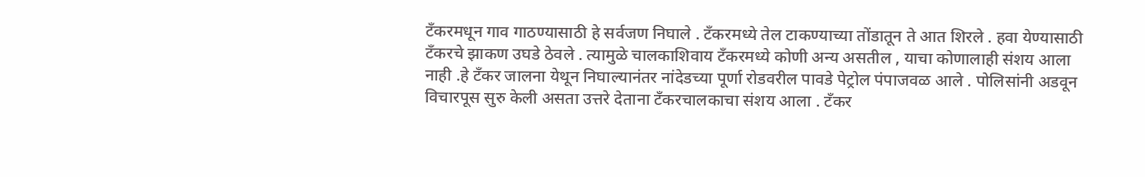टँकरमधून गाव गाठण्यासाठी हे सर्वजण निघाले . टँकरमध्ये तेल टाकण्याच्या तोंडातून ते आत शिरले . हवा येण्यासाठी टँकरचे झाकण उघडे ठेवले . त्यामुळे चालकाशिवाय टँकरमध्ये कोणी अन्य असतील , याचा कोणालाही संशय आला नाही .हे टँकर जालना येथून निघाल्यानंतर नांदेडच्या पूर्णा रोडवरील पावडे पेट्रोल पंपाजवळ आले . पोलिसांनी अडवून विचारपूस सुरु केली असता उत्तरे देताना टँकरचालकाचा संशय आला . टँकर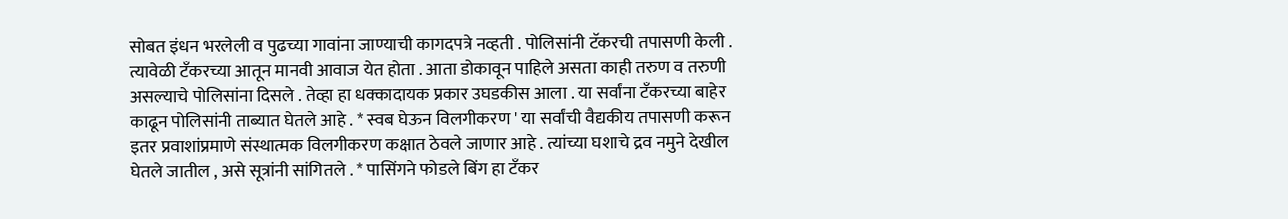सोबत इंधन भरलेली व पुढच्या गावांना जाण्याची कागदपत्रे नव्हती . पोलिसांनी टॅकरची तपासणी केली . त्यावेळी टँकरच्या आतून मानवी आवाज येत होता . आता डोकावून पाहिले असता काही तरुण व तरुणी असल्याचे पोलिसांना दिसले . तेव्हा हा धक्कादायक प्रकार उघडकीस आला . या सर्वांना टँकरच्या बाहेर काढून पोलिसांनी ताब्यात घेतले आहे . * स्वब घेऊन विलगीकरण ' या सर्वांची वैद्यकीय तपासणी करून इतर प्रवाशांप्रमाणे संस्थात्मक विलगीकरण कक्षात ठेवले जाणार आहे . त्यांच्या घशाचे द्रव नमुने देखील घेतले जातील , असे सूत्रांनी सांगितले . * पासिंगने फोडले बिंग हा टँकर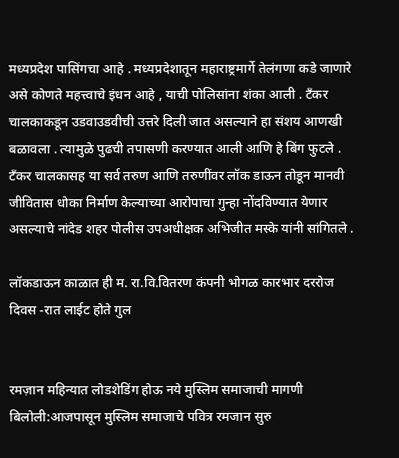मध्यप्रदेश पासिंगचा आहे . मध्यप्रदेशातून महाराष्ट्रमार्गे तेलंगणा कडे जाणारे असे कोणते महत्त्वाचे इंधन आहे , याची पोलिसांना शंका आली . टँकर चालकाकडून उडवाउडवीची उत्तरे दिली जात असल्याने हा संशय आणखी बळावला . त्यामुळे पुढची तपासणी करण्यात आली आणि हे बिंग फुटले . टँकर चालकासह या सर्व तरुण आणि तरुणींवर लॉक डाऊन तोडून मानवी जीवितास धोका निर्माण केल्याच्या आरोपाचा गुन्हा नोंदविण्यात येणार असल्याचे नांदेड शहर पोलीस उपअधीक्षक अभिजीत मस्के यांनी सांगितले .

लॉकडाऊन काळात ही म. रा.वि.वितरण कंपनी भोगळ कारभार दररोज दिवस -रात लाईट होते गुल


रमज़ान महिन्यात लोडशेडिंग होऊ नये मुस्लिम समाजाची मागणी
बिलोली:आजपासून मुस्लिम समाजाचे पवित्र रमजान सुरु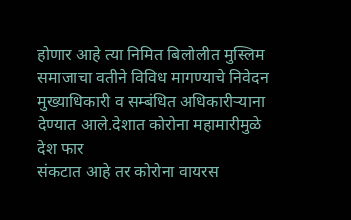होणार आहे त्या निमित बिलोलीत मुस्लिम समाजाचा वतीने विविध मागण्याचे निवेदन मुख्याधिकारी व सम्बंधित अधिकारीऱ्याना देण्यात आले.देशात कोरोना महामारीमुळे देश फार
संकटात आहे तर कोरोना वायरस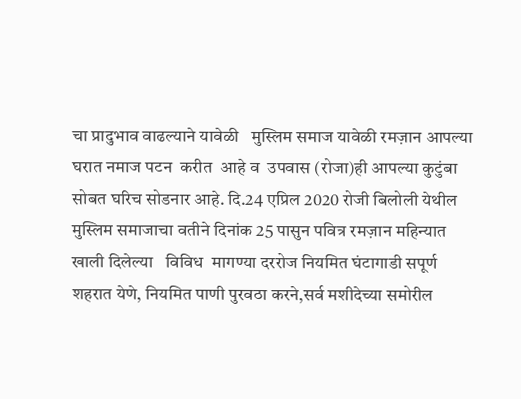चा प्रादुभाव वाढल्याने यावेळी   मुस्लिम समाज यावेळी रमज़ान आपल्या घरात नमाज पटन  करीत  आहे व  उपवास (रोजा)ही आपल्या कुटुंबा सोबत घरिच सोडनार आहे. दि.24 एप्रिल 2020 रोजी बिलोली येथील मुस्लिम समाजाचा वतीने दिनांक 25 पासुन पवित्र रमज़ान महिन्यात खाली दिलेल्या   विविध  मागण्या दररोज नियमित घंटागाडी सपूर्ण शहरात येणे, नियमित पाणी पुरवठा करने,सर्व मशीदेच्या समोरील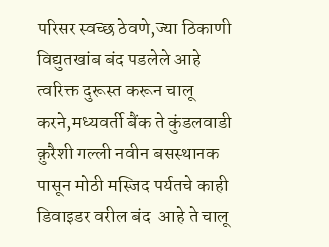परिसर स्वच्छ ठेवणे,ज्या ठिकाणी विद्युतखांब बंद पडलेले आहे त्वरिक्त दुरूस्त करून चालू करने,मध्यवर्ती बैंक ते कुंडलवाडी क़ुरैशी गल्ली नवीन बसस्थानक पासून मोठी मस्जिद पर्यतचे काही  डिवाइडर वरील बंद  आहे ते चालू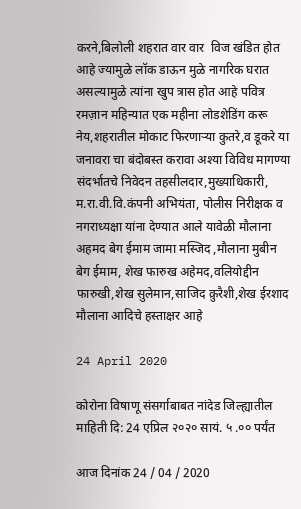करने,बिलोली शहरात वार वार  विज खंडित होत आहे ज्यामुळे लॉक डाऊन मुळे नागरिक घरात असल्यामुळे त्यांना खुप त्रास होत आहे पवित्र रमज़ान महिन्यात एक महीना लोडशेडिंग करू नेय,शहरातील मोकाट फिरणाऱ्या कुतरे,व डूकरे या जनावरा चा बंदोबस्त करावा अश्या विविध मागण्या संदर्भातचे निवेदन तहसीलदार,मुख्याधिकारी, म.रा.वी.वि.कंपनी अभियंता, पोलीस निरीक्षक व नगराध्यक्षा यांना देण्यात आले यावेळी मौलाना अहमद बेग ईमाम जामा मस्जिद ,मौलाना मुबीन बेग ईमाम, शेख फारुख अहेमद,वलियोद्दीन फारुखी,शेख सुलेमान,साजिद क़ुरैशी,शेख ईरशाद मौलाना आदिचे हस्ताक्षर आहे

24 April 2020

कोरोना विषाणू संसर्गाबाबत नांदेड जिल्ह्यातील माहिती दि: 24 एप्रिल २०२० सायं. ५ .०० पर्यंत

आज दिनांक 24 / 04 / 2020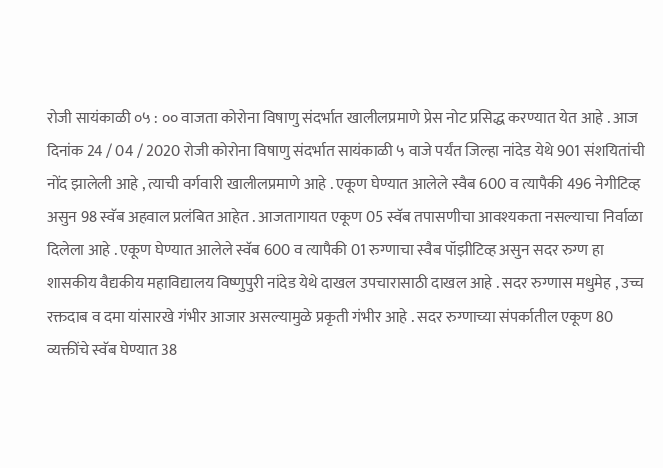रोजी सायंकाळी ०५ : ०० वाजता कोरोना विषाणु संदर्भात खालीलप्रमाणे प्रेस नोट प्रसिद्ध करण्यात येत आहे . आज दिनांक 24 / 04 / 2020 रोजी कोरोना विषाणु संदर्भात सायंकाळी ५ वाजे पर्यंत जिल्हा नांदेड येथे 901 संशयितांची नोंद झालेली आहे , त्याची वर्गवारी खालीलप्रमाणे आहे . एकूण घेण्यात आलेले स्वैब 600 व त्यापैकी 496 नेगीटिव्ह असुन 98 स्वॅब अहवाल प्रलंबित आहेत . आजतागायत एकूण 05 स्वॅब तपासणीचा आवश्यकता नसल्याचा निर्वाळा दिलेला आहे . एकूण घेण्यात आलेले स्वॅब 600 व त्यापैकी 01 रुग्णाचा स्वैब पॉझीटिव्ह असुन सदर रुग्ण हा शासकीय वैद्यकीय महाविद्यालय विष्णुपुरी नांदेड येथे दाखल उपचारासाठी दाखल आहे . सदर रुग्णास मधुमेह , उच्च रक्तदाब व दमा यांसारखे गंभीर आजार असल्यामुळे प्रकृती गंभीर आहे . सदर रुग्णाच्या संपर्कातील एकूण 80 व्यक्तींचे स्वॅब घेण्यात 38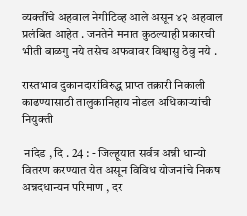व्यक्तींचे अहवाल नेगीटिव्ह आले असून ४२ अहवाल प्रलंबित आहेत . जनतेने मनात कुठल्याही प्रकारची भीती बाळगु नये तसेच अफवावर विश्वासु ठेवु नये .

रास्तभाव दुकानदारांविरुद्ध प्राप्त तक्रारी निकाली काढण्यासाठी तालुकानिहाय नोडल अधिकाऱ्यांची नियुक्ती

 नांदेड , दि . 24 : - जिल्हूयात सर्वत्र अन्नी धान्यो वितरण करण्यात येत असून विविध योजनांचे निकष अन्नदधान्यन परिमाण , दर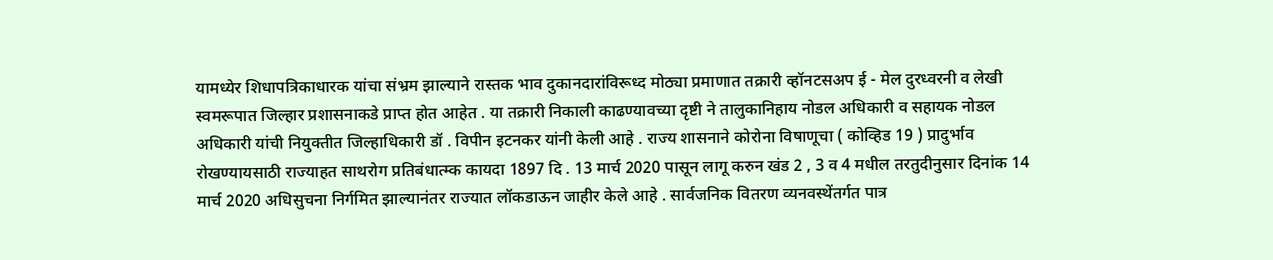यामध्येर शिधापत्रिकाधारक यांचा संभ्रम झाल्याने रास्तक भाव दुकानदारांविरूध्द मोठ्या प्रमाणात तक्रारी व्हॉनटसअप ई - मेल दुरध्वरनी व लेखी स्वमरूपात जिल्हार प्रशासनाकडे प्राप्त होत आहेत . या तक्रारी निकाली काढण्यावच्या दृष्टी ने तालुकानिहाय नोडल अधिकारी व सहायक नोडल अधिकारी यांची नियुक्तीत जिल्हाधिकारी डॉ . विपीन इटनकर यांनी केली आहे . राज्य शासनाने कोरोना विषाणूचा ( कोव्हिड 19 ) प्रादुर्भाव रोखण्यायसाठी राज्याहत साथरोग प्रतिबंधात्म्क कायदा 1897 दि . 13 मार्च 2020 पासून लागू करुन खंड 2 , 3 व 4 मधील तरतुदीनुसार दिनांक 14 मार्च 2020 अधिसुचना निर्गमित झाल्यानंतर राज्यात लॉकडाऊन जाहीर केले आहे . सार्वजनिक वितरण व्यनवस्थेंतर्गत पात्र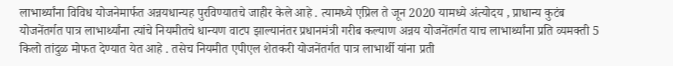लाभार्थ्यांना विविध योजनेमार्फत अन्नयधान्यह पुरविण्यातचे जाहीर केले आहे . त्यामध्ये एप्रिल ते जून 2020 यामध्ये अंत्योदय , प्राधान्य कुटंब योजनेंतर्गत पात्र लाभार्थ्यांना त्यांचे नियमीतचे धान्यण वाटप झाल्यानंतर प्रधानमंत्री गरीब कल्याण अन्नय योजनेंतर्गत याच लाभार्थ्यांना प्रति व्यमक्ती 5 किलो तांदुळ मोफत देण्यात येत आहे . तसेच नियमीत एपीएल शेतकरी योजनेंतर्गत पात्र लाभार्थी यांना प्रती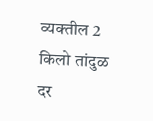व्यक्तील 2 किलो तांदुळ दर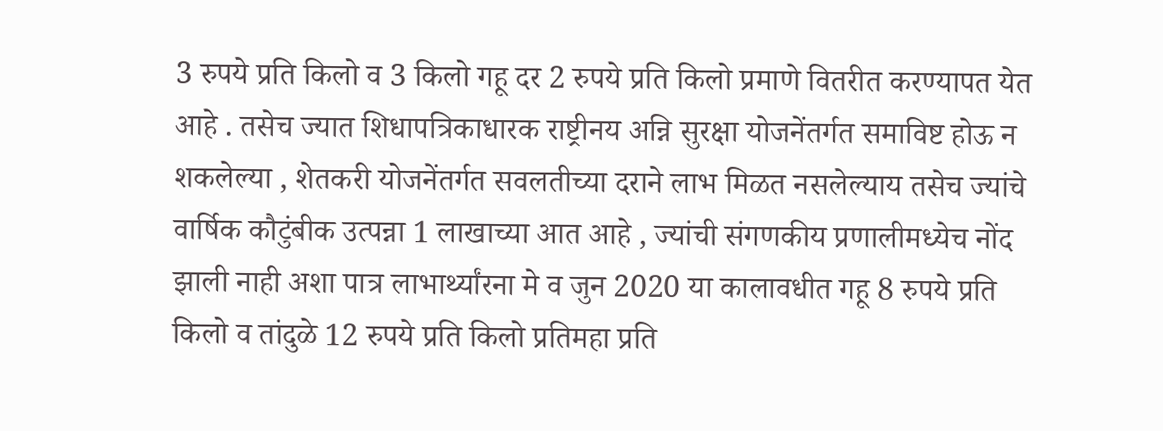3 रुपये प्रति किलो व 3 किलो गहू दर 2 रुपये प्रति किलो प्रमाणे वितरीत करण्यापत येत आहे . तसेच ज्यात शिधापत्रिकाधारक राष्ट्रीनय अन्नि सुरक्षा योजनेंतर्गत समाविष्ट होऊ न शकलेल्या , शेतकरी योजनेंतर्गत सवलतीच्या दराने लाभ मिळत नसलेल्याय तसेच ज्यांचे वार्षिक कौटुंबीक उत्पन्ना 1 लाखाच्या आत आहे , ज्यांची संगणकीय प्रणालीमध्येच नोंद झाली नाही अशा पात्र लाभार्थ्यांरना मे व जुन 2020 या कालावधीत गहू 8 रुपये प्रति किलो व तांदुळे 12 रुपये प्रति किलो प्रतिमहा प्रति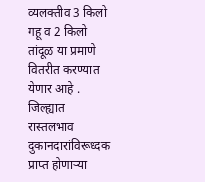व्यलक्तीव 3 किलो गहू व 2 किलो तांदूळ या प्रमाणे वितरीत करण्यात येणार आहे . जिल्ह्यात रास्तलभाव दुकानदारांविरूध्दक प्राप्त होणाऱ्या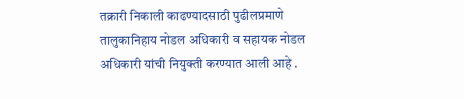तक्रारी निकाली काढण्यादसाठी पुढीलप्रमाणे तालुकानिहाय नोडल अधिकारी व सहायक नोडल अधिकारी यांची नियुक्ती करण्यात आली आहे .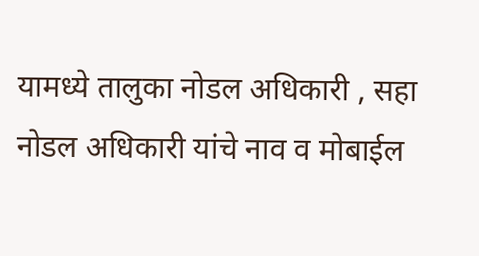यामध्ये तालुका नोडल अधिकारी , सहा नोडल अधिकारी यांचे नाव व मोबाईल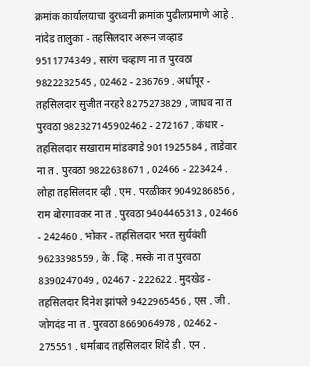क्रमांक कार्यालयाचा दुरध्वनी क्रमांक पुढीलप्रमाणे आहे . नांदेड तालुका - तहसिलदार अरून जव्हाड 9511774349 , सारंग चव्हाण ना त पुरवठा 9822232545 , 02462 - 236769 . अर्धापूर - तहसिलदार सुजीत नरहरे 8275273829 , जाधव ना त पुरवठा 982327145902462 - 272167 . कंधार - तहसिलदार सखाराम मांडवगडे 9011925584 , ताडेवार ना त . पुरवठा 9822638671 , 02466 - 223424 . लोहा तहसिलदार व्ही . एम . परळीकर 9049286856 , राम बोरगावकर ना त . पुरवठा 9404465313 , 02466 - 242460 . भोकर - तहसिलदार भरत सुर्यवंशी 9623398559 , के . व्हि . मस्के ना त पुरवठा 8390247049 , 02467 - 222622 . मुदखेड - तहसिलदार दिनेश झांपले 9422965456 , एस . जी . जोगदंड ना त . पुरवठा 8669064978 , 02462 - 275551 . धर्माबाद तहसिलदार शिंदे डी . एन .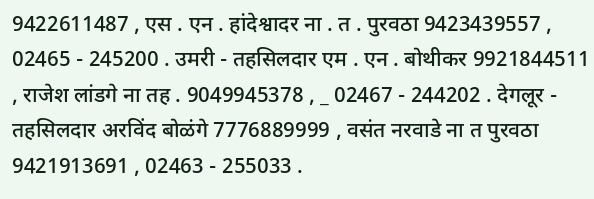9422611487 , एस . एन . हांदेश्वादर ना . त . पुरवठा 9423439557 , 02465 - 245200 . उमरी - तहसिलदार एम . एन . बोथीकर 9921844511 , राजेश लांडगे ना तह . 9049945378 , _ 02467 - 244202 . देगलूर - तहसिलदार अरविंद बोळंगे 7776889999 , वसंत नरवाडे ना त पुरवठा 9421913691 , 02463 - 255033 .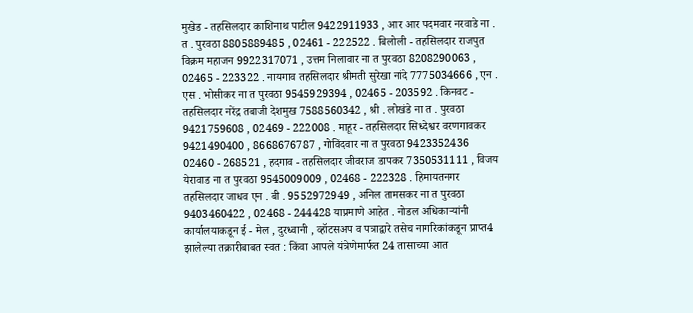मुखेड - तहसिलदार काशिनाथ पाटील 9422911933 , आर आर पदमवार नरवाडे ना . त . पुरवठा 8805889485 , 02461 - 222522 . बिलोली - तहसिलदार राजपुत विक्रम महाजन 9922317071 , उत्तम निलावार ना त पुरवठा 8208290063 , 02465 - 223322 . नायगाव तहसिलदार श्रीमती सुरेखा नांदे 7775034666 , एन . एस . भोसीकर ना त पुरवठा 9545929394 , 02465 - 203592 . किनवट - तहसिलदार नरेंद्र तबाजी देशमुख 7588560342 , श्री . लोखंडे ना त . पुरवठा 9421759608 , 02469 - 222008 . माहूर - तहसिलदार सिध्देश्वर वरणगावकर 9421490400 , 8668676787 , गोविंदवार ना त पुरवठा 9423352436 02460 - 268521 , हदगाव - तहसिलदार जीवराज डापकर 7350531111 , विजय येरावाड ना त पुरवठा 9545009009 , 02468 - 222328 . हिमायतनगर तहसिलदार जाधव एन . बी . 9552972949 , अनिल तामसकर ना त पुरवठा 9403460422 , 02468 - 244428 याप्रमाणे आहेत . नोडल अधिकाऱ्यांनी कार्यालयाकडून ई - मेल , दुरध्वानी , व्हॉटसअप व पत्राद्वारे तसेच नागरिकांकडून प्राप्त4 झालेल्या तक्रारीबाबत स्वत : किंवा आपले यंत्रेणेमार्फत 24 तासाच्या आत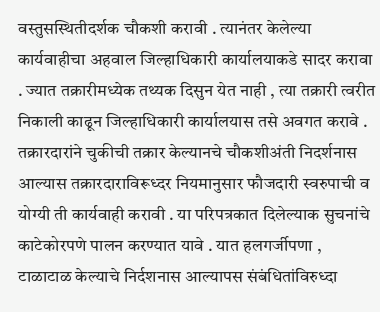वस्तुसस्थितीदर्शक चौकशी करावी . त्यानंतर केलेल्या कार्यवाहीचा अहवाल जिल्हाधिकारी कार्यालयाकडे सादर करावा . ज्यात तक्रारीमध्येक तथ्यक दिसुन येत नाही , त्या तक्रारी त्वरीत निकाली काढून जिल्हाधिकारी कार्यालयास तसे अवगत करावे . तक्रारदारांने चुकीची तक्रार केल्यानचे चौकशीअंती निदर्शनास आल्यास तक्रारदाराविरूध्दर नियमानुसार फौजदारी स्वरुपाची व योग्यी ती कार्यवाही करावी . या परिपत्रकात दिलेल्याक सुचनांचे काटेकोरपणे पालन करण्यात यावे . यात हलगर्जीपणा , टाळाटाळ केल्याचे निर्दशनास आल्यापस संबंधितांविरुध्दा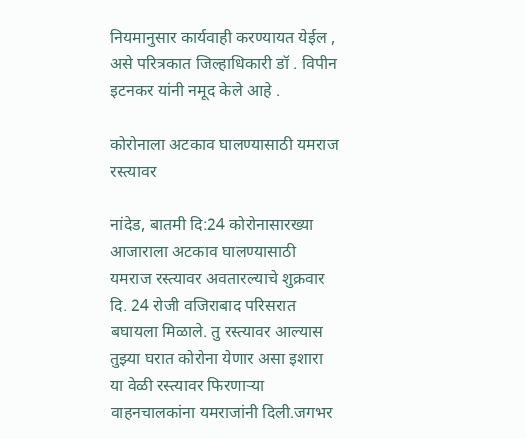नियमानुसार कार्यवाही करण्यायत येईल , असे परित्रकात जिल्हाधिकारी डॉ . विपीन इटनकर यांनी नमूद केले आहे .

कोरोनाला अटकाव घालण्यासाठी यमराज रस्त्यावर

नांदेड, बातमी दि:24 कोरोनासारख्या आजाराला अटकाव घालण्यासाठी यमराज रस्त्यावर अवतारल्याचे शुक्रवार दि. 24 रोजी वजिराबाद परिसरात बघायला मिळाले. तु रस्त्यावर आल्यास तुझ्या घरात कोरोना येणार असा इशारा या वेळी रस्त्यावर फिरणार्‍या वाहनचालकांना यमराजांनी दिली.जगभर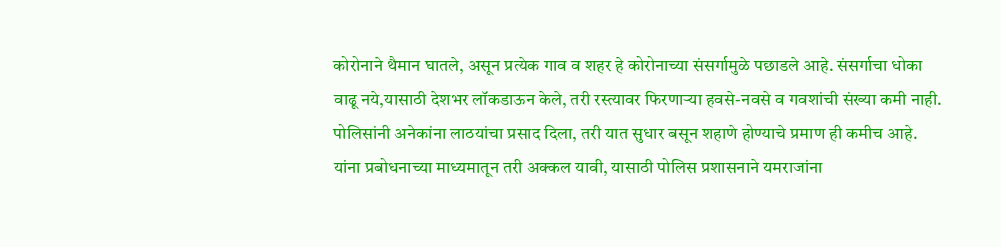कोरोनाने थैमान घातले, असून प्रत्येक गाव व शहर हे कोरोनाच्या संसर्गामुळे पछाडले आहे. संसर्गाचा धोका वाढू नये,यासाठी देशभर लॉकडाऊन केले, तरी रस्त्यावर फिरणार्‍या हवसे-नवसे व गवशांची संख्या कमी नाही. पोलिसांनी अनेकांना लाठयांचा प्रसाद दिला, तरी यात सुधार बसून शहाणे होण्याचे प्रमाण ही कमीच आहे. यांना प्रबोधनाच्या माध्यमातून तरी अक्कल यावी, यासाठी पोलिस प्रशासनाने यमराजांना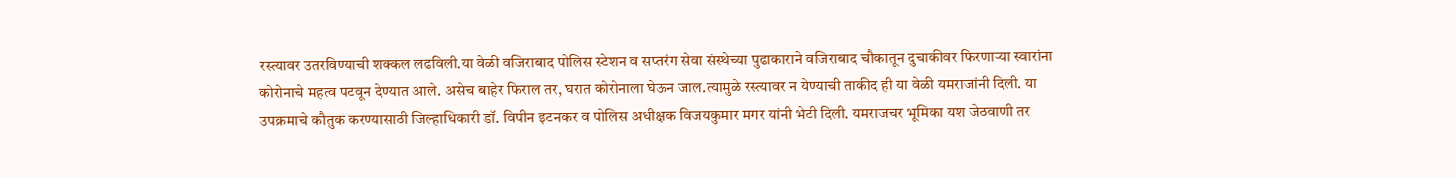रस्त्यावर उतरविण्याची शक्कल लढविली.या वेळी वजिराबाद पोलिस स्टेशन व सप्तरंग सेवा संस्थेच्या पुढाकाराने वजिराबाद चौकातून दुचाकीवर फिरणार्‍या स्वारांना कोरोनाचे महत्व पटवून देण्यात आले. असेच बाहेर फिराल तर, घरात कोरोनाला घेऊन जाल.त्यामुळे रस्त्यावर न येण्याची ताकीद ही या वेळी यमराजांनी दिली. या उपक्रमाचे कौतुक करण्यासाठी जिल्हाधिकारी डॉ. विपीन इटनकर व पोलिस अधीक्षक विजयकुमार मगर यांनी भेटी दिली. यमराजचर भूमिका यश जेठवाणी तर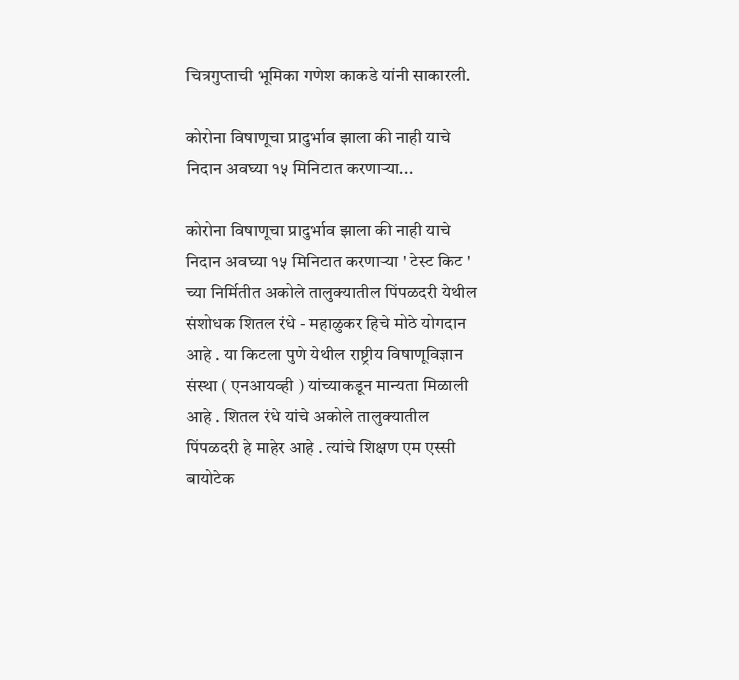चित्रगुप्ताची भूमिका गणेश काकडे यांनी साकारली.

कोरोना विषाणूचा प्रादुर्भाव झाला की नाही याचे निदान अवघ्या १५ मिनिटात करणाऱ्या...

कोरोना विषाणूचा प्रादुर्भाव झाला की नाही याचे निदान अवघ्या १५ मिनिटात करणाऱ्या ' टेस्ट किट ' च्या निर्मितीत अकोले तालुक्यातील पिंपळदरी येथील संशोधक शितल रंधे - महाळुकर हिचे मोठे योगदान आहे . या किटला पुणे येथील राष्ट्रीय विषाणूविज्ञान संस्था ( एनआयव्ही ) यांच्याकडून मान्यता मिळाली आहे . शितल रंधे यांचे अकोले तालुक्यातील पिंपळदरी हे माहेर आहे . त्यांचे शिक्षण एम एस्सी बायोटेक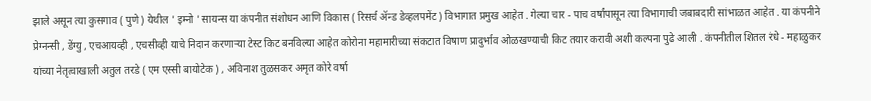झाले असून त्या कुसगाव ( पुणे ) येथील ' इम्नो ' सायन्स या कंपनीत संशोधन आणि विकास ( रिसर्च ॲन्ड डेव्हलपमेंट ) विभागात प्रमुख आहेत . गेल्या चार - पाच वर्षांपासून त्या विभागाची जबाबदारी सांभाळत आहेत . या कंपनीने प्रेग्नन्सी , डेंग्यु , एचआयव्ही , एचसीव्ही याचे निदान करणाऱ्या टेस्ट किट बनविल्या आहेत कोरोना महामारीच्या संकटात विषाण प्रादुर्भाव ओळखण्याची किट तयार करावी अशी कल्पना पुढे आली . कंपनीतील शितल रंधे - महाळुकर यांच्या नेतृत्वाखाली अतुल तरडे ( एम एस्सी बायोटेक ) , अविनाश तुळसकर अमृत कोरे वर्षा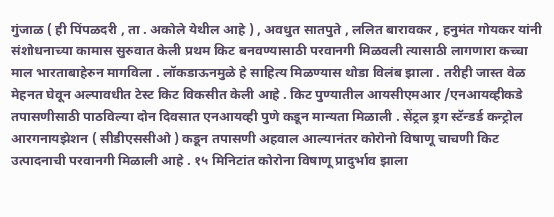गुंजाळ ( ही पिंपळदरी , ता . अकोले येथील आहे ) , अवधुत सातपुते , ललित बारावकर , हनुमंत गोयकर यांनी संशोधनाच्या कामास सुरुवात केली प्रथम किट बनवण्यासाठी परवानगी मिळवली त्यासाठी लागणारा कच्चा माल भारताबाहेरुन मागविला . लॉकडाऊनमुळे हे साहित्य मिळण्यास थोडा विलंब झाला . तरीही जास्त वेळ मेहनत घेवून अल्पावधीत टेस्ट किट विकसीत केली आहे . किट पुण्यातील आयसीएमआर /एनआयव्हीकडे तपासणीसाठी पाठविल्या दोन दिवसात एनआयव्ही पुणे कडून मान्यता मिळाली . सेंट्रल ड्रग स्टॅन्डर्ड कन्ट्रोल आरगनायझेशन ( सीडीएससीओ ) कडून तपासणी अहवाल आल्यानंतर कोरोनो विषाणू चाचणी किट उत्पादनाची परवानगी मिळाली आहे . १५ मिनिटांत कोरोना विषाणू प्रादुर्भाव झाला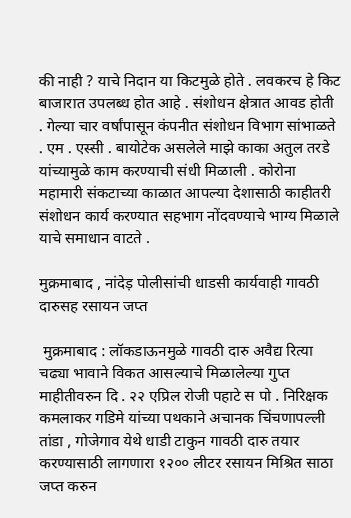की नाही ? याचे निदान या किटमुळे होते . लवकरच हे किट बाजारात उपलब्ध होत आहे . संशोधन क्षेत्रात आवड होती . गेल्या चार वर्षांपासून कंपनीत संशोधन विभाग सांभाळते . एम . एस्सी . बायोटेक असलेले माझे काका अतुल तरडे यांच्यामुळे काम करण्याची संधी मिळाली . कोरोना महामारी संकटाच्या काळात आपल्या देशासाठी काहीतरी संशोधन कार्य करण्यात सहभाग नोंदवण्याचे भाग्य मिळाले याचे समाधान वाटते .

मुक्रमाबाद , नांदेड़ पोलीसांची धाडसी कार्यवाही गावठी दारुसह रसायन जप्त

 मुक्रमाबाद : लॉकडाऊनमुळे गावठी दारु अवैद्य रित्या चढ्या भावाने विकत आसल्याचे मिळालेल्या गुप्त माहीतीवरुन दि . २२ एप्रिल रोजी पहाटे स पो . निरिक्षक कमलाकर गडिमे यांच्या पथकाने अचानक चिंचणापल्ली तांडा , गोजेगाव येथे धाडी टाकुन गावठी दारु तयार करण्यासाठी लागणारा १२०० लीटर रसायन मिश्रित साठा जप्त करुन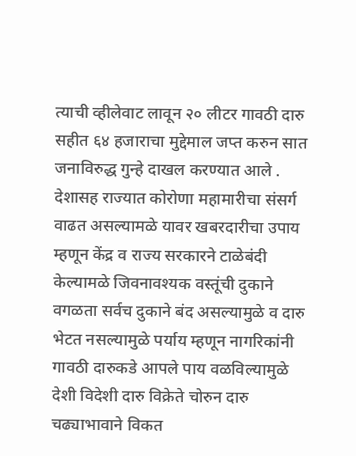त्याची व्हीलेवाट लावून २० लीटर गावठी दारु सहीत ६४ हजाराचा मुद्देमाल जप्त करुन सात जनाविरुद्ध गुन्हे दाखल करण्यात आले . देशासह राज्यात कोरोणा महामारीचा संसर्ग वाढत असल्यामळे यावर खबरदारीचा उपाय म्हणून केंद्र व राज्य सरकारने टाळेबंदी केल्यामळे जिवनावश्यक वस्तूंची दुकाने वगळता सर्वच दुकाने बंद असल्यामुळे व दारु भेटत नसल्यामुळे पर्याय म्हणून नागरिकांनी गावठी दारुकडे आपले पाय वळविल्यामुळे देशी विदेशी दारु विक्रेते चोरुन दारु चढ्याभावाने विकत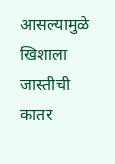आसल्यामुळे खिशाला जास्तीची कातर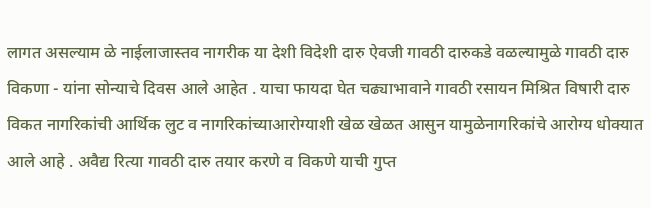लागत असल्याम ळे नाईलाजास्तव नागरीक या देशी विदेशी दारु ऐवजी गावठी दारुकडे वळल्यामुळे गावठी दारु विकणा - यांना सोन्याचे दिवस आले आहेत . याचा फायदा घेत चढ्याभावाने गावठी रसायन मिश्रित विषारी दारु विकत नागरिकांची आर्थिक लुट व नागरिकांच्याआरोग्याशी खेळ खेळत आसुन यामुळेनागरिकांचे आरोग्य धोक्यात आले आहे . अवैद्य रित्या गावठी दारु तयार करणे व विकणे याची गुप्त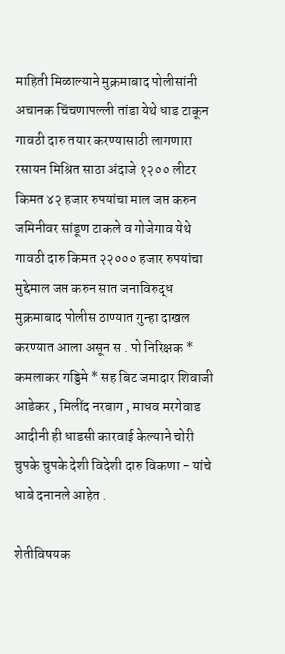माहिती मिळाल्याने मुक्रमाबाद पोलीसांनी अचानक चिंचणापल्ली तांडा येथे धाड टाकून गावठी दारु तयार करण्यासाठी लागणारा रसायन मिश्रित साठा अंदाजे १२०० लीटर किमत ४२ हजार रुपयांचा माल जप्त करुन जमिनीवर सांडूण टाकले व गोजेगाव येथे गावठी दारु किमत २२००० हजार रुपयांचा मुद्देमाल जप्त करुन सात जनाविरुद्ध मुक्रमाबाद पोलीस ठाण्यात गुन्हा दाखल करण्यात आला असून स . पो निरिक्षक * कमलाकर गड्डिमे * सह बिट जमादार शिवाजी आडेकर , मिलींद नरबाग , माधव मरगेवाड आदीनी ही धाडसी कारवाई केल्याने चोरी चुपके चुपके देशी विदेशी दारु विकणा - यांचे धाबे दनानले आहेत .

शेतीविषयक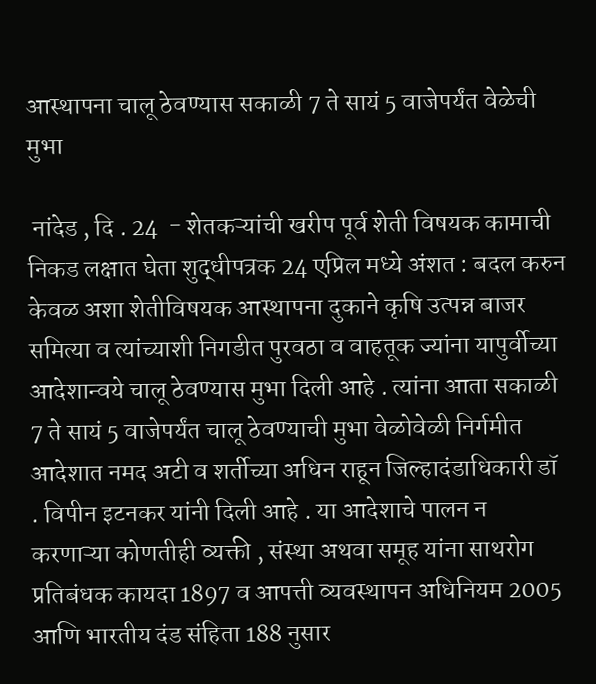आस्थापना चालू ठेवण्यास सकाळी 7 ते सायं 5 वाजेपर्यंत वेळेची मुभा

 नांदेड , दि . 24  - शेतकऱ्यांची खरीप पूर्व शेती विषयक कामाची निकड लक्षात घेता शुद्धीपत्रक 24 एप्रिल मध्ये अंशत : बदल करुन केवळ अशा शेतीविषयक आस्थापना दुकाने कृषि उत्पन्न बाजर समित्या व त्यांच्याशी निगडीत पुरवठा व वाहतूक ज्यांना यापुर्वीच्या आदेशान्वये चालू ठेवण्यास मुभा दिली आहे . त्यांना आता सकाळी 7 ते सायं 5 वाजेपर्यंत चालू ठेवण्याची मुभा वेळोवेळी निर्गमीत आदेशात नमद अटी व शर्तीच्या अधिन राहून जिल्हादंडाधिकारी डॉ . विपीन इटनकर यांनी दिली आहे . या आदेशाचे पालन न करणाऱ्या कोणतीही व्यक्ती , संस्था अथवा समूह यांना साथरोग प्रतिबंधक कायदा 1897 व आपत्ती व्यवस्थापन अधिनियम 2005 आणि भारतीय दंड संहिता 188 नुसार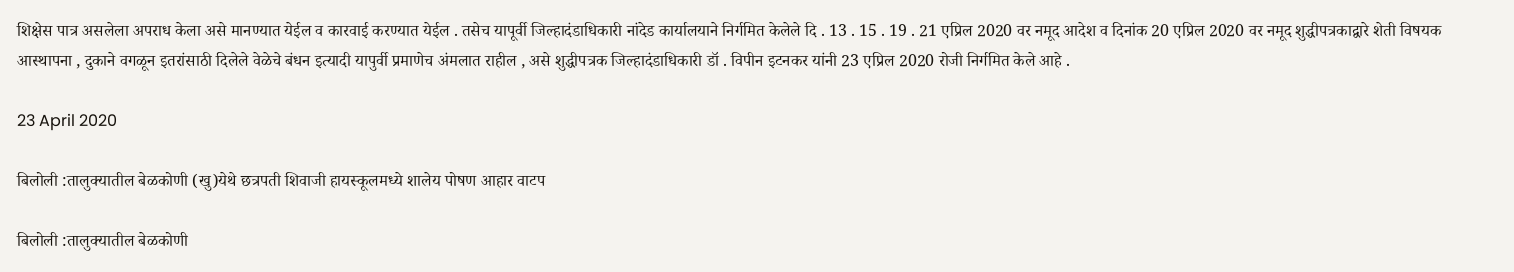शिक्षेस पात्र असलेला अपराध केला असे मानण्यात येईल व कारवाई करण्यात येईल . तसेच यापूर्वी जिल्हादंडाधिकारी नांदेड कार्यालयाने निर्गमित केलेले दि . 13 . 15 . 19 . 21 एप्रिल 2020 वर नमूद आदेश व दिनांक 20 एप्रिल 2020 वर नमूद शुद्धीपत्रकाद्वारे शेती विषयक आस्थापना , दुकाने वगळून इतरांसाठी दिलेले वेळेचे बंधन इत्यादी यापुर्वी प्रमाणेच अंमलात राहील , असे शुद्धीपत्रक जिल्हादंडाधिकारी डॉ . विपीन इटनकर यांनी 23 एप्रिल 2020 रोजी निर्गमित केले आहे .

23 April 2020

बिलोली :तालुक्यातील बेळकोणी (खु)येथे छत्रपती शिवाजी हायस्कूलमध्ये शालेय पोषण आहार वाटप

बिलोली :तालुक्यातील बेळकोणी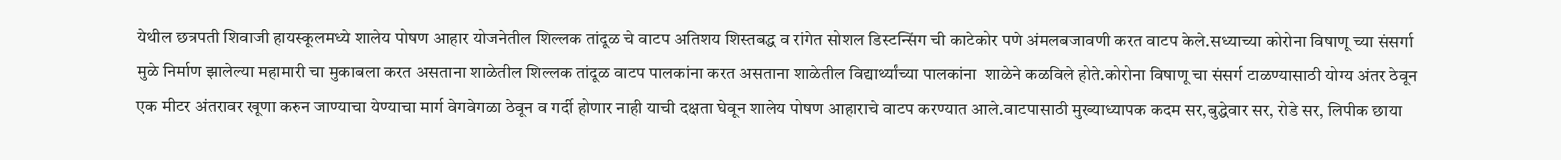येथील छत्रपती शिवाजी हायस्कूलमध्ये शालेय पोषण आहार योजनेतील शिल्लक तांदूळ चे वाटप अतिशय शिस्तबद्ध व रांगेत सोशल डिस्टन्सिंग ची काटेकोर पणे अंमलबजावणी करत वाटप केले.सध्याच्या कोरोना विषाणू च्या संसर्गा मुळे निर्माण झालेल्या महामारी चा मुकाबला करत असताना शाळेतील शिल्लक तांदूळ वाटप पालकांना करत असताना शाळेतील विद्यार्थ्यांच्या पालकांना  शाळेने कळविले होते.कोरोना विषाणू चा संसर्ग टाळण्यासाठी योग्य अंतर ठेवून एक मीटर अंतरावर खूणा करुन जाण्याचा येण्याचा मार्ग वेगवेगळा ठेवून व गर्दी होणार नाही याची दक्षता घेवून शालेय पोषण आहाराचे वाटप करण्यात आले.वाटपासाठी मुख्याध्यापक कदम सर,बुद्धेवार सर, रोडे सर, लिपीक छाया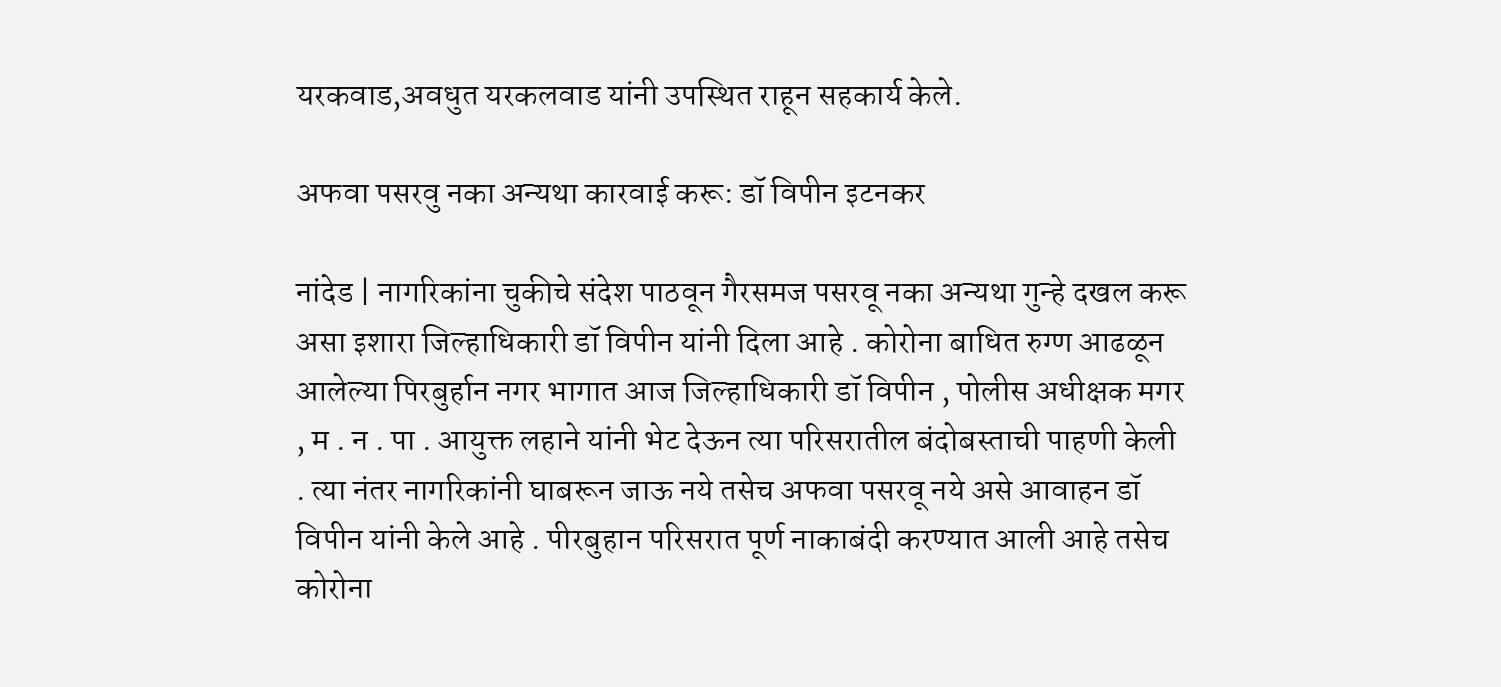यरकवाड,अवधुत यरकलवाड यांनी उपस्थित राहून सहकार्य केले.

अफवा पसरवु नका अन्यथा कारवाई करू: डॉ विपीन इटनकर

नांदेड | नागरिकांना चुकीचे संदेश पाठवून गैरसमज पसरवू नका अन्यथा गुन्हे दखल करू असा इशारा जिल्हाधिकारी डॉ विपीन यांनी दिला आहे . कोरोना बाधित रुग्ण आढळून आलेल्या पिरबुर्हान नगर भागात आज जिल्हाधिकारी डॉ विपीन , पोलीस अधीक्षक मगर , म . न . पा . आयुक्त लहाने यांनी भेट देऊन त्या परिसरातील बंदोबस्ताची पाहणी केली . त्या नंतर नागरिकांनी घाबरून जाऊ नये तसेच अफवा पसरवू नये असे आवाहन डॉ विपीन यांनी केले आहे . पीरबुहान परिसरात पूर्ण नाकाबंदी करण्यात आली आहे तसेच कोरोना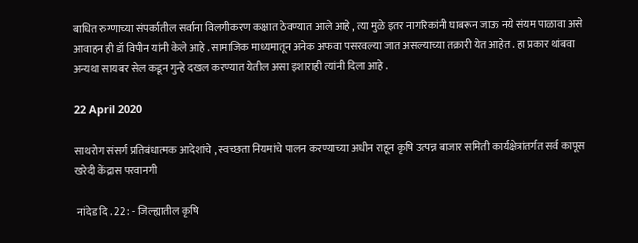बाधित रुग्णाच्या संपर्कातील सर्वाना विलगीकरण कक्षात ठेवण्यात आले आहे , त्या मुळे इतर नागरिकांनी घाबरून जाऊ नये संयम पाळावा असे आवाहन ही डॉ विपीन यांनी केले आहे . सामाजिक माध्यमातून अनेक अफवा पसरवल्या जात असल्याच्या तक्रारी येत आहेत . हा प्रकार थांबवा अन्यथा सायबर सेल कडून गुन्हे दखल करण्यात येतील असा इशाराही त्यांनी दिला आहे .

22 April 2020

साथरोग संसर्ग प्रतिबंधात्मक आदेशांचे , स्वच्छता नियमांचे पालन करण्याच्या अधीन राहून कृषि उत्पन्न बाजार समिती कार्यक्षेत्रांतर्गत सर्व कापूस खरेदी केंद्रास परवानगी

 नांदेड दि . 22 : - जिल्ह्यातील कृषि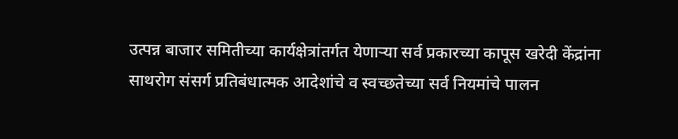उत्पन्न बाजार समितीच्या कार्यक्षेत्रांतर्गत येणाऱ्या सर्व प्रकारच्या कापूस खरेदी केंद्रांना साथरोग संसर्ग प्रतिबंधात्मक आदेशांचे व स्वच्छतेच्या सर्व नियमांचे पालन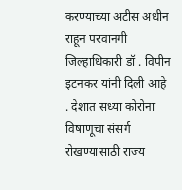करण्याच्या अटीस अधीन राहून परवानगी जिल्हाधिकारी डॉ . विपीन इटनकर यांनी दिली आहे . देशात सध्या कोरोना विषाणूचा संसर्ग रोखण्यासाठी राज्य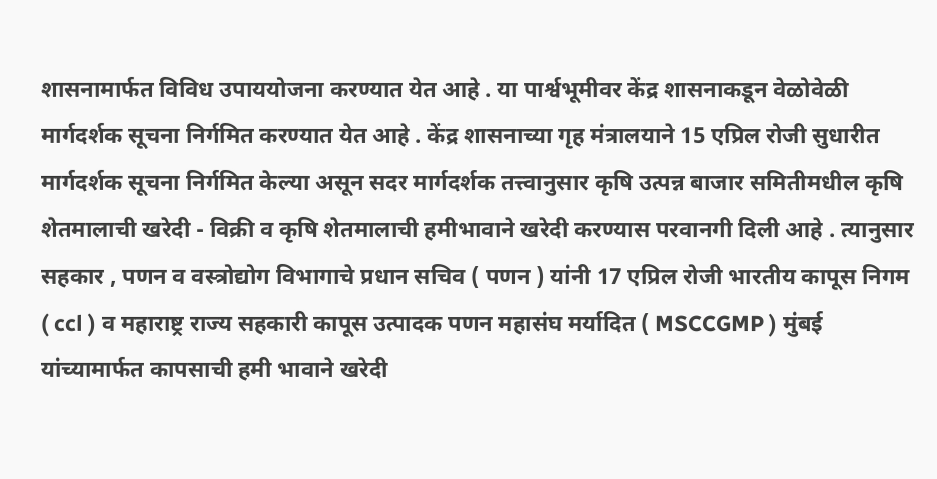शासनामार्फत विविध उपाययोजना करण्यात येत आहे . या पार्श्वभूमीवर केंद्र शासनाकडून वेळोवेळी मार्गदर्शक सूचना निर्गमित करण्यात येत आहे . केंद्र शासनाच्या गृह मंत्रालयाने 15 एप्रिल रोजी सुधारीत मार्गदर्शक सूचना निर्गमित केल्या असून सदर मार्गदर्शक तत्त्वानुसार कृषि उत्पन्न बाजार समितीमधील कृषि शेतमालाची खरेदी - विक्री व कृषि शेतमालाची हमीभावाने खरेदी करण्यास परवानगी दिली आहे . त्यानुसार सहकार , पणन व वस्त्रोद्योग विभागाचे प्रधान सचिव ( पणन ) यांनी 17 एप्रिल रोजी भारतीय कापूस निगम ( ccl ) व महाराष्ट्र राज्य सहकारी कापूस उत्पादक पणन महासंघ मर्यादित ( MSCCGMP ) मुंबई यांच्यामार्फत कापसाची हमी भावाने खरेदी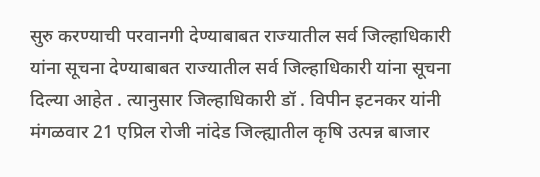सुरु करण्याची परवानगी देण्याबाबत राज्यातील सर्व जिल्हाधिकारी यांना सूचना देण्याबाबत राज्यातील सर्व जिल्हाधिकारी यांना सूचना दिल्या आहेत . त्यानुसार जिल्हाधिकारी डॉ . विपीन इटनकर यांनी मंगळवार 21 एप्रिल रोजी नांदेड जिल्ह्यातील कृषि उत्पन्न बाजार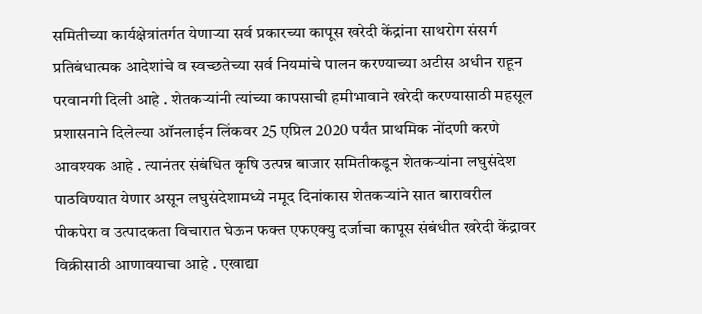समितीच्या कार्यक्षेत्रांतर्गत येणाऱ्या सर्व प्रकारच्या कापूस खरेदी केंद्रांना साथरोग संसर्ग प्रतिबंधात्मक आदेशांचे व स्वच्छतेच्या सर्व नियमांचे पालन करण्याच्या अटीस अधीन राहून परवानगी दिली आहे . शेतकऱ्यांनी त्यांच्या कापसाची हमीभावाने खरेदी करण्यासाठी महसूल प्रशासनाने दिलेल्या ऑनलाईन लिंकवर 25 एप्रिल 2020 पर्यंत प्राथमिक नोंदणी करणे आवश्यक आहे . त्यानंतर संबंधित कृषि उत्पन्न बाजार समितीकडून शेतकऱ्यांना लघुसंदेश पाठविण्यात येणार असून लघुसंदेशामध्ये नमूद दिनांकास शेतकऱ्यांने सात बारावरील पीकपेरा व उत्पादकता विचारात घेऊन फक्त एफएक्यु दर्जाचा कापूस संबंधीत खरेदी केंद्रावर विक्रीसाठी आणावयाचा आहे . एखाद्या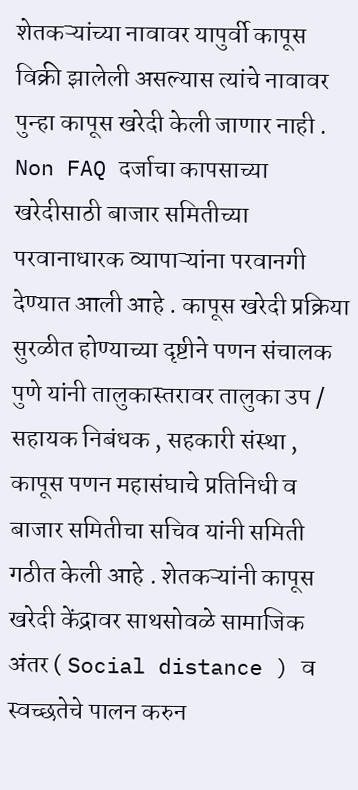शेतकऱ्यांच्या नावावर यापुर्वी कापूस विक्री झालेली असल्यास त्यांचे नावावर पुन्हा कापूस खरेदी केली जाणार नाही . Non FAQ दर्जाचा कापसाच्या खरेदीसाठी बाजार समितीच्या परवानाधारक व्यापाऱ्यांना परवानगी देण्यात आली आहे . कापूस खरेदी प्रक्रिया सुरळीत होण्याच्या दृष्टीने पणन संचालक पुणे यांनी तालुकास्तरावर तालुका उप / सहायक निबंधक , सहकारी संस्था , कापूस पणन महासंघाचे प्रतिनिधी व बाजार समितीचा सचिव यांनी समिती गठीत केली आहे . शेतकऱ्यांनी कापूस खरेदी केंद्रावर साथसोवळे सामाजिक अंतर ( Social distance ) व स्वच्छतेचे पालन करुन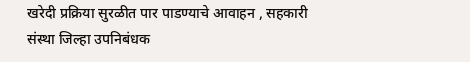खरेदी प्रक्रिया सुरळीत पार पाडण्याचे आवाहन , सहकारी संस्था जिल्हा उपनिबंधक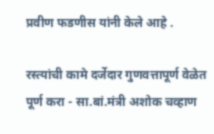प्रवीण फडणीस यांनी केले आहे .

रस्त्यांची कामे दर्जेदार गुणवत्तापूर्ण वेळेत पूर्ण करा - सा.बां.मंत्री अशोक चव्हाण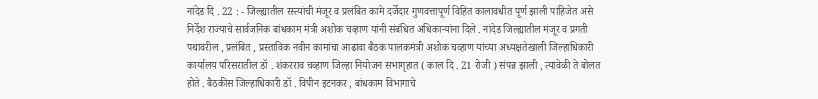नांदेड दि . 22 : - जिल्ह्यातील रस्त्यांची मंजूर व प्रलंबित कामे दर्जेदार गुणवत्तापूर्ण विहित कालावधीत पूर्ण झाली पाहिजेत असे निर्देश राज्याचे सार्वजनिक बांधकाम मंत्री अशोक चव्हाण यांनी संबंधित अधिकाऱ्यांना दिले . नांदेड जिल्ह्यातील मंजूर व प्रगती पथावरील , प्रलंबित , प्रस्ताविक नवीन कामांचा आढावा बैठक पालकमंत्री अशोक चव्हाण यांच्या अध्यक्षतेखाली जिल्हाधिकारी कार्यालय परिसरातील डॉ . शंकरराव चव्हाण जिल्हा नियोजन सभागृहात ( काल दि . 21 रोजी ) संपन्न झाली , त्यावेळी ते बोलत होते . बैठकीस जिल्हाधिकारी डॉ . विपीन इटनकर , बांधकाम विभागाचे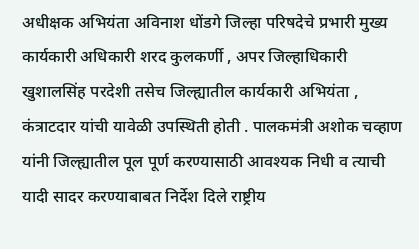अधीक्षक अभियंता अविनाश धोंडगे जिल्हा परिषदेचे प्रभारी मुख्य कार्यकारी अधिकारी शरद कुलकर्णी , अपर जिल्हाधिकारी खुशालसिंह परदेशी तसेच जिल्ह्यातील कार्यकारी अभियंता , कंत्राटदार यांची यावेळी उपस्थिती होती . पालकमंत्री अशोक चव्हाण यांनी जिल्ह्यातील पूल पूर्ण करण्यासाठी आवश्यक निधी व त्याची यादी सादर करण्याबाबत निर्देश दिले राष्ट्रीय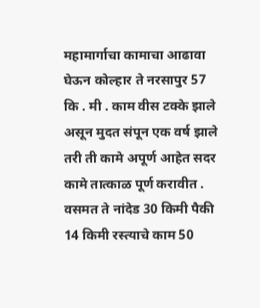महामार्गाचा कामाचा आढावा घेऊन कोल्हार ते नरसापुर 57 कि . मी . काम वीस टक्के झाले असून मुदत संपून एक वर्ष झाले तरी ती कामे अपूर्ण आहेत सदर कामे तात्काळ पूर्ण करावीत . वसमत ते नांदेड 30 किमी पैकी 14 किमी रस्त्याचे काम 50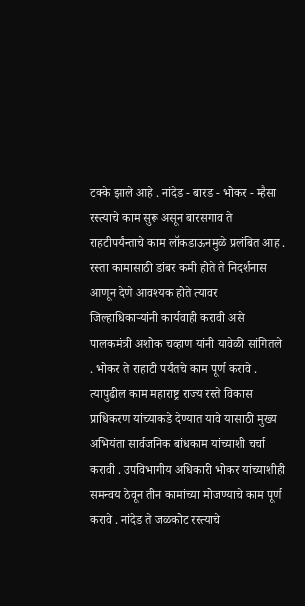टक्के झाले आहे . नांदेड - बारड - भोकर - म्हैसा रस्त्याचे काम सुरू असून बारसगाव ते राहटीपर्यंन्ताचे काम लॉकडाऊनमुळे प्रलंबित आह . रस्ता कामासाठी डांबर कमी होते ते निदर्शनास आणून देणे आवश्यक होते त्यावर जिल्हाधिकाऱ्यांनी कार्यवाही करावी असे पालकमंत्री अशोक चव्हाण यांनी यावेळी सांगितले . भोकर ते राहाटी पर्यंतचे काम पूर्ण करावे . त्यापुढील काम महाराष्ट्र राज्य रस्ते विकास प्राधिकरण यांच्याकडे देण्यात यावे यासाठी मुख्य अभियंता सार्वजनिक बांधकाम यांच्याशी चर्चा करावी . उपविभागीय अधिकारी भोकर यांच्याशीही समन्वय ठेवून तीन कामांच्या मोजण्याचे काम पूर्ण करावे . नांदेड ते जळकोट रस्त्याचे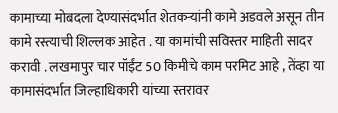कामाच्या मोबदला देण्यासंदर्भात शेतकऱ्यांनी कामे अडवले असून तीन कामे रस्त्याची शिल्लक आहेत . या कामांची सविस्तर माहिती सादर करावी . लखमापुर चार पॉईंट 50 किमीचे काम परमिट आहे , तेंव्हा या कामासंदर्भात जिल्हाधिकारी यांच्या स्तरावर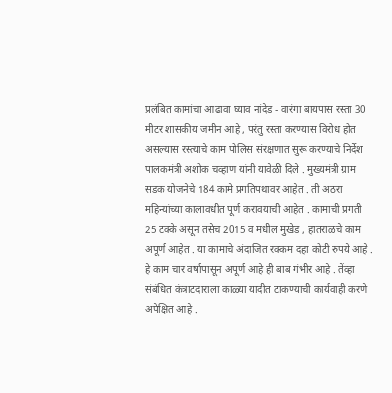प्रलंबित कामांचा आढावा घ्याव नांदेड - वारंगा बायपास रस्ता 30 मीटर शासकीय जमीन आहे , परंतु रस्ता करण्यास विरोध होत असल्यास रस्त्याचे काम पोलिस संरक्षणात सुरू करण्याचे निर्देश पालकमंत्री अशोक चव्हाण यांनी यावेळी दिले . मुख्यमंत्री ग्राम सडक योजनेचे 184 कामे प्रगतिपथावर आहेत . ती अठरा महिन्यांच्या कालावधीत पूर्ण करावयाची आहेत . कामाची प्रगती 25 टक्के असून तसेच 2015 व मधील मुखेड , हातराळचे काम अपूर्ण आहेत . या कामाचे अंदाजित रक्कम दहा कोटी रुपये आहे . हे काम चार वर्षापासून अपूर्ण आहे ही बाब गंभीर आहे . तेंव्हा संबंधित कंत्राटदाराला काळ्या यादीत टाकण्याची कार्यवाही करणे अपेक्षित आहे .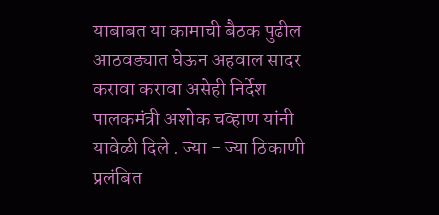याबाबत या कामाची बैठक पुढील आठवड्यात घेऊन अहवाल सादर करावा करावा असेही निर्देश पालकमंत्री अशोक चव्हाण यांनी यावेळी दिले . ज्या - ज्या ठिकाणी प्रलंबित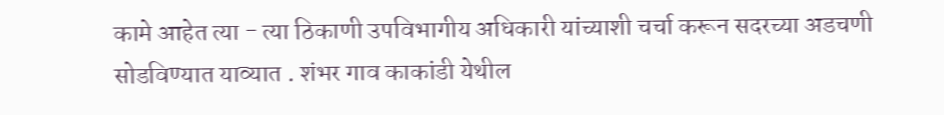कामे आहेत त्या - त्या ठिकाणी उपविभागीय अधिकारी यांच्याशी चर्चा करून सदरच्या अडचणी सोडविण्यात याव्यात . शंभर गाव काकांडी येथील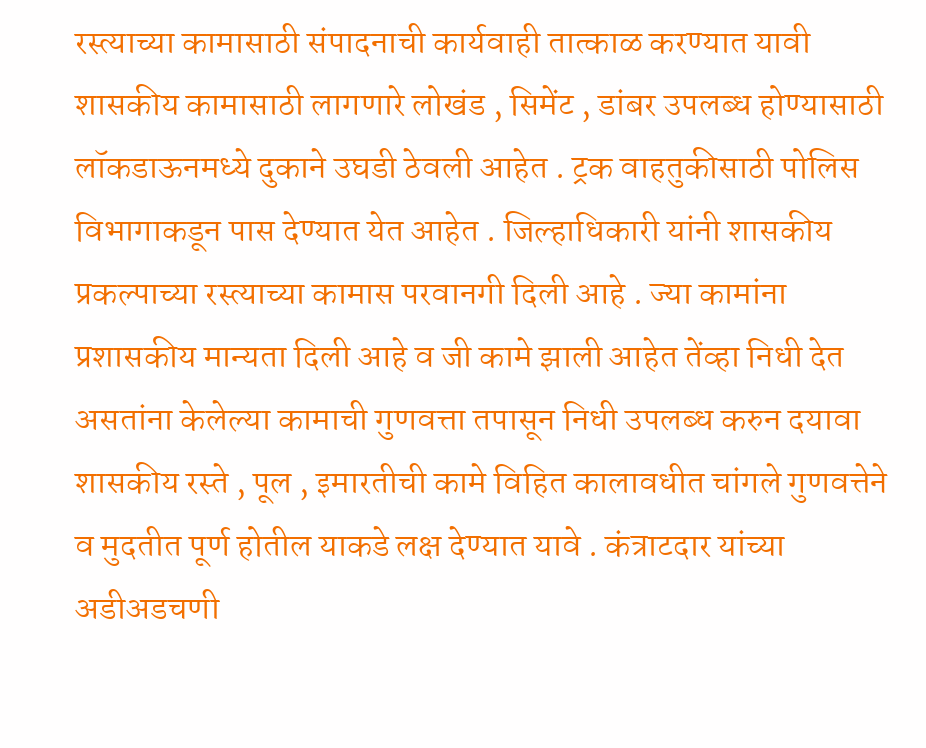रस्त्याच्या कामासाठी संपादनाची कार्यवाही तात्काळ करण्यात यावी शासकीय कामासाठी लागणारे लोखंड , सिमेंट , डांबर उपलब्ध होण्यासाठी लॉकडाऊनमध्ये दुकाने उघडी ठेवली आहेत . ट्रक वाहतुकीसाठी पोलिस विभागाकडून पास देण्यात येत आहेत . जिल्हाधिकारी यांनी शासकीय प्रकल्पाच्या रस्त्याच्या कामास परवानगी दिली आहे . ज्या कामांना प्रशासकीय मान्यता दिली आहे व जी कामे झाली आहेत तेंव्हा निधी देत असतांना केलेल्या कामाची गुणवत्ता तपासून निधी उपलब्ध करुन दयावा शासकीय रस्ते , पूल , इमारतीची कामे विहित कालावधीत चांगले गुणवत्तेने व मुदतीत पूर्ण होतील याकडे लक्ष देण्यात यावे . कंत्राटदार यांच्या अडीअडचणी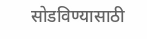सोडविण्यासाठी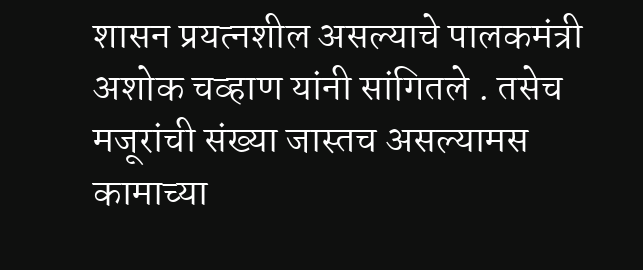शासन प्रयत्नशील असल्याचे पालकमंत्री अशोक चव्हाण यांनी सांगितले . तसेच मजूरांची संख्या जास्तच असल्यामस कामाच्या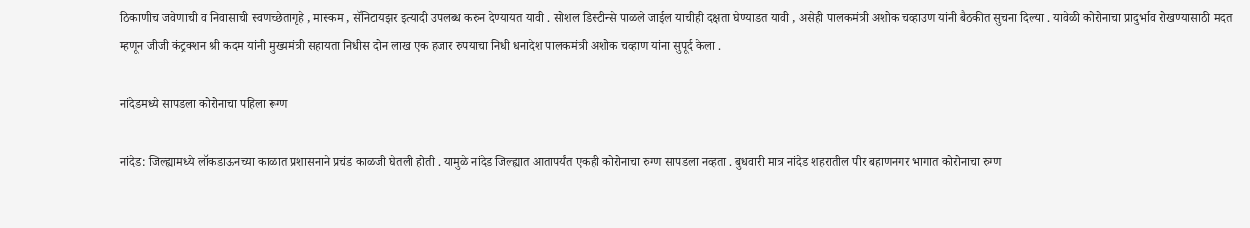ठिकाणीच जवेणाची व निवासाची स्वणच्छेतागृहे , मास्कम , सॅनिटायझर इत्यादी उपलब्ध करुन देण्यायत यावी . सोशल डिस्टीन्से पाळले जाईल याचीही दक्षता घेण्याडत यावी , असेही पालकमंत्री अशोक चव्हाउण यांनी बैठकीत सुचना दिल्या . यावेळी कोरोनाचा प्रादुर्भाव रोखण्यासाठी मदत म्हणून जीजी कंट्रक्शन श्री कदम यांनी मुख्यमंत्री सहायता निधीस दोन लाख एक हजार रुपयाचा निधी धनादेश पालकमंत्री अशोक चव्हाण यांना सुपूर्द केला .

नांदेडमध्ये सापडला कोरोनाचा पहिला रूग्ण

नांदेड: जिल्ह्यामध्ये लॉकडाऊनच्या काळात प्रशासनाने प्रचंड काळजी घेतली होती . यामुळे नांदेड जिल्ह्यात आतापर्यंत एकही कोरोनाचा रुग्ण सापडला नव्हता . बुधवारी मात्र नांदेड शहरातील पीर बहाणनगर भागात कोरोनाचा रुग्ण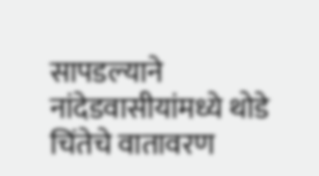सापडल्याने नांदेडवासीयांमध्ये थोडे चिंतेचे वातावरण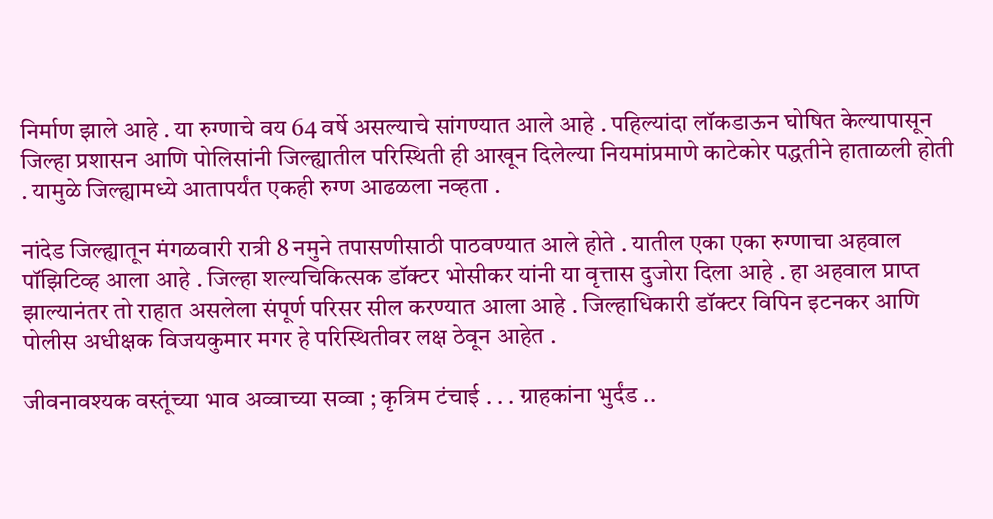निर्माण झाले आहे . या रुग्णाचे वय 64 वर्षे असल्याचे सांगण्यात आले आहे . पहिल्यांदा लॉकडाऊन घोषित केल्यापासून जिल्हा प्रशासन आणि पोलिसांनी जिल्ह्यातील परिस्थिती ही आखून दिलेल्या नियमांप्रमाणे काटेकोर पद्धतीने हाताळली होती . यामुळे जिल्ह्यामध्ये आतापर्यंत एकही रुग्ण आढळला नव्हता .

नांदेड जिल्ह्यातून मंगळवारी रात्री 8 नमुने तपासणीसाठी पाठवण्यात आले होते . यातील एका एका रुग्णाचा अहवाल पॉझिटिव्ह आला आहे . जिल्हा शल्यचिकित्सक डॉक्टर भोसीकर यांनी या वृत्तास दुजोरा दिला आहे . हा अहवाल प्राप्त झाल्यानंतर तो राहात असलेला संपूर्ण परिसर सील करण्यात आला आहे . जिल्हाधिकारी डॉक्टर विपिन इटनकर आणि पोलीस अधीक्षक विजयकुमार मगर हे परिस्थितीवर लक्ष ठेवून आहेत .

जीवनावश्यक वस्तूंच्या भाव अव्वाच्या सव्वा ; कृत्रिम टंचाई . . . ग्राहकांना भुर्दंड ..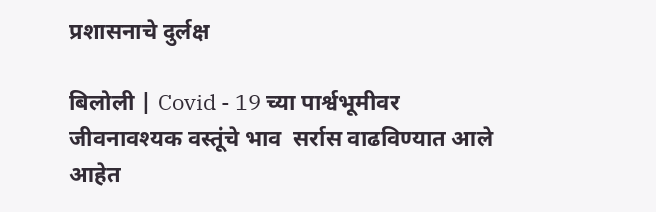प्रशासनाचे दुर्लक्ष

बिलोली | Covid - 19 च्या पार्श्वभूमीवर जीवनावश्यक वस्तूंचे भाव  सर्रास वाढविण्यात आले आहेत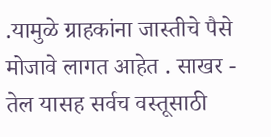.यामुळे ग्राहकांना जास्तीचे पैसे मोजावे लागत आहेत . साखर - तेल यासह सर्वच वस्तूसाठी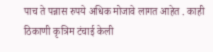पाच ते पन्नास रुपये अधिक मोजावे लागत आहेत . काही ठिकाणी कृत्रिम टंचाई केली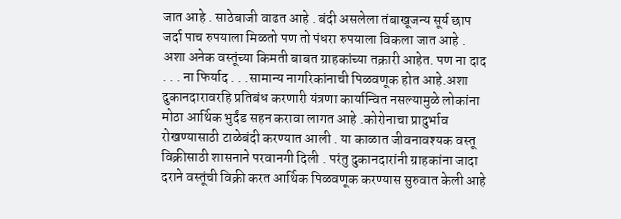जात आहे . साठेबाजी वाढत आहे . बंदी असलेला तंबाखूजन्य सूर्य छाप जर्दा पाच रुपयाला मिळतो पण तो पंधरा रुपयाला विकला जात आहे . अशा अनेक वस्तूंच्या किमती बाबत ग्राहकांच्या तक्रारी आहेत. पण ना दाद . . . ना फिर्याद . . .सामान्य नागरिकांनाची पिळवणूक होत आहे.अशा दुकानदारावरहि प्रतिबंध करणारी यंत्रणा कार्यान्वित नसल्यामुळे लोकांना मोठा आर्थिक भुर्दंड सहन करावा लागत आहे .कोरोनाचा प्रादुर्भाव रोखण्यासाठी टाळेबंदी करण्यात आली . या काळात जीवनावश्यक वस्तू विक्रीसाठी शासनाने परवानगी दिली . परंतु दुकानदारांनी ग्राहकांना जादा दराने वस्तूंची विक्री करत आर्थिक पिळवणूक करण्यास सुरुवात केली आहे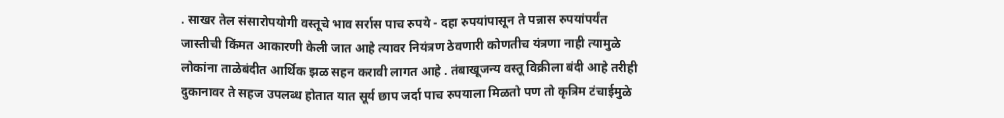. साखर तेल संसारोपयोगी वस्तूचे भाव सर्रास पाच रुपये - दहा रुपयांपासून ते पन्नास रुपयांपर्यंत जास्तीची किंमत आकारणी केली जात आहे त्यावर नियंत्रण ठेवणारी कोणतीच यंत्रणा नाही त्यामुळे लोकांना ताळेबंदीत आर्थिक झळ सहन करावी लागत आहे . तंबाखूजन्य वस्तू विक्रीला बंदी आहे तरीही दुकानावर ते सहज उपलब्ध होतात यात सूर्य छाप जर्दा पाच रुपयाला मिळतो पण तो कृत्रिम टंचाईमुळे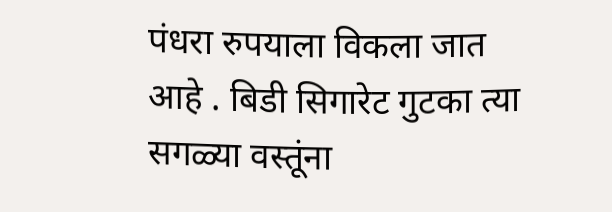पंधरा रुपयाला विकला जात आहे . बिडी सिगारेट गुटका त्या सगळ्या वस्तूंना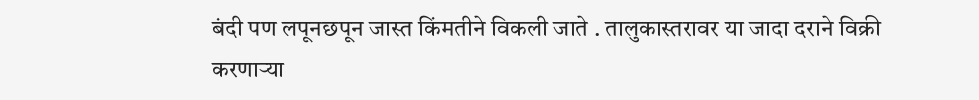बंदी पण लपूनछपून जास्त किंमतीने विकली जाते . तालुकास्तरावर या जादा दराने विक्री करणाऱ्या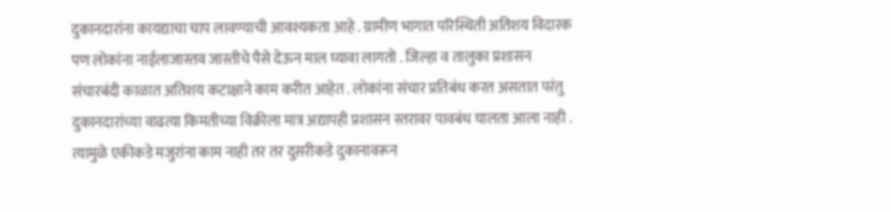दुकानदारांना कायद्याचा चाप लावण्याची आवश्यकता आहे . ग्रामीण भागात परिस्थिती अतिशय विदारक पण लोकांना नाईलाजास्तव जास्तीचे पैसे देऊन माल घ्यावा लागतो . जिल्हा व तालुका प्रशासन संचारबंदी काळात अतिशय कटाक्षाने काम करीत आहेत . लोकांना संचार प्रतिबंध करत असतात परंतु दुकानदारांच्या वाढत्या किमतीच्या विक्रीला मात्र अद्यापही प्रशासन स्तरावर पावबंध घालता आला नाही . त्यामुळे एकीकडे मजुरांना काम नाही तर तर दुसरीकडे दुकानावरून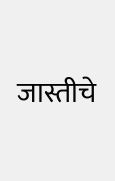जास्तीचे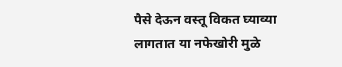पैसे देऊन वस्तू विकत घ्याव्या लागतात या नफेखोरी मुळे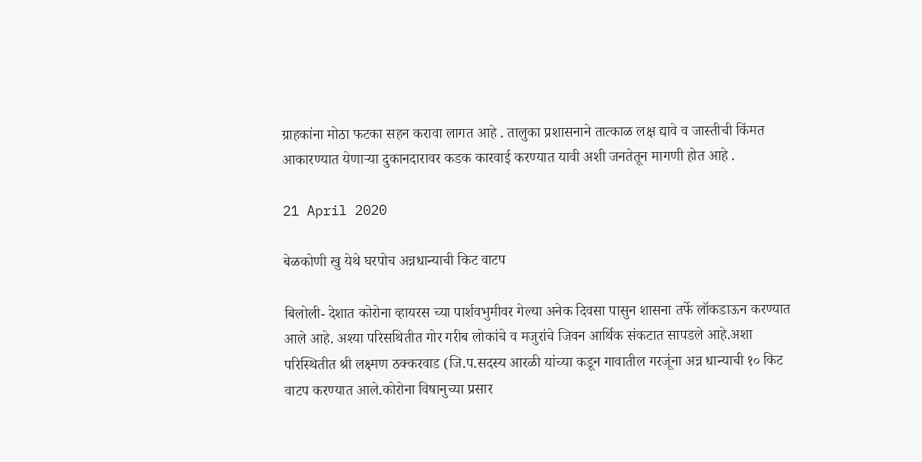ग्राहकांना मोठा फटका सहन करावा लागत आहे . तालुका प्रशासनाने तात्काळ लक्ष द्यावे व जास्तीची किंमत आकारण्यात येणाऱ्या दुकानदारावर कडक कारवाई करण्यात यावी अशी जनतेतून मागणी होत आहे .

21 April 2020

बेळकोणी खु येथे घरपोच अन्नधान्याची किट वाटप

बिलोली- देशात कोरोना व्हायरस च्या पार्शवभुमीवर गेल्या अनेक दिवसा पासुन शासना तर्फे लॉकडाऊन करण्यात आले आहे. अश्या परिसथितीत गोर गरीब लोकांचे व मजुरांचे जिवन आर्थिक संकटात सापडले आहे.अशा परिस्थितीत श्री लक्ष्मण ठक्करवाड (जि.प.सदस्य आरळी यांच्या कडून गावातील गरजूंना अन्न धान्याची १० किट वाटप करण्यात आले.कोरोना विषानुच्या प्रसार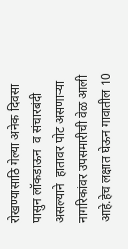रोखण्यासाठि गेल्या अनेक दिवसा  पासुन लॉकडाऊन  व संचारबंदी  असल्याने  हातावर पोट असणाऱ्या नागरिकांवर उपसमारीची वेळ आली आहे.हेच लक्षात घेऊन गावातील 10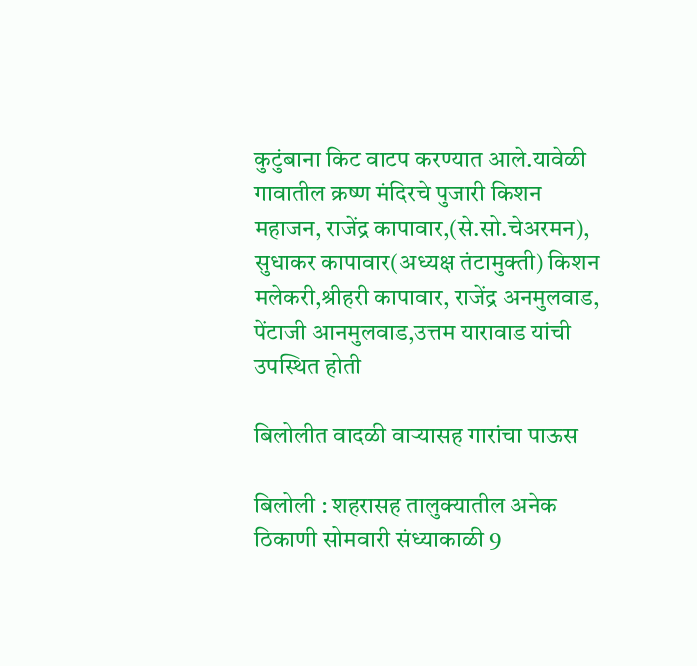कुटुंबाना किट वाटप करण्यात आले.यावेळी गावातील क्रष्ण मंदिरचे पुजारी किशन महाजन, राजेंद्र कापावार,(से.सो.चेअरमन), सुधाकर कापावार(अध्यक्ष तंटामुक्ती) किशन मलेकरी,श्रीहरी कापावार, राजेंद्र अनमुलवाड, पेंटाजी आनमुलवाड,उत्तम यारावाड यांची उपस्थित होती

बिलोलीत वादळी वाऱ्यासह गारांचा पाऊस

बिलोली : शहरासह तालुक्यातील अनेक ठिकाणी सोमवारी संध्याकाळी 9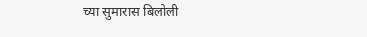च्या सुमारास बिलोली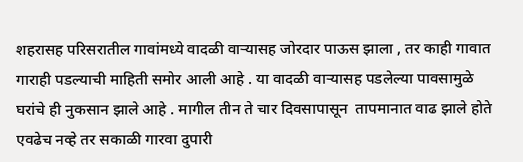शहरासह परिसरातील गावांमध्ये वादळी वाऱ्यासह जोरदार पाऊस झाला , तर काही गावात गाराही पडल्याची माहिती समोर आली आहे . या वादळी वाऱ्यासह पडलेल्या पावसामुळे घरांचे ही नुकसान झाले आहे . मागील तीन ते चार दिवसापासून  तापमानात वाढ झाले होते एवढेच नव्हे तर सकाळी गारवा दुपारी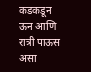कडकडून ऊन आणि रात्री पाऊस असा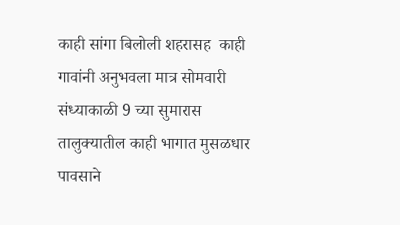काही सांगा बिलोली शहरासह  काही गावांनी अनुभवला मात्र सोमवारी संध्याकाळी 9 च्या सुमारास  तालुक्यातील काही भागात मुसळधार पावसाने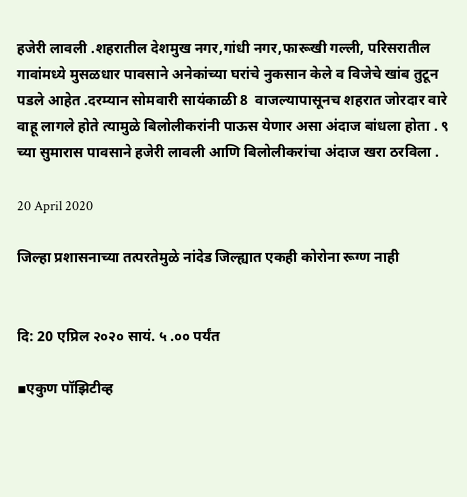हजेरी लावली .शहरातील देशमुख नगर,गांधी नगर,फारूखी गल्ली, परिसरातील गावांमध्ये मुसळधार पावसाने अनेकांच्या घरांचे नुकसान केले व विजेचे खांब तुटून पडले आहेत .दरम्यान सोमवारी सायंकाळी 8  वाजल्यापासूनच शहरात जोरदार वारे वाहू लागले होते त्यामुळे बिलोलीकरांनी पाऊस येणार असा अंदाज बांधला होता . ९ च्या सुमारास पावसाने हजेरी लावली आणि बिलोलीकरांचा अंदाज खरा ठरविला .

20 April 2020

जिल्हा प्रशासनाच्या तत्परतेमुळे नांदेड जिल्ह्यात एकही कोरोना रूग्ण नाही


दि: 20 एप्रिल २०२० सायं. ५ .०० पर्यंत

▪एकुण पॉझिटीव्ह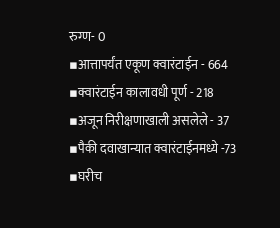रुग्ण- 0
▪आत्तापर्यंत एकूण क्वारंटाईन - 664
▪क्वारंटाईन कालावधी पूर्ण - 218
▪अजून निरीक्षणाखाली असलेले - 37
▪पैकी दवाखान्यात क्वारंटाईनमध्ये -73
▪घरीच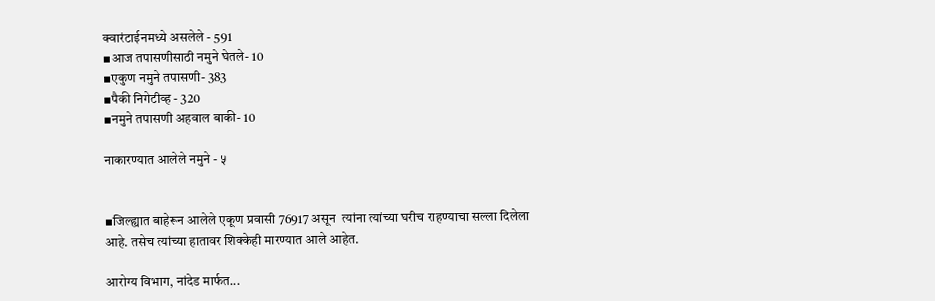क्वारंटाईनमध्ये असलेले - 591
▪आज तपासणीसाठी नमुने घेतले- 10
▪एकुण नमुने तपासणी- 383
▪पैकी निगेटीव्ह - 320
▪नमुने तपासणी अहवाल बाकी- 10

नाकारण्यात आलेले नमुने - ५


▪जिल्ह्यात बाहेरून आलेले एकूण प्रवासी 76917 असून  त्यांना त्यांच्या घरीच राहण्याचा सल्ला दिलेला आहे. तसेच त्यांच्या हातावर शिक्केही मारण्यात आले आहेत.

आरोग्य विभाग, नांदेड मार्फत...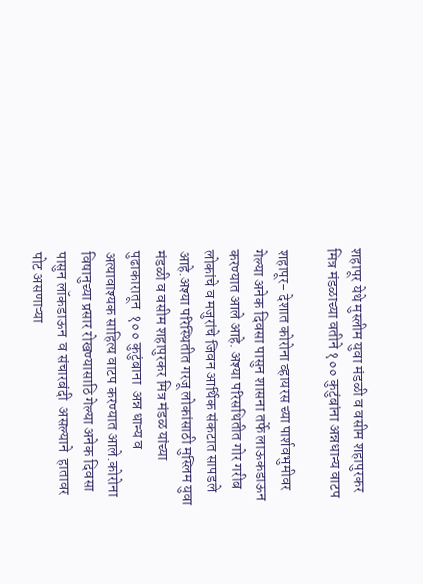शहापूर येथे मुस्लीम युवा मंडळी व वसीम शहापुरकर मित्र मंडळाच्या वतीने १०० कुटुंबांना अन्नधान्य वाटप

शहापूर- देशात कोरोना व्हायरस च्या पार्शवभुमीवर गेल्या अनेक दिवसा पासुन शासना तर्फे लाऊकडाऊन करण्यात आले आहे. अश्या परिसथितीत गोर गरीब लोकांचे व मजुरांचे जिवन आर्थिक संकटात सापडले आहे.अश्या परिस्थितीत गरजू लोकांसाठी मुस्लिम युवा मंडळी व वसीम शहापुरकर मित्र मंडळ यांच्या पुढाकारातून  १०० कुटुंबाना  अन्न धान्य व अत्यावाश्यक साहित्य वाटप करण्यात आले.कोरोना विषानुच्या प्रसार रोखण्यासाठि गेल्या अनेक दिवसा  पासुन लॉकडाऊन  व संचारबंदी  असल्याने  हातावर पोट असणाऱ्या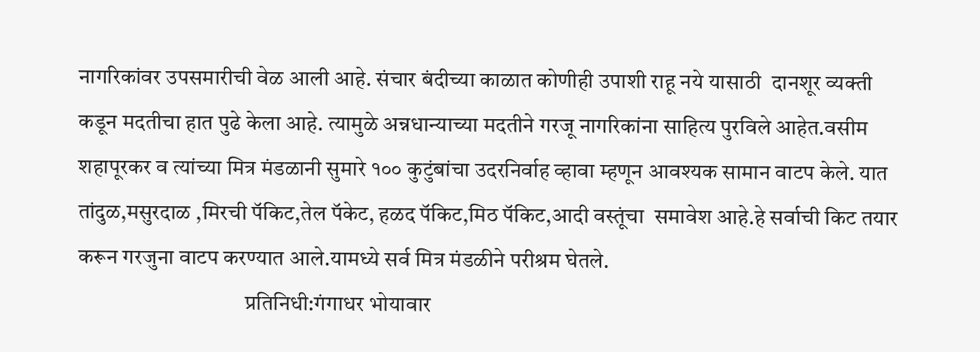नागरिकांवर उपसमारीची वेळ आली आहे. संचार बंदीच्या काळात कोणीही उपाशी राहू नये यासाठी  दानशूर व्यक्ती कडून मदतीचा हात पुढे केला आहे. त्यामुळे अन्नधान्याच्या मदतीने गरजू नागरिकांना साहित्य पुरविले आहेत.वसीम शहापूरकर व त्यांच्या मित्र मंडळानी सुमारे १०० कुटुंबांचा उदरनिर्वाह व्हावा म्हणून आवश्यक सामान वाटप केले. यात तांदुळ,मसुरदाळ ,मिरची पॅकिट,तेल पॅकेट, हळद पॅकिट,मिठ पॅकिट,आदी वस्तूंचा  समावेश आहे.हे सर्वाची किट तयार करून गरजुना वाटप करण्यात आले.यामध्ये सर्व मित्र मंडळीने परीश्रम घेतले.
                                      प्रतिनिधी:गंगाधर भोयावार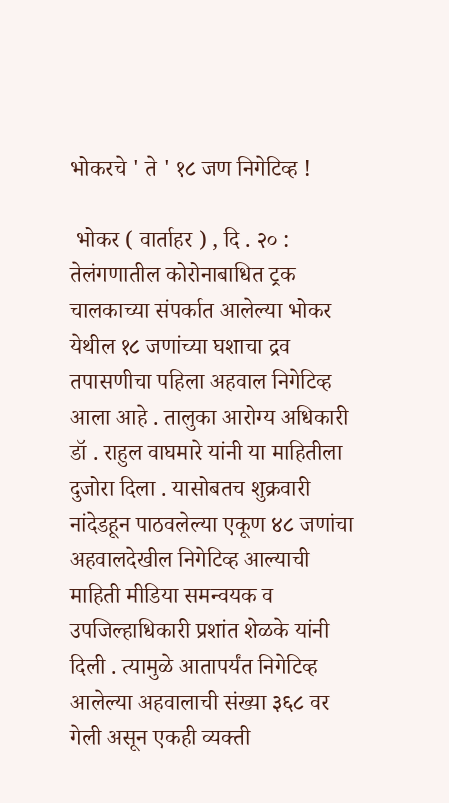भोकरचे ' ते ' १८ जण निगेटिव्ह !

 भोकर ( वार्ताहर ) , दि . २० : तेलंगणातील कोरोनाबाधित ट्रक चालकाच्या संपर्कात आलेल्या भोकर येथील १८ जणांच्या घशाचा द्रव तपासणीचा पहिला अहवाल निगेटिव्ह आला आहे . तालुका आरोग्य अधिकारी डॉ . राहुल वाघमारे यांनी या माहितीला दुजोरा दिला . यासोबतच शुक्रवारी नांदेडहून पाठवलेल्या एकूण ४८ जणांचा अहवालदेखील निगेटिव्ह आल्याची माहिती मीडिया समन्वयक व उपजिल्हाधिकारी प्रशांत शेळके यांनी दिली . त्यामुळे आतापर्यंत निगेटिव्ह आलेल्या अहवालाची संख्या ३६८ वर गेली असून एकही व्यक्ती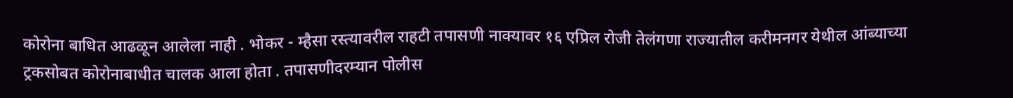कोरोना बाधित आढळून आलेला नाही . भोकर - म्हैसा रस्त्यावरील राहटी तपासणी नाक्यावर १६ एप्रिल रोजी तेलंगणा राज्यातील करीमनगर येथील आंब्याच्या ट्रकसोबत कोरोनाबाधीत चालक आला होता . तपासणीदरम्यान पोलीस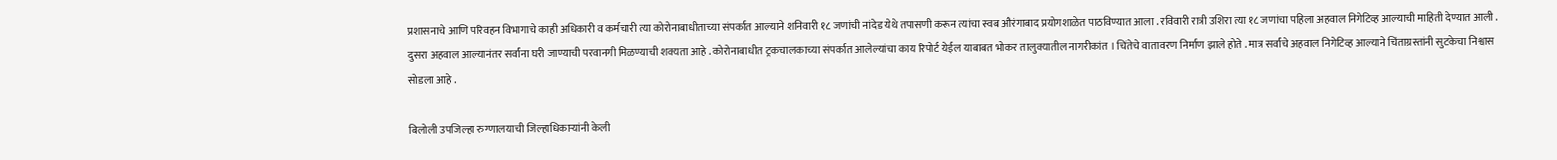प्रशासनाचे आणि परिवहन विभागाचे काही अधिकारी व कर्मचारी त्या कोरोनाबाधीताच्या संपर्कात आल्याने शनिवारी १८ जणांची नांदेड येथे तपासणी करून त्यांचा स्वब औरंगाबाद प्रयोगशाळेत पाठविण्यात आला . रविवारी रात्री उशिरा त्या १८ जणांचा पहिला अहवाल निगेटिव्ह आल्याची माहिती देण्यात आली . दुसरा अहवाल आल्यानंतर सर्वांना घरी जाण्याची परवानगी मिळण्याची शक्यता आहे . कोरोनाबाधीत ट्रकचालकाच्या संपर्कात आलेल्यांचा काय रिपोर्ट येईल याबाबत भोकर तालुक्यातील नागरीकांत । चिंतेचे वातावरण निर्माण झाले होते . मात्र सर्वांचे अहवाल निगेटिव्ह आल्याने चिंताग्रस्तांनी सुटकेचा निश्वास सोडला आहे .

बिलोली उपजिल्हा रुग्णालयाची जिल्हाधिकाऱ्यांनी केली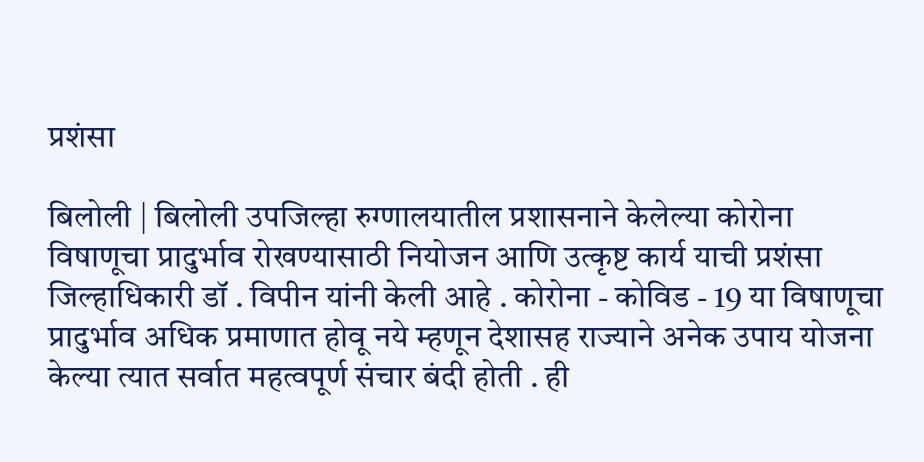प्रशंसा

बिलोली | बिलोली उपजिल्हा रुग्णालयातील प्रशासनाने केलेल्या कोरोना विषाणूचा प्रादुर्भाव रोखण्यासाठी नियोजन आणि उत्कृष्ट कार्य याची प्रशंसा जिल्हाधिकारी डॉ . विपीन यांनी केली आहे . कोरोना - कोविड - 19 या विषाणूचा प्रादुर्भाव अधिक प्रमाणात होवू नये म्हणून देशासह राज्याने अनेक उपाय योजना केल्या त्यात सर्वात महत्वपूर्ण संचार बंदी होती . ही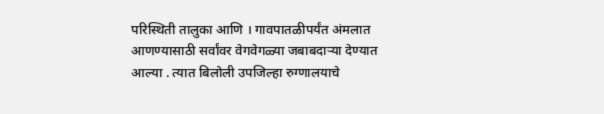परिस्थिती तालुका आणि । गावपातळीपर्यंत अंमलात आणण्यासाठी सर्वांवर वेगवेगळ्या जबाबदाऱ्या देण्यात आल्या . त्यात बिलोली उपजिल्हा रुग्णालयाचे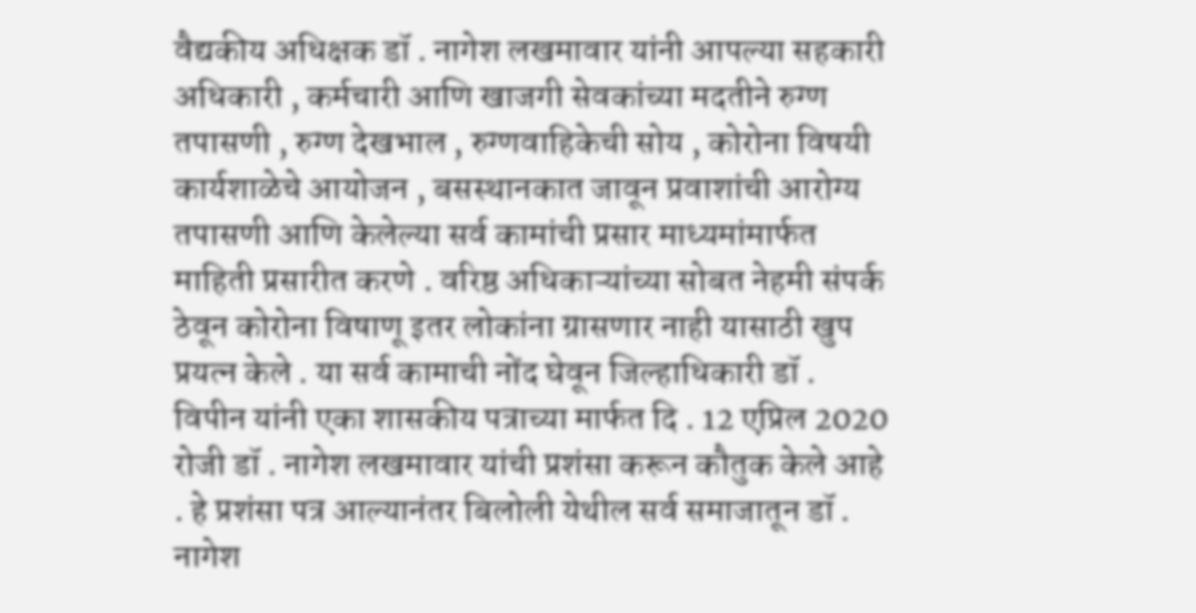वैद्यकीय अधिक्षक डॉ . नागेश लखमावार यांनी आपल्या सहकारी अधिकारी , कर्मचारी आणि खाजगी सेवकांच्या मदतीने रुग्ण तपासणी , रुग्ण देखभाल , रुग्णवाहिकेची सोय , कोरोना विषयी कार्यशाळेचे आयोजन , बसस्थानकात जावून प्रवाशांची आरोग्य तपासणी आणि केलेल्या सर्व कामांची प्रसार माध्यमांमार्फत माहिती प्रसारीत करणे . वरिष्ठ अधिकाऱ्यांच्या सोबत नेहमी संपर्क ठेवून कोरोना विषाणू इतर लोकांना ग्रासणार नाही यासाठी खुप प्रयत्न केले . या सर्व कामाची नोंद घेवून जिल्हाधिकारी डॉ . विपीन यांनी एका शासकीय पत्राच्या मार्फत दि . 12 एप्रिल 2020 रोजी डॉ . नागेश लखमावार यांची प्रशंसा करून कौतुक केले आहे . हे प्रशंसा पत्र आल्यानंतर बिलोली येथील सर्व समाजातून डॉ . नागेश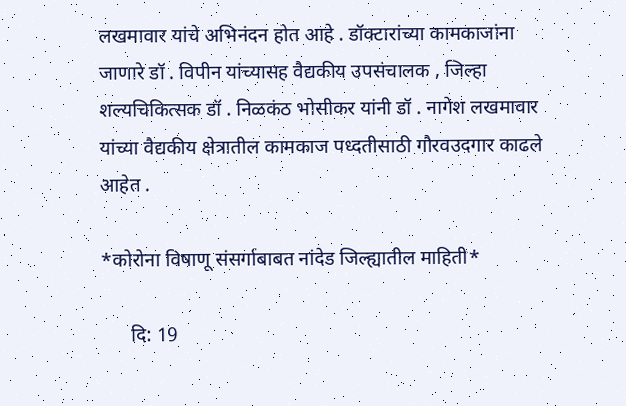लखमावार यांचे अभिनंदन होत आहे . डॉक्टारांच्या कामकाजांना जाणारे डॉ . विपीन यांच्यासह वैद्यकीय उपसंचालक , जिल्हा शल्यचिकित्सक डॉ . निळकंठ भोसीकर यांनी डॉ . नागेश लखमावार यांच्या वैद्यकीय क्षेत्रातील कामकाज पध्दतीसाठी गौरवउदगार काढले आहेत .

*कोरोना विषाणू संसर्गाबाबत नांदेड जिल्ह्यातील माहिती*

      दि: 19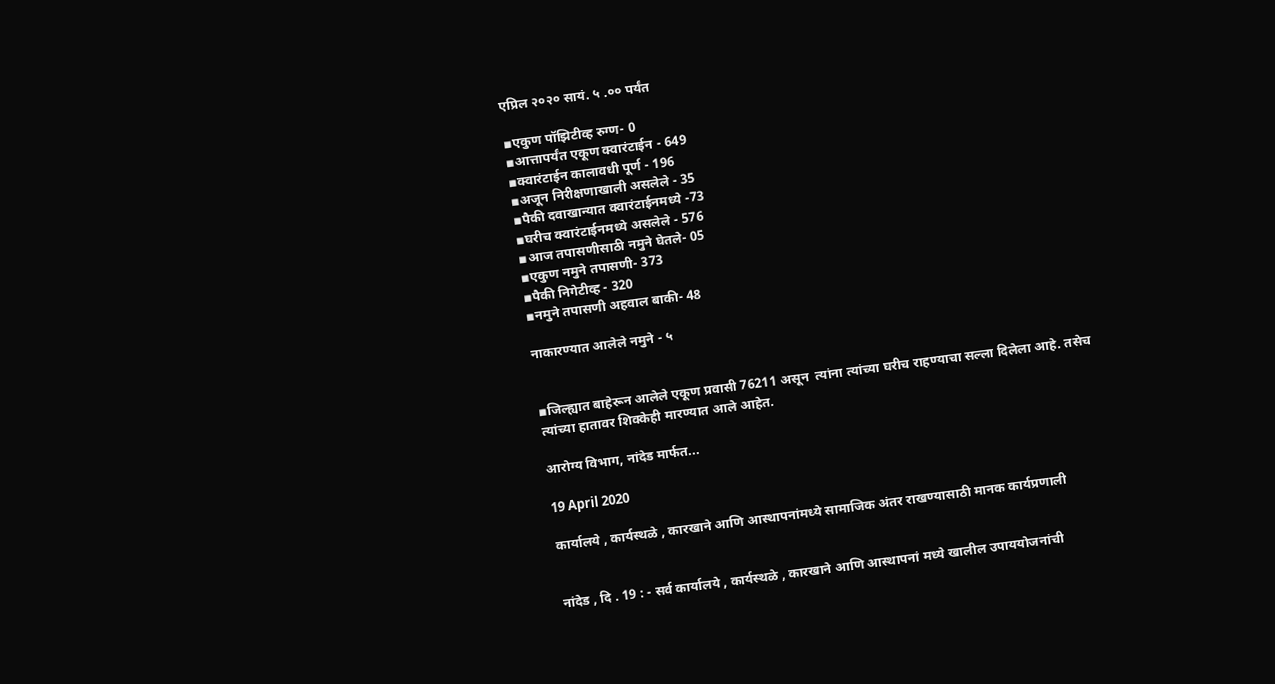एप्रिल २०२० सायं. ५ .०० पर्यंत

▪एकुण पॉझिटीव्ह रुग्ण- 0
▪आत्तापर्यंत एकूण क्वारंटाईन - 649
▪क्वारंटाईन कालावधी पूर्ण - 196
▪अजून निरीक्षणाखाली असलेले - 35
▪पैकी दवाखान्यात क्वारंटाईनमध्ये -73
▪घरीच क्वारंटाईनमध्ये असलेले - 576
▪आज तपासणीसाठी नमुने घेतले- 05
▪एकुण नमुने तपासणी- 373
▪पैकी निगेटीव्ह - 320
▪नमुने तपासणी अहवाल बाकी- 48

नाकारण्यात आलेले नमुने - ५


▪जिल्ह्यात बाहेरून आलेले एकूण प्रवासी 76211 असून  त्यांना त्यांच्या घरीच राहण्याचा सल्ला दिलेला आहे. तसेच त्यांच्या हातावर शिक्केही मारण्यात आले आहेत.

आरोग्य विभाग, नांदेड मार्फत...

19 April 2020

कार्यालये , कार्यस्थळे , कारखाने आणि आस्थापनांमध्ये सामाजिक अंतर राखण्यासाठी मानक कार्यप्रणाली


नांदेड , दि . 19 : - सर्व कार्यालये , कार्यस्थळे , कारखाने आणि आस्थापनां मध्ये खालील उपाययोजनांची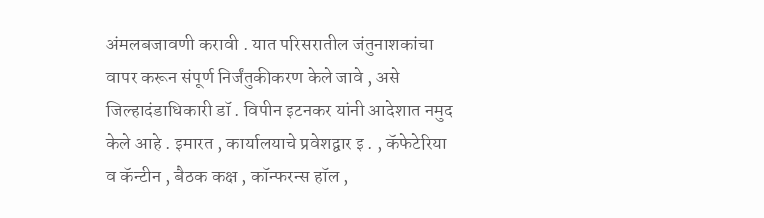अंमलबजावणी करावी . यात परिसरातील जंतुनाशकांचा वापर करून संपूर्ण निर्जंतुकीकरण केले जावे , असे जिल्हादंडाधिकारी डॉ . विपीन इटनकर यांनी आदेशात नमुद केले आहे . इमारत , कार्यालयाचे प्रवेशद्वार इ . , कॅफेटेरिया व कॅन्टीन , बैठक कक्ष , कॉन्फरन्स हॉल ,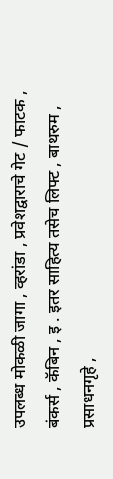उपलब्ध मोकळी जागा , व्हरांडा , प्रवेशद्वाराचे गेट / फाटक , बंकर्स , कॅबिन , इ . इतर साहित्य तसेच लिफ्ट , बाथरुम , प्रसाधनगृहे ,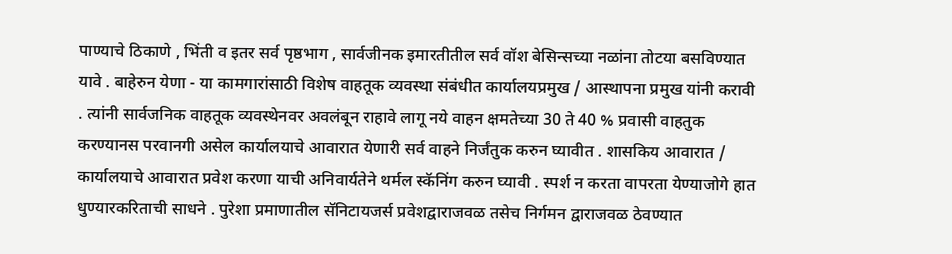पाण्याचे ठिकाणे , भिंती व इतर सर्व पृष्ठभाग , सार्वजीनक इमारतीतील सर्व वॉश बेसिन्सच्या नळांना तोटया बसविण्यात यावे . बाहेरुन येणा - या कामगारांसाठी विशेष वाहतूक व्यवस्था संबंधीत कार्यालयप्रमुख / आस्थापना प्रमुख यांनी करावी . त्यांनी सार्वजनिक वाहतूक व्यवस्थेनवर अवलंबून राहावे लागू नये वाहन क्षमतेच्या 30 ते 40 % प्रवासी वाहतुक करण्यानस परवानगी असेल कार्यालयाचे आवारात येणारी सर्व वाहने निर्जंतुक करुन घ्यावीत . शासकिय आवारात / कार्यालयाचे आवारात प्रवेश करणा याची अनिवार्यतेने थर्मल स्कॅनिंग करुन घ्यावी . स्पर्श न करता वापरता येण्याजोगे हात धुण्यारकरिताची साधने . पुरेशा प्रमाणातील सॅनिटायजर्स प्रवेशद्वाराजवळ तसेच निर्गमन द्वाराजवळ ठेवण्यात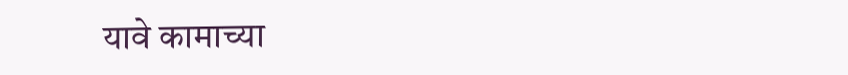यावे कामाच्या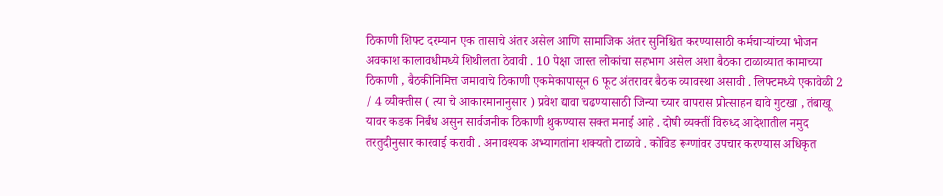ठिकाणी शिफ्ट दरम्यान एक तासाचे अंतर असेल आणि सामाजिक अंतर सुनिश्चित करण्यासाठी कर्मचाऱ्यांच्या भोजन अवकाश कालावधीमध्ये शिथीलता ठेवावी . 10 पेक्षा जास्त लोकांचा सहभाग असेल अशा बैठका टाळाव्यात कामाच्या ठिकाणी , बैठकीनिमित्त जमावाचे ठिकाणी एकमेकापासून 6 फूट अंतरावर बैठक व्यावस्था असावी . लिफ्टमध्ये एकावेळी 2 / 4 व्यीक्तीस ( त्या चे आकारमानानुसार ) प्रवेश द्यावा चढण्यासाठी जिन्या च्यार वापरास प्रोत्साहन द्यावे गुटखा , तंबाखू यावर कडक निर्बंध असुन सार्वजनीक ठिकाणी थुकण्यास सक्त मनाई आहे . दोषी व्यक्तीं विरुध्द आदेशातील नमुद तरतुदीनुसार कारवाई करावी . अनावश्यक अभ्यागतांना शक्यतो टाळावे . कोविड रूग्णांवर उपचार करण्यास अधिकृत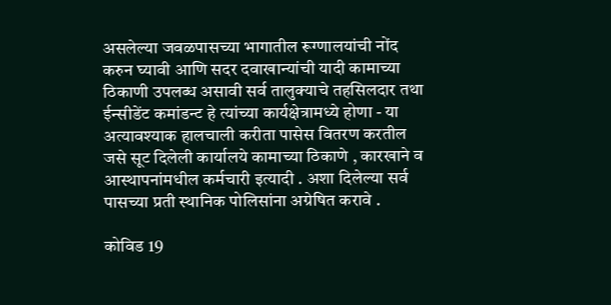असलेल्या जवळपासच्या भागातील रूग्णालयांची नोंद करुन घ्यावी आणि सदर दवाखान्यांची यादी कामाच्या ठिकाणी उपलब्ध असावी सर्व तालुक्याचे तहसिलदार तथा ईन्सीडेंट कमांडन्ट हे त्यांच्या कार्यक्षेत्रामध्ये होणा - या अत्यावश्याक हालचाली करीता पासेस वितरण करतील जसे सूट दिलेली कार्यालये कामाच्या ठिकाणे , कारखाने व आस्थापनांमधील कर्मचारी इत्यादी . अशा दिलेल्या सर्व पासच्या प्रती स्थानिक पोलिसांना अग्रेषित करावे .

कोविड 19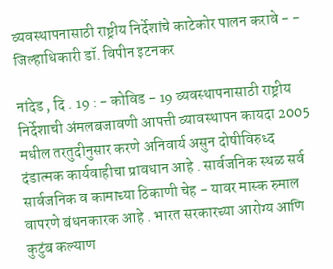व्यवस्थापनासाठी राष्ट्रीय निर्देशांचे काटेकोर पालन करावे - - जिल्हाधिकारी डॉ. विपीन इटनकर

नांदेड , दि . 19 : - कोविड - 19 व्यवस्थापनासाठी राष्ट्रीय निर्देशाची अंमलबजावणी आपत्ती व्यावस्थापन कायदा 2005 मधील तरतुदीनुसार करणे अनिवार्य असुन दोषीविरुध्द दंडात्मक कार्यवाहीचा प्रावधान आहे . सार्वजनिक स्थळ सर्व सार्वजनिक व कामाच्या ठिकाणी चेह - यावर मास्क रुमाल वापरणे बंधनकारक आहे . भारत सरकारच्या आरोग्य आणि कुटुंब कल्याण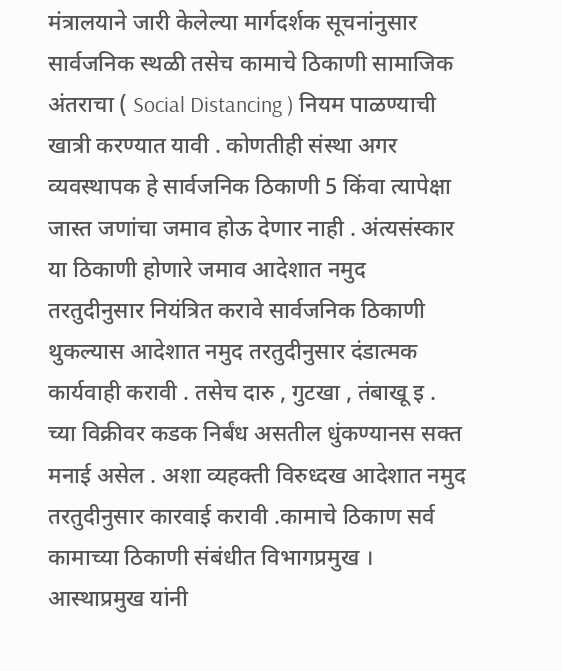मंत्रालयाने जारी केलेल्या मार्गदर्शक सूचनांनुसार सार्वजनिक स्थळी तसेच कामाचे ठिकाणी सामाजिक अंतराचा ( Social Distancing ) नियम पाळण्याची खात्री करण्यात यावी . कोणतीही संस्था अगर व्यवस्थापक हे सार्वजनिक ठिकाणी 5 किंवा त्यापेक्षा जास्त जणांचा जमाव होऊ देणार नाही . अंत्यसंस्कार या ठिकाणी होणारे जमाव आदेशात नमुद तरतुदीनुसार नियंत्रित करावे सार्वजनिक ठिकाणी थुकल्यास आदेशात नमुद तरतुदीनुसार दंडात्मक कार्यवाही करावी . तसेच दारु , गुटखा , तंबाखू इ . च्या विक्रीवर कडक निर्बंध असतील धुंकण्यानस सक्त मनाई असेल . अशा व्यहक्ती विरुध्दख आदेशात नमुद तरतुदीनुसार कारवाई करावी .कामाचे ठिकाण सर्व कामाच्या ठिकाणी संबंधीत विभागप्रमुख । आस्थाप्रमुख यांनी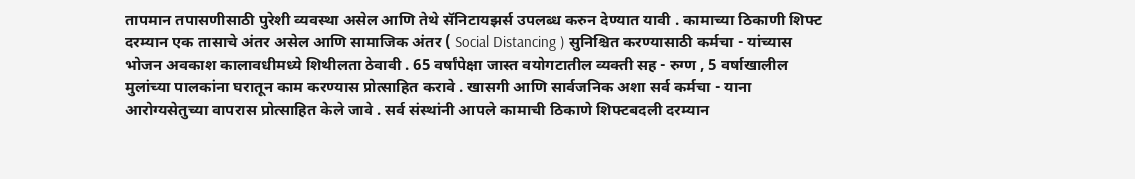तापमान तपासणीसाठी पुरेशी व्यवस्था असेल आणि तेथे सॅनिटायझर्स उपलब्ध करुन देण्यात यावी . कामाच्या ठिकाणी शिफ्ट दरम्यान एक तासाचे अंतर असेल आणि सामाजिक अंतर ( Social Distancing ) सुनिश्चित करण्यासाठी कर्मचा - यांच्यास भोजन अवकाश कालावधीमध्ये शिथीलता ठेवावी . 65 वर्षांपेक्षा जास्त वयोगटातील व्यक्ती सह - रुग्ण , 5 वर्षाखालील मुलांच्या पालकांना घरातून काम करण्यास प्रोत्साहित करावे . खासगी आणि सार्वजनिक अशा सर्व कर्मचा - याना आरोग्यसेतुच्या वापरास प्रोत्साहित केले जावे . सर्व संस्थांनी आपले कामाची ठिकाणे शिफ्टबदली दरम्यान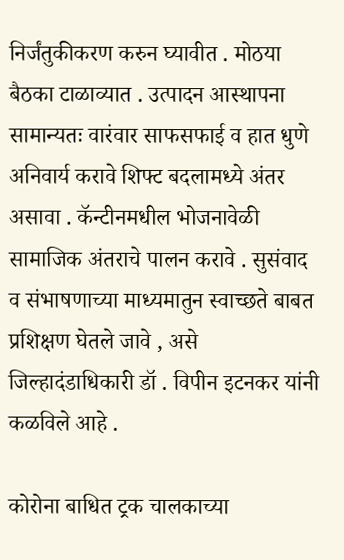निर्जंतुकीकरण करुन घ्यावीत . मोठया बैठका टाळाव्यात . उत्पादन आस्थापना सामान्यतः वारंवार साफसफाई व हात धुणे अनिवार्य करावे शिफ्ट बदलामध्ये अंतर असावा . कॅन्टीनमधील भोजनावेळी सामाजिक अंतराचे पालन करावे . सुसंवाद व संभाषणाच्या माध्यमातुन स्वाच्छते बाबत प्रशिक्षण घेतले जावे , असे जिल्हादंडाधिकारी डॉ . विपीन इटनकर यांनी कळविले आहे .

कोरोना बाधित ट्रक चालकाच्या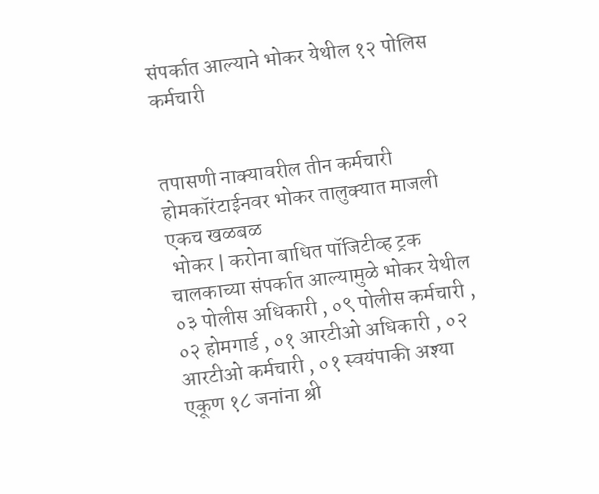संपर्कात आल्याने भोकर येथील १२ पोलिस कर्मचारी


तपासणी नाक्यावरील तीन कर्मचारी होमकॉरंटाईनवर भोकर तालुक्यात माजली एकच खळबळ
 भोकर | करोना बाधित पॉजिटीव्ह ट्रक चालकाच्या संपर्कात आल्यामुळे भोकर येथील ०३ पोलीस अधिकारी , ०९ पोलीस कर्मचारी , ०२ होमगार्ड , ०१ आरटीओ अधिकारी , ०२ आरटीओ कर्मचारी , ०१ स्वयंपाकी अश्या एकूण १८ जनांना श्री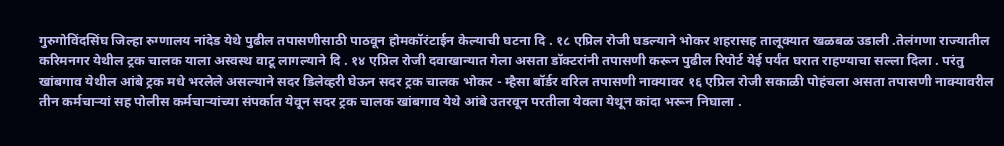गुरुगोविंदसिंघ जिल्हा रुग्णालय नांदेड येथे पुढील तपासणीसाठी पाठवून होमकॉरंटाईन केल्याची घटना दि . १८ एप्रिल रोजी घडल्याने भोकर शहरासह तालूक्यात खळबळ उडाली .तेलंगणा राज्यातील करिमनगर येथील ट्रक चालक याला अस्वस्थ वाटू लागल्याने दि . १४ एप्रिल रोजी दवाखान्यात गेला असता डॉक्टरांनी तपासणी करून पुढील रिपोर्ट येई पर्यंत घरात राहण्याचा सल्ला दिला . परंतु खांबगाव येथील आंबे ट्रक मधे भरलेले असल्याने सदर डिलेव्हरी घेऊन सदर ट्रक चालक भोकर - म्हैसा बॉर्डर वरिल तपासणी नाक्यावर १६ एप्रिल रोजी सकाळी पोहंचला असता तपासणी नाक्यावरील तीन कर्मचाऱ्यां सह पोलीस कर्मचाऱ्यांच्या संपर्कात येवून सदर ट्रक चालक खांबगाव येथे आंबे उतरवून परतीला येवला येथून कांदा भरून निघाला .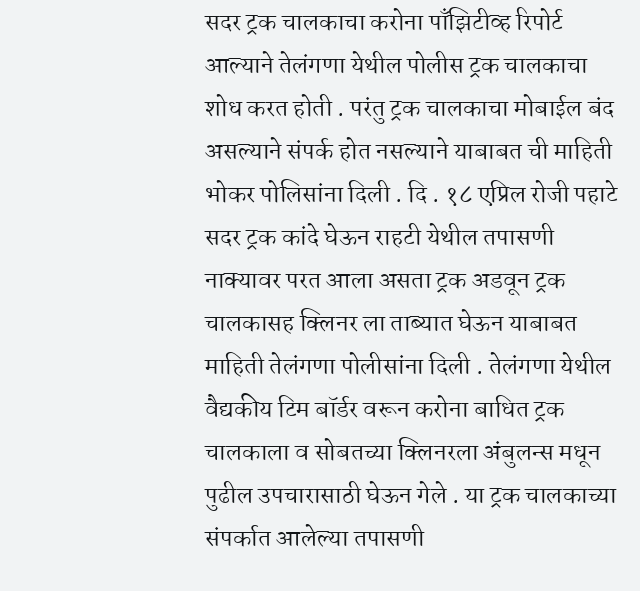सदर ट्रक चालकाचा करोना पाँझिटीव्ह रिपोर्ट आल्याने तेलंगणा येथील पोलीस ट्रक चालकाचा शोध करत होती . परंतु ट्रक चालकाचा मोबाईल बंद असल्याने संपर्क होत नसल्याने याबाबत ची माहिती भोकर पोलिसांना दिली . दि . १८ एप्रिल रोजी पहाटे सदर ट्रक कांदे घेऊन राहटी येथील तपासणी नाक्यावर परत आला असता ट्रक अडवून ट्रक चालकासह क्लिनर ला ताब्यात घेऊन याबाबत माहिती तेलंगणा पोलीसांना दिली . तेलंगणा येथील वैद्यकीय टिम बॉर्डर वरून करोना बाधित ट्रक चालकाला व सोबतच्या क्लिनरला अंबुलन्स मधून पुढील उपचारासाठी घेऊन गेले . या ट्रक चालकाच्या संपर्कात आलेल्या तपासणी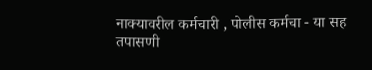नाक्यावरील कर्मचारी , पोलीस कर्मचा - या सह तपासणी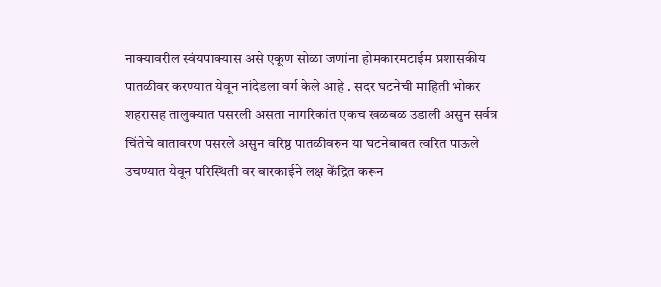नाक्यावरील स्वंयपाक्यास असे एकूण सोळा जणांना होमकारमटाईम प्रशासकीय पातळीवर करण्यात येवून नांदेडला वर्ग केले आहे . सदर घटनेची माहिती भोकर शहरासह तालुक्यात पसरली असता नागरिकांत एकच खळबळ उडाली असुन सर्वत्र चिंतेचे वातावरण पसरले असुन वरिष्ठ पातळीवरुन या घटनेबाबत त्वरित पाऊले उचण्यात येवून परिस्थिती वर बारकाईने लक्ष केंद्रित करून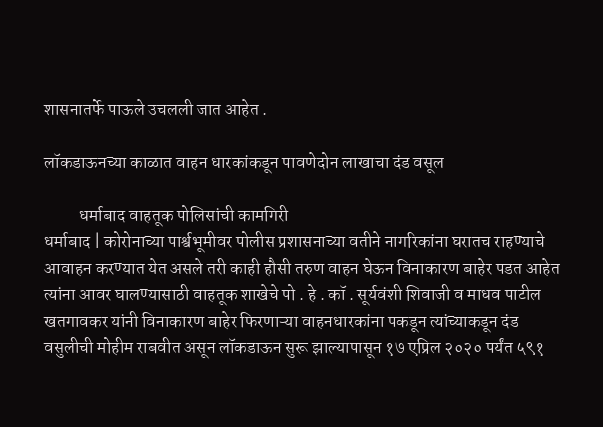शासनातर्फे पाऊले उचलली जात आहेत .

लॉकडाऊनच्या काळात वाहन धारकांकडून पावणेदोन लाखाचा दंड वसूल

          धर्माबाद वाहतूक पोलिसांची कामगिरी
धर्माबाद | कोरोनाच्या पार्श्वभूमीवर पोलीस प्रशासनाच्या वतीने नागरिकांना घरातच राहण्याचे आवाहन करण्यात येत असले तरी काही हौसी तरुण वाहन घेऊन विनाकारण बाहेर पडत आहेत त्यांना आवर घालण्यासाठी वाहतूक शाखेचे पो . हे . कॉ . सूर्यवंशी शिवाजी व माधव पाटील खतगावकर यांनी विनाकारण बाहेर फिरणाऱ्या वाहनधारकांना पकडून त्यांच्याकडून दंड वसुलीची मोहीम राबवीत असून लॉकडाऊन सुरू झाल्यापासून १७ एप्रिल २०२० पर्यंत ५९१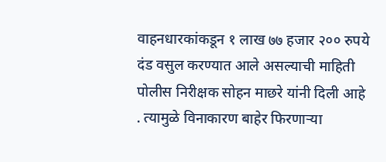वाहनधारकांकडून १ लाख ७७ हजार २०० रुपये दंड वसुल करण्यात आले असल्याची माहिती पोलीस निरीक्षक सोहन माछरे यांनी दिली आहे . त्यामुळे विनाकारण बाहेर फिरणाऱ्या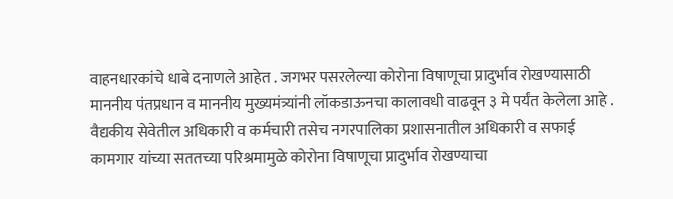वाहनधारकांचे धाबे दनाणले आहेत . जगभर पसरलेल्या कोरोना विषाणूचा प्रादुर्भाव रोखण्यासाठी माननीय पंतप्रधान व माननीय मुख्यमंत्र्यांनी लॉकडाऊनचा कालावधी वाढवून ३ मे पर्यंत केलेला आहे . वैद्यकीय सेवेतील अधिकारी व कर्मचारी तसेच नगरपालिका प्रशासनातील अधिकारी व सफाई कामगार यांच्या सततच्या परिश्रमामुळे कोरोना विषाणूचा प्रादुर्भाव रोखण्याचा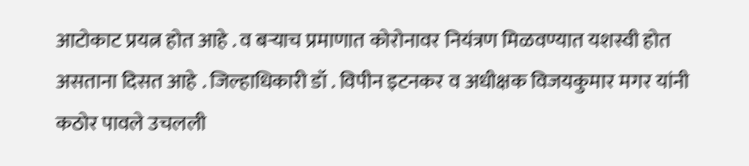आटोकाट प्रयत्न होत आहे . व बऱ्याच प्रमाणात कोरोनावर नियंत्रण मिळवण्यात यशस्वी होत असताना दिसत आहे . जिल्हाधिकारी डॉ . विपीन इटनकर व अधीक्षक विजयकुमार मगर यांनी कठोर पावले उचलली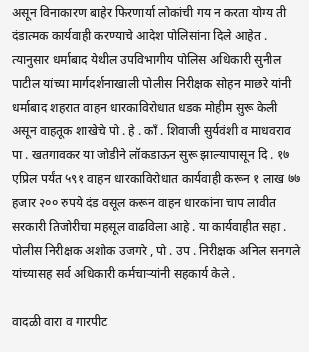असून विनाकारण बाहेर फिरणार्या लोकांची गय न करता योग्य ती दंडात्मक कार्यवाही करण्याचे आदेश पोलिसांना दिले आहेत . त्यानुसार धर्माबाद येथील उपविभागीय पोलिस अधिकारी सुनील पाटील यांच्या मार्गदर्शनाखाली पोलीस निरीक्षक सोहन माछरे यांनी धर्माबाद शहरात वाहन धारकाविरोधात धडक मोहीम सुरू केली असून वाहतूक शाखेचे पो . हे . काँ . शिवाजी सुर्यवंशी व माधवराव पा . खतगावकर या जोडीने लॉकडाऊन सुरू झाल्यापासून दि . १७ एप्रिल पर्यंत ५९१ वाहन धारकाविरोधात कार्यवाही करून १ लाख ७७ हजार २०० रुपये दंड वसूल करून वाहन धारकांना चाप लावीत सरकारी तिजोरीचा महसूल वाढविला आहे . या कार्यवाहीत सहा . पोलीस निरीक्षक अशोक उजगरे , पो . उप . निरीक्षक अनिल सनगले यांच्यासह सर्व अधिकारी कर्मचाऱ्यांनी सहकार्य केले .

वादळी वारा व गारपीट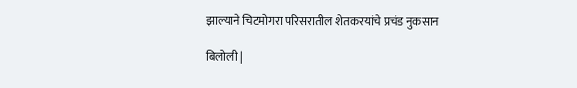झाल्याने चिटमोगरा परिसरातील शेतकरयांचे प्रचंड नुकसान

बिलोली |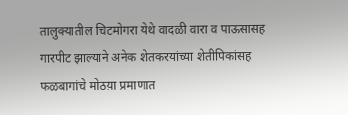तालुक्यातील चिटमोगरा येथे वादळी वारा व पाऊसासह गारपीट झाल्याने अनेक शेतकरयांच्या शेतीपिकांसह फळबागांचे मोठय़ा प्रमाणात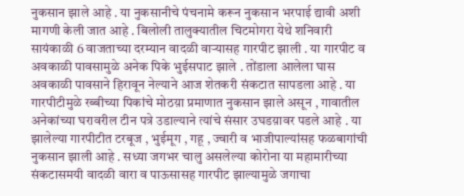नुकसान झाले आहे . या नुकसानीचे पंचनामे करून नुकसान भरपाई द्यावी अशी  मागणी केली जात आहे . बिलोली तालुक्यातील चिटमोगरा येथे शनिवारी सायंकाळी 6 वाजताच्या दरम्यान वादळी वाऱ्यासह गारपीट झाली . या गारपीट व अवकाळी पावसामुळे अनेक पिके भुईसपाट झाले . तोंडाला आलेला घास अवकाळी पावसाने हिरावून नेल्याने आज शेतकरी संकटात सापडला आहे . या गारपीटीमुळे रब्बीच्या पिकांचे मोठय़ा प्रमाणात नुकसान झाले असून , गावातील अनेकांच्या घरावरील टीन पत्रे उडाल्याने त्यांचे संसार उघडय़ावर पडले आहे . या झालेल्या गारपीटीत टरबूज , भुईमूग , गहू , ज्वारी व भाजीपाल्यांसह फळबागांची नुकसान झाली आहे . सध्या जगभर चालु असलेल्या कोरोना या महामारीच्या संकटासमयी वादळी वारा व पाऊसासह गारपीट झाल्यामुळे जगाचा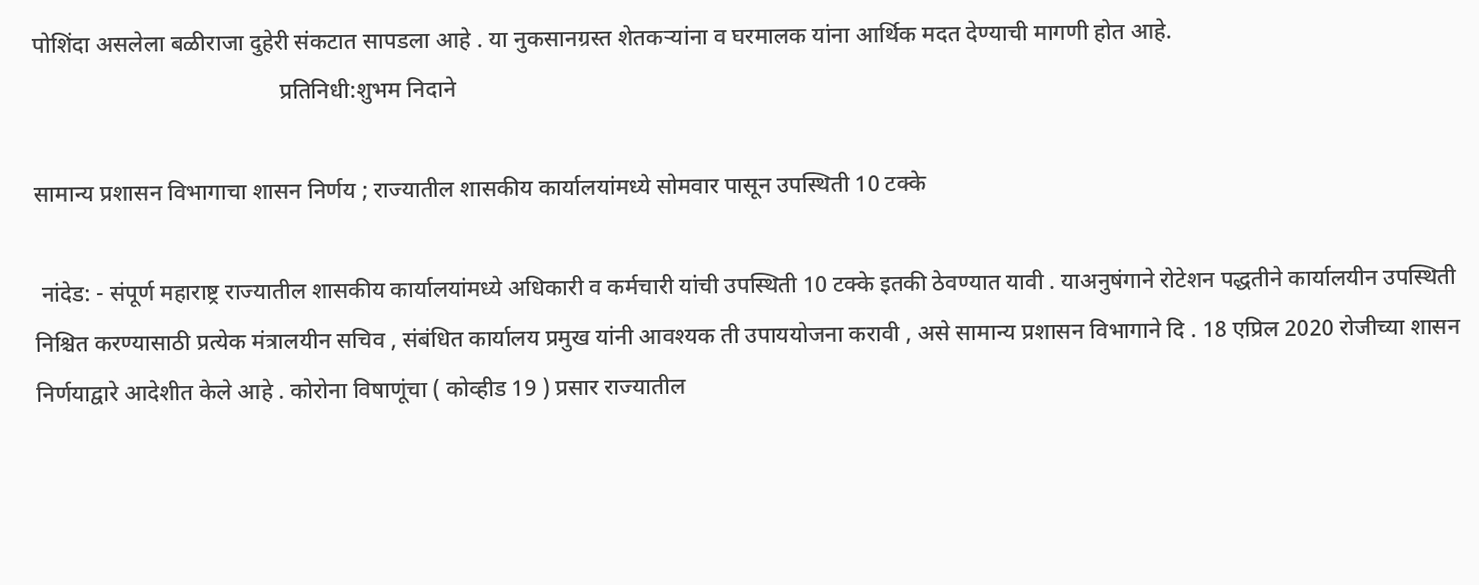पोशिंदा असलेला बळीराजा दुहेरी संकटात सापडला आहे . या नुकसानग्रस्त शेतकऱ्यांना व घरमालक यांना आर्थिक मदत देण्याची मागणी होत आहे.
                                           प्रतिनिधी:शुभम निदाने

सामान्य प्रशासन विभागाचा शासन निर्णय ; राज्यातील शासकीय कार्यालयांमध्ये सोमवार पासून उपस्थिती 10 टक्के

 नांदेड: - संपूर्ण महाराष्ट्र राज्यातील शासकीय कार्यालयांमध्ये अधिकारी व कर्मचारी यांची उपस्थिती 10 टक्के इतकी ठेवण्यात यावी . याअनुषंगाने रोटेशन पद्धतीने कार्यालयीन उपस्थिती निश्चित करण्यासाठी प्रत्येक मंत्रालयीन सचिव , संबंधित कार्यालय प्रमुख यांनी आवश्यक ती उपाययोजना करावी , असे सामान्य प्रशासन विभागाने दि . 18 एप्रिल 2020 रोजीच्या शासन निर्णयाद्वारे आदेशीत केले आहे . कोरोना विषाणूंचा ( कोव्हीड 19 ) प्रसार राज्यातील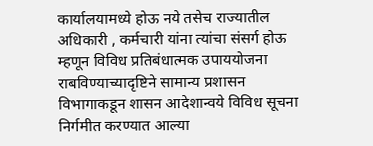कार्यालयामध्ये होऊ नये तसेच राज्यातील अधिकारी , कर्मचारी यांना त्यांचा संसर्ग होऊ म्हणून विविध प्रतिबंधात्मक उपाययोजना राबविण्याच्यादृष्टिने सामान्य प्रशासन विभागाकडून शासन आदेशान्वये विविध सूचना निर्गमीत करण्यात आल्या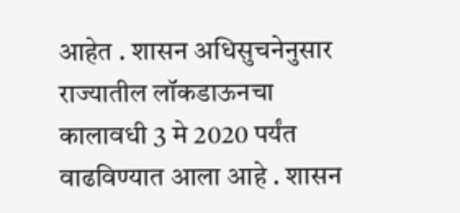आहेत . शासन अधिसुचनेनुसार राज्यातील लॉकडाऊनचा कालावधी 3 मे 2020 पर्यंत वाढविण्यात आला आहे . शासन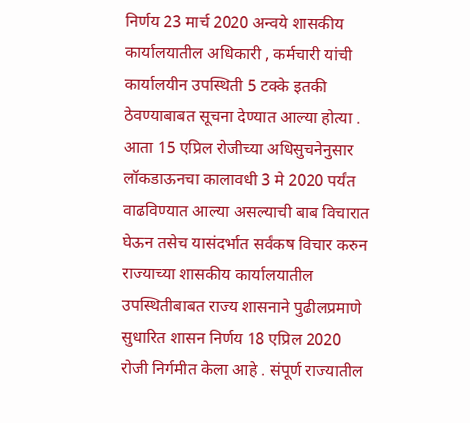निर्णय 23 मार्च 2020 अन्वये शासकीय कार्यालयातील अधिकारी , कर्मचारी यांची कार्यालयीन उपस्थिती 5 टक्के इतकी ठेवण्याबाबत सूचना देण्यात आल्या होत्या . आता 15 एप्रिल रोजीच्या अधिसुचनेनुसार लॉकडाऊनचा कालावधी 3 मे 2020 पर्यंत वाढविण्यात आल्या असल्याची बाब विचारात घेऊन तसेच यासंदर्भात सर्वंकष विचार करुन राज्याच्या शासकीय कार्यालयातील उपस्थितीबाबत राज्य शासनाने पुढीलप्रमाणे सुधारित शासन निर्णय 18 एप्रिल 2020 रोजी निर्गमीत केला आहे . संपूर्ण राज्यातील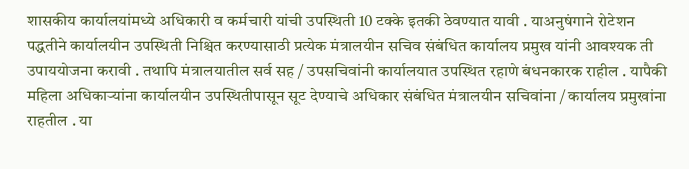शासकीय कार्यालयांमध्ये अधिकारी व कर्मचारी यांची उपस्थिती 10 टक्के इतकी ठेवण्यात यावी . याअनुषंगाने रोटेशन पद्धतीने कार्यालयीन उपस्थिती निश्चित करण्यासाठी प्रत्येक मंत्रालयीन सचिव संबंधित कार्यालय प्रमुख यांनी आवश्यक ती उपाययोजना करावी . तथापि मंत्रालयातील सर्व सह / उपसचिवांनी कार्यालयात उपस्थित रहाणे बंधनकारक राहील . यापैकी महिला अधिकाऱ्यांना कार्यालयीन उपस्थितीपासून सूट देण्याचे अधिकार संबंधित मंत्रालयीन सचिवांना / कार्यालय प्रमुखांना राहतील . या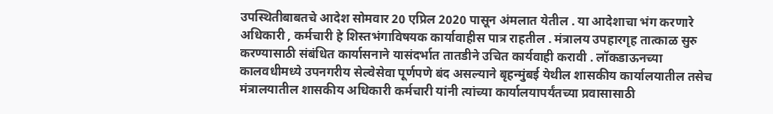उपस्थितीबाबतचे आदेश सोमवार 20 एप्रिल 2020 पासून अंमलात येतील . या आदेशाचा भंग करणारे अधिकारी , कर्मचारी हे शिस्तभंगाविषयक कार्यावाहीस पात्र राहतील . मंत्रालय उपहारगृह तात्काळ सुरु करण्यासाठी संबंधित कार्यासनाने यासंदर्भात तातडीने उचित कार्यवाही करावी . लॉकडाऊनच्या कालवधीमध्ये उपनगरीय सेल्वेसेवा पूर्णपणे बंद असल्याने बृहन्मुंबई येथील शासकीय कार्यालयातील तसेच मंत्रालयातील शासकीय अधिकारी कर्मचारी यांनी त्यांच्या कार्यालयापर्यंतच्या प्रवासासाठी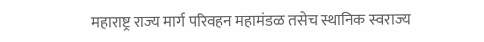महाराष्ट्र राज्य मार्ग परिवहन महामंडळ तसेच स्थानिक स्वराज्य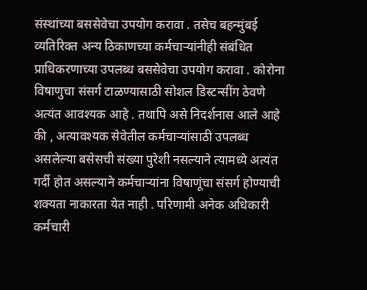संस्थांच्या बससेवेचा उपयोग करावा . तसेच बहन्मुंबई व्यतिरिक्त अन्य ठिकाणच्या कर्मचाऱ्यांनीही संबंधित प्राधिकरणाच्या उपलब्ध बससेवेचा उपयोग करावा . कोरोना विषाणुचा संसर्ग टाळण्यासाठी सोशल डिस्टन्सींग ठेवणे अत्यंत आवश्यक आहे . तथापि असे निदर्शनास आले आहे की , अत्यावश्यक सेवेतील कर्मचाऱ्यांसाठी उपलब्ध असलेल्या बसेसची संख्या पुरेशी नसल्याने त्यामध्ये अत्यंत गर्दी होत असल्याने कर्मचाऱ्यांना विषाणूंचा संसर्ग होण्याची शक्यता नाकारता येत नाही . परिणामी अनेक अधिकारी कर्मचारी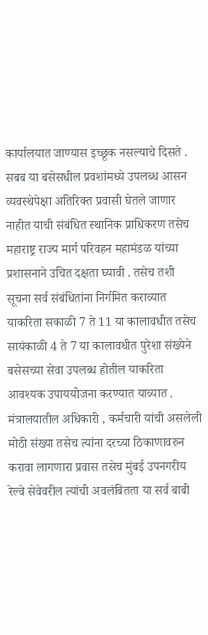कार्यालयात जाण्यास इच्छूक नसल्याचे दिसते . सबब या बसेसधील प्रवशांमध्ये उपलब्ध आसन व्यवस्थेपेक्षा अतिरिक्त प्रवासी घेतले जाणार नाहीत याची संबंधित स्थानिक प्राधिकरण तसेच महाराष्ट्र राज्य मार्ग परिवहन महामंडळ यांच्या प्रशासनाने उचित दक्षता घ्यावी . तसेच तशी सूचना सर्व संबंधितांना निर्गमित कराव्यात याकरिता सकाळी 7 ते 11 या कालावधीत तसेच सायंकाळी 4 ते 7 या कालावधीत पुरेशा संख्येने बसेसच्या सेवा उपलब्ध होतील याकरिता आवश्यक उपाययोजना करण्यात याव्यात . मंत्रालयातील अधिकारी , कर्मचारी यांची असलेली मोठी संख्या तसेच त्यांना दरच्या ठिकाणावरुन करावा लागणारा प्रवास तसेच मुंबई उपनगरीय रेल्वे सेवेवरील त्यांची अवलंबितता या सर्व बाबी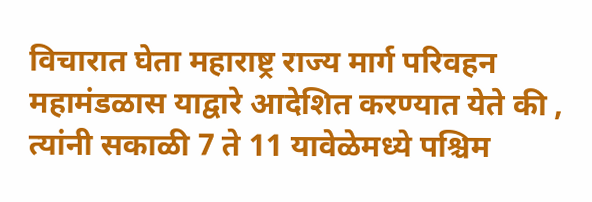विचारात घेता महाराष्ट्र राज्य मार्ग परिवहन महामंडळास याद्वारे आदेशित करण्यात येते की , त्यांनी सकाळी 7 ते 11 यावेळेमध्ये पश्चिम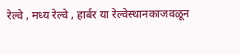रेल्वे , मध्य रेल्वे , हार्बर या रेल्वेस्थानकाजवळून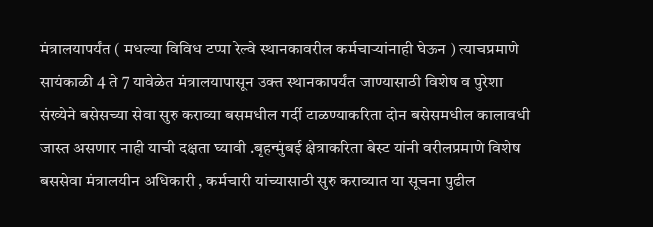मंत्रालयापर्यंत ( मधल्या विविध टप्पा रेल्वे स्थानकावरील कर्मचाऱ्यांनाही घेऊन ) त्याचप्रमाणे सायंकाळी 4 ते 7 यावेळेत मंत्रालयापासून उक्त स्थानकापर्यंत जाण्यासाठी विशेष व पुरेशा संख्येने बसेसच्या सेवा सुरु कराव्या बसमधील गर्दी टाळण्याकरिता दोन बसेसमधील कालावधी जास्त असणार नाही याची दक्षता घ्यावी .बृहन्मुंबई क्षेत्राकरिता बेस्ट यांनी वरीलप्रमाणे विशेष बससेवा मंत्रालयीन अधिकारी , कर्मचारी यांच्यासाठी सुरु कराव्यात या सूचना पुढील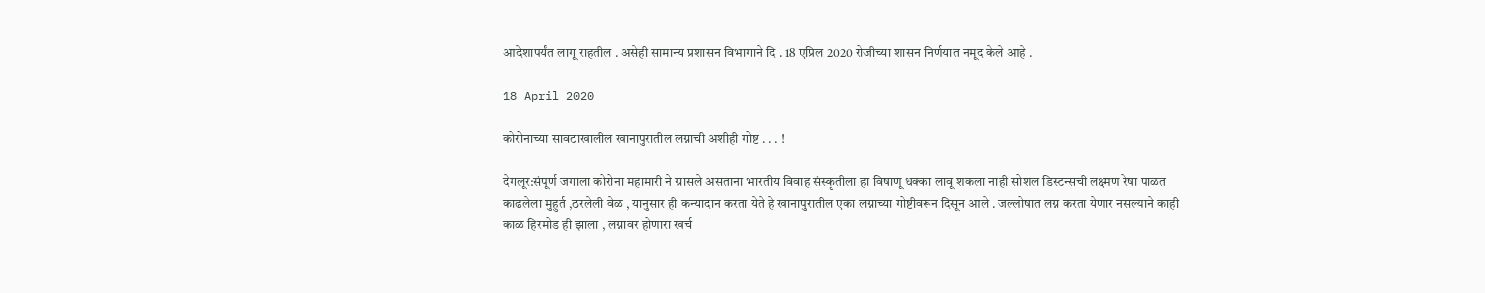आदेशापर्यंत लागू राहतील . असेही सामान्य प्रशासन विभागाने दि . 18 एप्रिल 2020 रोजीच्या शासन निर्णयात नमूद केले आहे .

18 April 2020

कोरोनाच्या सावटाखालील खानापुरातील लग्नाची अशीही गोष्ट . . . !

देगलूर:संपूर्ण जगाला कोरोना महामारी ने ग्रासले असताना भारतीय विवाह संस्कृतीला हा विषाणू धक्का लावू शकला नाही सोशल डिस्टन्सची लक्ष्मण रेषा पाळत काढलेला मुहुर्त ,ठरलेली वेळ , यानुसार ही कन्यादान करता येते हे खानापुरातील एका लग्नाच्या गोष्टीवरून दिसून आले . जल्लोषात लग्न करता येणार नसल्याने काही काळ हिरमोड ही झाला , लग्नावर होणारा खर्च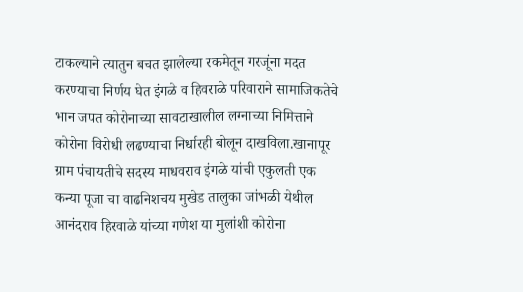टाकल्याने त्यातुन बचत झालेल्या रकमेतून गरजूंना मदत करण्याचा निर्णय घेत इंगळे व हिवराळे परिवाराने सामाजिकतेचे भान जपत कोरोनाच्या सावटाखालील लग्नाच्या निमित्ताने कोरोना विरोधी लढण्याचा निर्धारही बोलून दाखविला.खानापूर ग्राम पंचायतीचे सदस्य माधवराव इंगळे यांची एकुलती एक कन्या पूजा चा वाढनिशचय मुखेड तालुका जांभळी येथील आनंदराव हिरवाळे यांच्या गणेश या मुलांशी कोरोना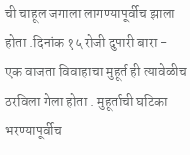ची चाहूल जगाला लागण्यापूर्वीच झाला होता .दिनांक १५ रोजी दुपारी बारा - एक वाजता विवाहाचा मुहूर्त ही त्यावेळीच ठरविला गेला होता . मुहूर्ताची घटिका भरण्यापूर्वीच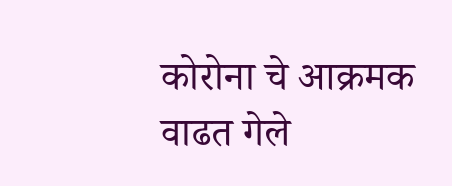कोरोना चे आक्रमक वाढत गेले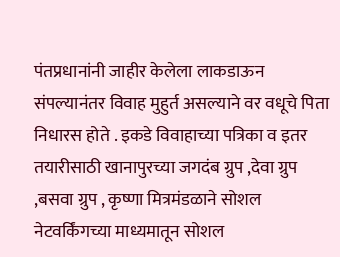पंतप्रधानांनी जाहीर केलेला लाकडाऊन संपल्यानंतर विवाह मुहुर्त असल्याने वर वधूचे पिता निधारस होते . इकडे विवाहाच्या पत्रिका व इतर तयारीसाठी खानापुरच्या जगदंब ग्रुप ,देवा ग्रुप ,बसवा ग्रुप , कृष्णा मित्रमंडळाने सोशल नेटवर्किंगच्या माध्यमातून सोशल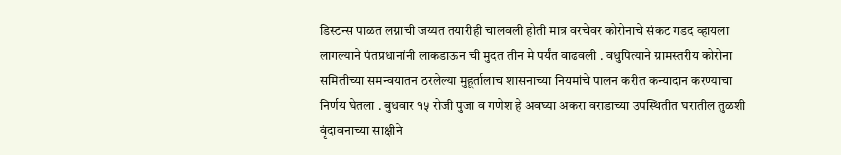डिस्टन्स पाळत लग्नाची जय्यत तयारीही चालवली होती मात्र वरचेवर कोरोनाचे संकट गडद व्हायला लागल्याने पंतप्रधानांनी लाकडाऊन ची मुदत तीन मे पर्यंत वाढवली . वधुपित्याने ग्रामस्तरीय कोरोना समितीच्या समन्वयातन ठरलेल्या मुहूर्तालाच शासनाच्या नियमांचे पालन करीत कन्यादान करण्याचा निर्णय घेतला . बुधवार १५ रोजी पुजा व गणेश हे अवघ्या अकरा वराडाच्या उपस्थितीत घरातील तुळशी वृंदावनाच्या साक्षीने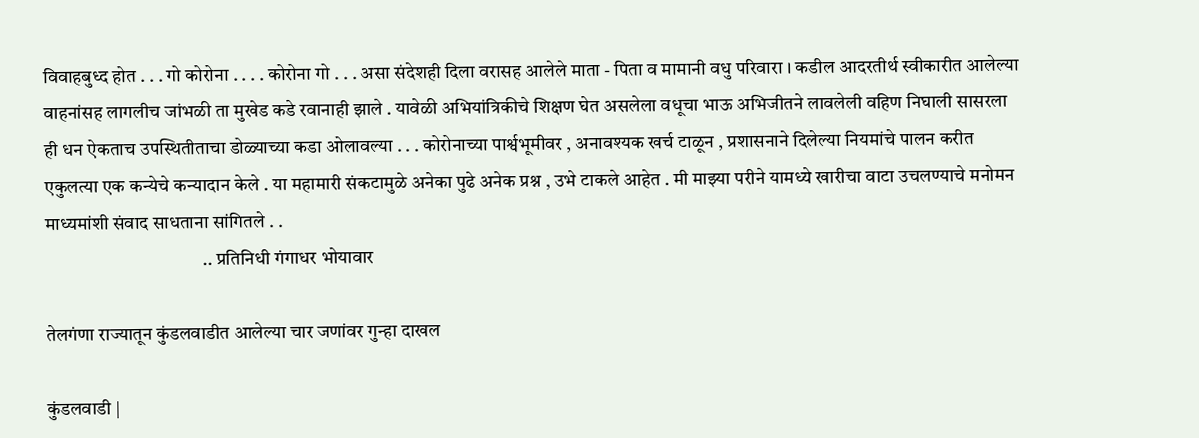विवाहबुध्द होत . . . गो कोरोना . . . . कोरोना गो . . . असा संदेशही दिला वरासह आलेले माता - पिता व मामानी वधु परिवारा । कडील आदरतीर्थ स्वीकारीत आलेल्या वाहनांसह लागलीच जांभळी ता मुखेड कडे रवानाही झाले . यावेळी अभियांत्रिकीचे शिक्षण घेत असलेला वधूचा भाऊ अभिजीतने लावलेली वहिण निघाली सासरला ही धन ऐकताच उपस्थितीताचा डोळ्याच्या कडा ओलावल्या . . . कोरोनाच्या पार्श्वभूमीवर , अनावश्यक खर्च टाळून , प्रशासनाने दिलेल्या नियमांचे पालन करीत एकुलत्या एक कन्येचे कन्यादान केले . या महामारी संकटामुळे अनेका पुढे अनेक प्रश्न , उभे टाकले आहेत . मी माझ्या परीने यामध्ये खारीचा वाटा उचलण्याचे मनोमन माध्यमांशी संवाद साधताना सांगितले . .
                                          .. प्रतिनिधी गंगाधर भोयावार

तेलगंणा राज्यातून कुंडलवाडीत आलेल्या चार जणांवर गुन्हा दाखल

कुंडलवाडी |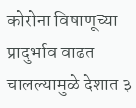कोरोना विषाणूच्या प्रादुर्भाव वाढत चालल्यामुळे देशात ३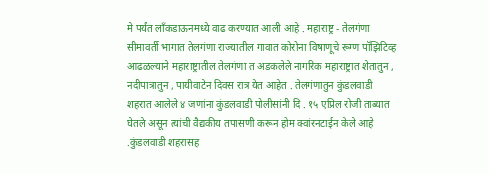मे पर्यंत लाँकडाऊनमध्ये वाढ करण्यात आली आहे . महाराष्ट्र - तेलगंणा सीमावर्ती भागात तेलगंणा राज्यातील गावात कोरोना विषाणूचे रूग्ण पॉझिटिव्ह आढळल्याने महाराष्ट्रातील तेलगंणा त अडकलेले नागरिक महाराष्ट्रात शेतातुन , नदीपात्रातुन , पायीवाटेन दिवस रात्र येत आहेत . तेलगंणातुन कुंडलवाडी शहरात आलेले ४ जणांना कुंडलवाडी पोलीसांनी दि . १५ एप्रिल रोजी ताब्यात घेतले असून त्यांची वैद्यकीय तपासणी करून होम क्वांरनटाईन केले आहे .कुंडलवाडी शहरासह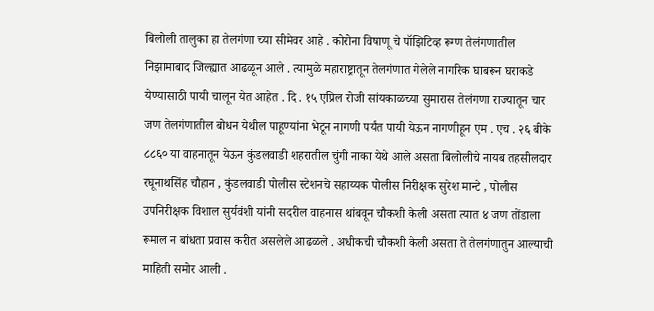बिलोली तालुका हा तेलगंणा च्या सीमेवर आहे . कोरोना विषाणू चे पॉझिटिव्ह रूग्ण तेलंगणातील निझामाबाद जिल्ह्यात आढळून आले . त्यामुळे महाराष्ट्रातून तेलगंणात गेलेले नागरिक घाबरून घराकडे येण्यासाठी पायी चालून येत आहेत . दि . १५ एप्रिल रोजी सांयकाळच्या सुमारास तेलंगणा राज्यातून चार जण तेलगंणातील बोधन येथील पाहूण्यांना भेटून नागणी पर्यंत पायी येऊन नागणीहून एम . एच . २६ बीके ८८६० या वाहनातून येऊन कुंडलवाडी शहरातील चुंगी नाका येथे आले असता बिलोलीचे नायब तहसीलदार रघूनाथसिंह चौहान , कुंडलवाडी पोलीस स्टेशनचे सहाय्यक पोलीस निरीक्षक सुरेश मान्टे , पोलीस उपनिरीक्षक विशाल सुर्यवंशी यांनी सदरील वाहनास थांबवून चौकशी केली असता त्यात ४ जण तोंडाला रूमाल न बांधता प्रवास करीत असलेले आढळले . अधीकची चौकशी केली असता ते तेलगंणातुन आल्याची माहिती समोर आली .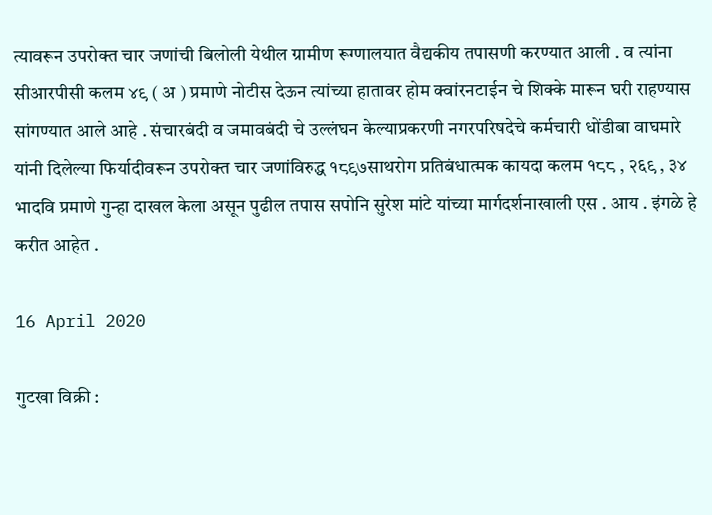त्यावरून उपरोक्त चार जणांची बिलोली येथील ग्रामीण रूग्णालयात वैद्यकीय तपासणी करण्यात आली . व त्यांना सीआरपीसी कलम ४९ ( अ ) प्रमाणे नोटीस देऊन त्यांच्या हातावर होम क्वांरनटाईन चे शिक्के मारून घरी राहण्यास सांगण्यात आले आहे . संचारबंदी व जमावबंदी चे उल्लंघन केल्याप्रकरणी नगरपरिषदेचे कर्मचारी धोंडीबा वाघमारे यांनी दिलेल्या फिर्यादीवरून उपरोक्त चार जणांविरुद्ध १८९७साथरोग प्रतिबंधात्मक कायदा कलम १८८ , २६९ , ३४ भादवि प्रमाणे गुन्हा दाखल केला असून पुढील तपास सपोनि सुरेश मांटे यांच्या मार्गदर्शनाखाली एस . आय . इंगळे हे करीत आहेत .

16 April 2020

गुटखा विक्री :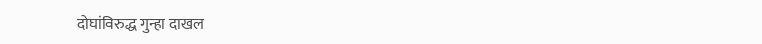दोघांविरुद्ध गुन्हा दाखल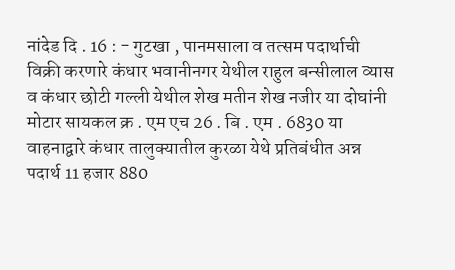नांदेड दि . 16 : - गुटखा , पानमसाला व तत्सम पदार्थाची विक्री करणारे कंधार भवानीनगर येथील राहुल बन्सीलाल व्यास व कंधार छोटी गल्ली येथील शेख मतीन शेख नजीर या दोघांनी मोटार सायकल क्र . एम एच 26 . बि . एम . 6830 या वाहनाद्वारे कंधार तालुक्यातील कुरळा येथे प्रतिबंधीत अन्न पदार्थ 11 हजार 880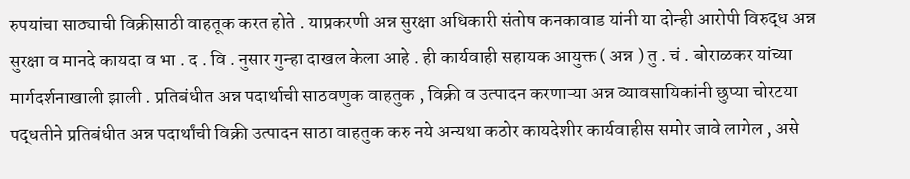रुपयांचा साठ्याची विक्रीसाठी वाहतूक करत होते . याप्रकरणी अन्न सुरक्षा अधिकारी संतोष कनकावाड यांनी या दोन्ही आरोपी विरुद्ध अन्न सुरक्षा व मानदे कायदा व भा . द . वि . नुसार गुन्हा दाखल केला आहे . ही कार्यवाही सहायक आयुक्त ( अन्न ) तु . चं . बोराळकर यांच्या मार्गदर्शनाखाली झाली . प्रतिबंधीत अन्न पदार्थाची साठवणुक वाहतुक , विक्री व उत्पादन करणाऱ्या अन्न व्यावसायिकांनी छुप्या चोरटया पद्धतीने प्रतिबंधीत अन्न पदार्थांची विक्री उत्पादन साठा वाहतुक करु नये अन्यथा कठोर कायदेशीर कार्यवाहीस समोर जावे लागेल , असे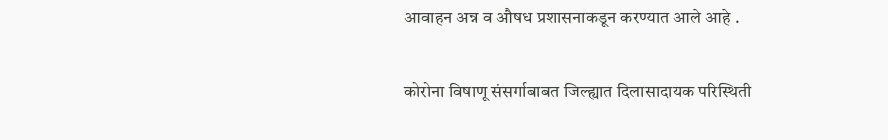आवाहन अन्न व औषध प्रशासनाकडून करण्यात आले आहे .

कोरोना विषाणू संसर्गाबाबत जिल्ह्यात दिलासादायक परिस्थिती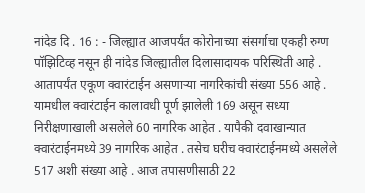नांदेड दि . 16 : - जिल्ह्यात आजपर्यंत कोरोनाच्या संसर्गाचा एकही रुग्ण पॉझिटिव्ह नसून ही नांदेड जिल्ह्यातील दिलासादायक परिस्थिती आहे . आतापर्यंत एकूण क्वारंटाईन असणाऱ्या नागरिकांची संख्या 556 आहे . यामधील क्वारंटाईन कालावधी पूर्ण झालेली 169 असून सध्या निरीक्षणाखाली असलेले 60 नागरिक आहेत . यापैकी दवाखान्यात क्वारंटाईनमध्ये 39 नागरिक आहेत . तसेच घरीच क्वारंटाईनमध्ये असलेले 517 अशी संख्या आहे . आज तपासणीसाठी 22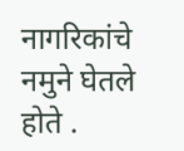नागरिकांचे नमुने घेतले होते .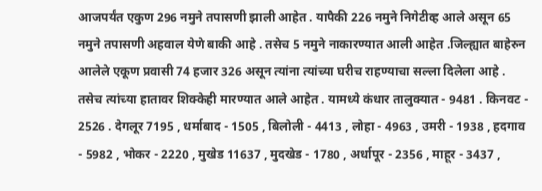आजपर्यंत एकुण 296 नमुने तपासणी झाली आहेत . यापैकी 226 नमुने निगेटीव्ह आले असून 65 नमुने तपासणी अहवाल येणे बाकी आहे . तसेच 5 नमुने नाकारण्यात आली आहेत .जिल्ह्यात बाहेरुन आलेले एकूण प्रवासी 74 हजार 326 असून त्यांना त्यांच्या घरीच राहण्याचा सल्ला दिलेला आहे . तसेच त्यांच्या हातावर शिक्केही मारण्यात आले आहेत . यामध्ये कंधार तालुक्यात - 9481 . किनवट - 2526 . देगलूर 7195 , धर्माबाद - 1505 , बिलोली - 4413 , लोहा - 4963 , उमरी - 1938 , हदगाव - 5982 , भोकर - 2220 , मुखेड 11637 , मुदखेड - 1780 , अर्धापूर - 2356 , माहूर - 3437 ,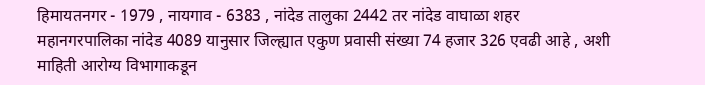हिमायतनगर - 1979 , नायगाव - 6383 , नांदेड तालुका 2442 तर नांदेड वाघाळा शहर महानगरपालिका नांदेड 4089 यानुसार जिल्ह्यात एकुण प्रवासी संख्या 74 हजार 326 एवढी आहे , अशी माहिती आरोग्य विभागाकडून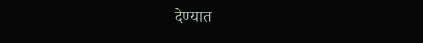देण्यात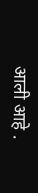आली आहे .